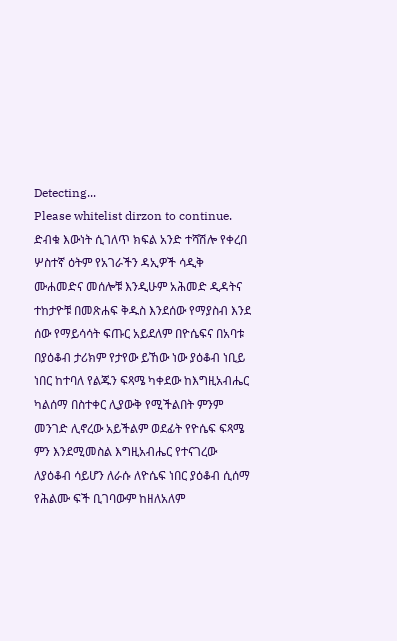Detecting...
Please whitelist dirzon to continue.
ድብቁ እውነት ሲገለጥ ክፍል አንድ ተሻሽሎ የቀረበ ሦስተኛ ዕትም የአገራችን ዳኢዎች ሳዲቅ ሙሐመድና መሰሎቹ እንዲሁም አሕመድ ዲዳትና ተከታዮቹ በመጽሐፍ ቅዱስ እንደሰው የማያስብ እንደ ሰው የማይሳሳት ፍጡር አይደለም በዮሴፍና በአባቱ በያዕቆብ ታሪክም የታየው ይኸው ነው ያዕቆብ ነቢይ ነበር ከተባለ የልጁን ፍጻሜ ካቀደው ከእግዚአብሔር ካልሰማ በስተቀር ሊያውቅ የሚችልበት ምንም መንገድ ሊኖረው አይችልም ወደፊት የዮሴፍ ፍጻሜ ምን እንደሚመስል እግዚአብሔር የተናገረው ለያዕቆብ ሳይሆን ለራሱ ለዮሴፍ ነበር ያዕቆብ ሲሰማ የሕልሙ ፍች ቢገባውም ከዘለአለም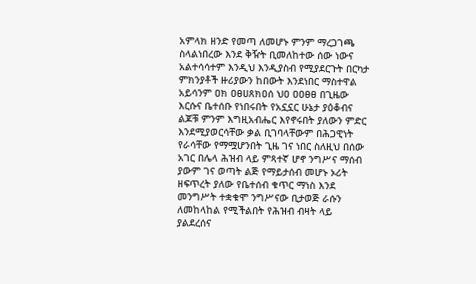አምላክ ዘንድ የመጣ ለመሆኑ ምንም ማረጋገጫ ስላልነበረው እንደ ቅዥት ቢመለከተው ሰው ነውና አልተሳሳተም እንዲህ እንዲያስብ የሚያደርጉት በርካታ ምክንያቶች ዙሪያውን ከበውት እንደነበር ማስተዋል አይሳንም ዐክ ዐፀሀጸክዐሰ ህዐ ዐዐፀፀ በጊዜው እርሱና ቤተሰቡ የነበሩበት የአኗኗር ሁኔታ ያዕቆብና ልጆቹ ምንም እግዚአብሔር እየኖሩበት ያለውን ምድር እንደሚያወርሳቸው ቃል ቢገባላቸውም በሕጋዊነት የራሳቸው የማሟሆንበት ጊዜ ገና ነበር ስለዚህ በሰው አገር በሌላ ሕዝብ ላይ ምጻተኛ ሆኖ ንግሥና ማሰብ ያውም ገና ወጣት ልጅ የማይታሰብ መሆኑ ኦሪት ዘፍጥረት ያለው የቤተሰብ ቁጥር ማነስ እንደ መንግሥት ተቋቁሞ ንግሥናው ቢታወጅ ራሱን ለመከላከል የሚችልበት የሕዝብ ብዛት ላይ ያልደረሰና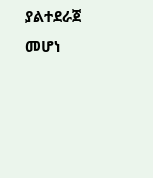ያልተደራጀ መሆነ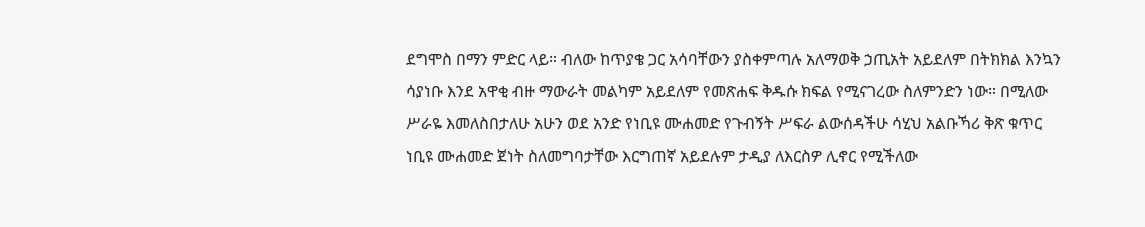ደግሞስ በማን ምድር ላይ። ብለው ከጥያቄ ጋር አሳባቸውን ያስቀምጣሉ አለማወቅ ኃጢአት አይደለም በትክክል እንኳን ሳያነቡ እንደ አዋቂ ብዙ ማውራት መልካም አይደለም የመጽሐፍ ቅዱሱ ክፍል የሚናገረው ስለምንድን ነው። በሚለው ሥራዬ እመለስበታለሁ አሁን ወደ አንድ የነቢዩ ሙሐመድ የጉብኝት ሥፍራ ልውሰዳችሁ ሳሂህ አልቡኻሪ ቅጽ ቁጥር ነቢዩ ሙሐመድ ጀነት ስለመግባታቸው እርግጠኛ አይደሉም ታዲያ ለእርስዎ ሊኖር የሚችለው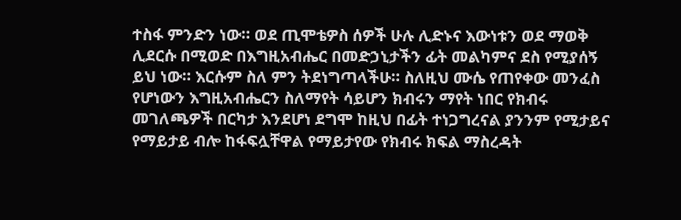ተስፋ ምንድን ነው። ወደ ጢሞቴዎስ ሰዎች ሁሉ ሊድኑና እውነቱን ወደ ማወቅ ሊደርሱ በሚወድ በእግዚአብሔር በመድኃኒታችን ፊት መልካምና ደስ የሚያሰኝ ይህ ነው። እርሱም ስለ ምን ትደነግጣላችሁ። ስለዚህ ሙሴ የጠየቀው መንፈስ የሆነውን እግዚአብሔርን ስለማየት ሳይሆን ክብሩን ማየት ነበር የክብሩ መገለጫዎች በርካታ እንደሆነ ደግሞ ከዚህ በፊት ተነጋግረናል ያንንም የሚታይና የማይታይ ብሎ ከፋፍሏቸዋል የማይታየው የክብሩ ክፍል ማስረዳት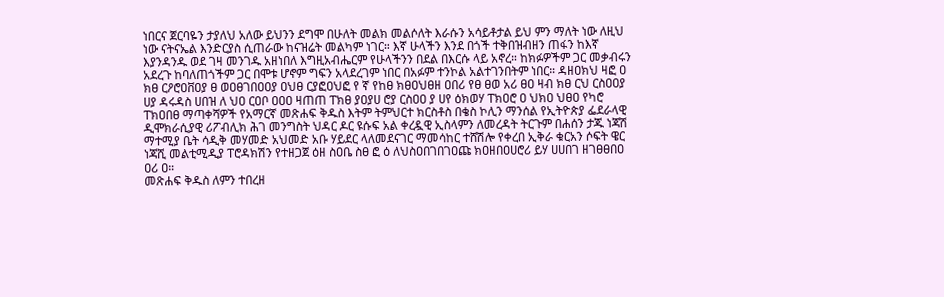ነበርና ጀርባዬን ታያለህ አለው ይህንን ደግሞ በሁለት መልክ መልሶለት እራሱን አሳይቶታል ይህ ምን ማለት ነው ለዚህ ነው ናትናኤል እንድርያስ ሲጠራው ከናዝሬት መልካም ነገር። እኛ ሁላችን እንደ በጎች ተቅበዝብዘን ጠፋን ከእኛ እያንዳንዱ ወደ ገዛ መንገዱ አዘነበለ እግዚአብሔርም የሁላችንን በደል በእርሱ ላይ አኖረ። ከክፉዎችም ጋር መቃብሩን አደረጉ ከባለጠጎችም ጋር በሞቱ ሆኖም ግፍን አላደረገም ነበር በአፉም ተንኮል አልተገንበትም ነበር። ዳዘዐክህ ዛፎ ዐ ክፀ ርዖሮዐቨዐያ ፀ ወዐፀገበዐዐያ ዐህፀ ርያፎዐህፎ የ ኛ የከፀ ክፀዐህፀዘ ዐበሪ የፀ ፀወ አሪ ፀዐ ዛብ ክፀ ርህ ርስዐዐያ ሀያ ዳሩዳስ ሀበዝ ለ ህዐ ርዐቦ ዐዐዐ ዛጠጠ ፐክፀ ያዐያሀ ሮያ ርስዐዐ ያ ሀየ ዕክወሃ ፐክዐሮ ዐ ህክዐ ህፀዐ የካሮ ፐክዐበፀ ማጣቀሻዎች የአማርኛ መጽሐፍ ቅዱስ እትም ትምህርተ ክርስቶስ በቄስ ኮሊን ማንሰል የኢትዮጵያ ፌደራላዊ ዲሞክራሲያዊ ሪፖብሊክ ሕገ መንግስት ህዳር ዶር ዩሱፍ አል ቀረዷዊ ኢስላምን ለመረዳት ትርጉም በሐሰን ታጁ ነጃሽ ማተሚያ ቤት ሳዲቅ መሃመድ አህመድ አቡ ሃይደር ላለመደናገር ማመሳከር ተሸሽሎ የቀረበ ኢቅራ ቁርአን ሶፍት ዌር ነጃሺ መልቲሚዲያ ፐሮዳክሽን የተዘጋጀ ዕዘ ስዐቤ ስፀ ፎ ዕ ለህስዐበገበገዐጩ ክዐዘበዐሀሮሪ ይሃ ሀሀበገ ዘገፀፀበዐ ዐሪ ዐ።
መጽሐፍ ቅዱስ ለምን ተበረዘ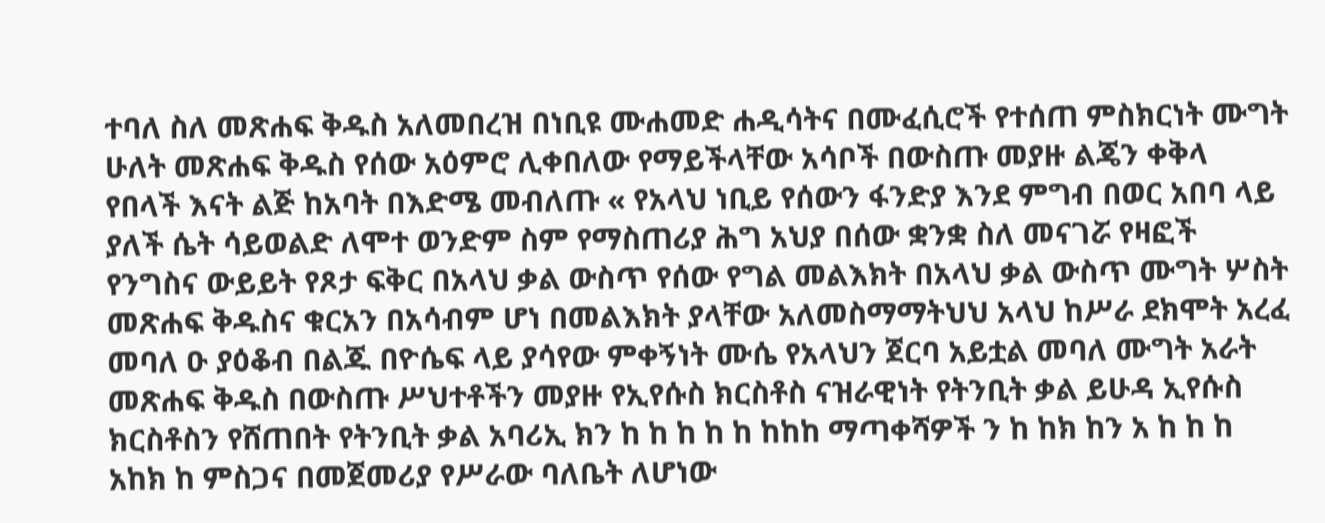ተባለ ስለ መጽሐፍ ቅዱስ አለመበረዝ በነቢዩ ሙሐመድ ሐዲሳትና በሙፈሲሮች የተሰጠ ምስክርነት ሙግት ሁለት መጽሐፍ ቅዱስ የሰው አዕምሮ ሊቀበለው የማይችላቸው አሳቦች በውስጡ መያዙ ልጄን ቀቅላ የበላች እናት ልጅ ከአባት በእድሜ መብለጡ « የአላህ ነቢይ የሰውን ፋንድያ እንደ ምግብ በወር አበባ ላይ ያለች ሴት ሳይወልድ ለሞተ ወንድም ስም የማስጠሪያ ሕግ አህያ በሰው ቋንቋ ስለ መናገሯ የዛፎች የንግስና ውይይት የጾታ ፍቅር በአላህ ቃል ውስጥ የሰው የግል መልእክት በአላህ ቃል ውስጥ ሙግት ሦስት መጽሐፍ ቅዱስና ቁርአን በአሳብም ሆነ በመልእክት ያላቸው አለመስማማትህህ አላህ ከሥራ ደክሞት አረፈ መባለ ዑ ያዕቆብ በልጁ በዮሴፍ ላይ ያሳየው ምቀኝነት ሙሴ የአላህን ጀርባ አይቷል መባለ ሙግት አራት መጽሐፍ ቅዱስ በውስጡ ሥህተቶችን መያዙ የኢየሱስ ክርስቶስ ናዝራዊነት የትንቢት ቃል ይሁዳ ኢየሱስ ክርስቶስን የሸጠበት የትንቢት ቃል አባሪኢ ክን ከ ከ ከ ከ ከ ከከከ ማጣቀሻዎች ን ከ ከክ ከን አ ከ ከ ከ አከክ ከ ምስጋና በመጀመሪያ የሥራው ባለቤት ለሆነው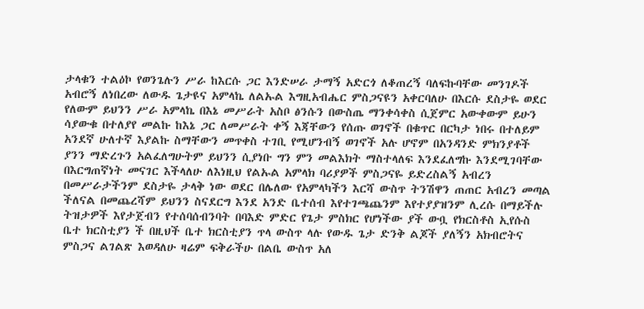ታላቁን ተልዕኮ የወንጌሉን ሥራ ከእርሱ ጋር እንድሠራ ታማኝ አድርጎ ለቆጠረኝ ባለፍኩባቸው መንገዶች አብሮኝ ለነበረው ለውዱ ጌታዩና አምላኬ ለልኡል እግዚአብሔር ምስጋናዩን አቀርባለሁ በእርሱ ደስታዬ ወደር የለውም ይህንን ሥራ አምላኬ በእኔ መሥራት አስቦ ፅንሱን በውስጤ ማንቀሳቀስ ሲጀምር አውቀውም ይሁን ሳያውቁ በተለያየ መልኩ ከእኔ ጋር ለመሥራት ቀኝ እጃቸውን የሰጡ ወገኖች በቁጥር በርካታ ነበሩ በተለይም አንደኛ ሁለተኛ እያልኩ ስማቸውን መጥቀስ ተገቢ የሚሆንብኝ ወገኖች አሉ ሆኖም በአንዳንድ ምክንያቶች ያንን ማድረጉን አልፈለግሁትም ይህንን ሲያነቡ ግን ምን መልእክት ማስተላለፍ እንደፈለግኩ እንደሚገባቸው በእርግጠኛነት መናገር እችላለሁ ለእነዚህ የልኡል አምላክ ባሪያዎች ምስጋናዬ ይድረስልኝ አብረን በመሥራታችንም ደስታዬ ታላቅ ነው ወደር በሌለው የአምላካችን እርሻ ውስጥ ትንሽዋን ጠጠር አብረን መጣል ችለናል በመጨረሻም ይህንን ስናደርግ እንደ አንድ ቤተሰብ እየተገጫጨንም እየተያያዝንም ሊረሱ በማይችሉ ትዝታዎች እየታጀብን የተሰባሰብንባት በባእድ ምድር የጌታ ምስክር የሆነችው ያች ውቧ የክርስቶስ ኢየሱስ ቤተ ክርስቲያን ች በዚህች ቤተ ክርስቲያን ጥላ ውስጥ ላሉ የውዱ ጌታ ድንቅ ልጆች ያለኝን አክብሮትና ምስጋና ልገልጽ እወዳለሁ ዛሬም ፍቅራችሁ በልቤ ውስጥ አለ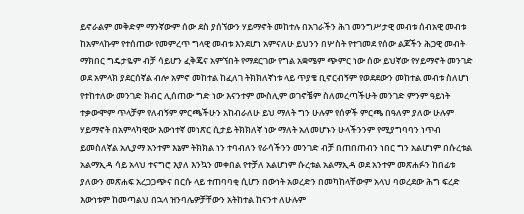ይኖራልም መቅድም ማንኛውም ሰው ደስ ያሰኘውን ሃይማኖት መከተሉ በአገራችን ሕገ መንግሥታዊ መብቱ ሰብአዊ መብቱ ከአምላኩም የተሰጠው የመምረጥ ግላዊ መብቱ እንደሆነ አምናለሁ ይህንን በሦስት የተገመደ የሰው ልጆችን ሕጋዊ መብት ማክበር ግዴታዬም ብቻ ሳይሆን ፈቅጄና አምኘበት የማደርገው የግል አቋሜም ጭምር ነው ሰው ይህኛው የሃይማኖት መንገድ ወደ አምላክ ያደርሰኛል ብሎ አምኖ መከተል ከፈለገ ትክክለኛነቱ ላይ ጥያቄ ቢኖርብኝም የወደደውን መከተል መብቱ ስለሆነ የተከተለው መንገድ ክብር ሊሰጠው ግድ ነው እናንተም ሙስሊም ወገኖቼም ስለመረጣችሁት መንገድ ምንም ዓይነት ተቃውሞም ጥላቻም የለብኝም ምርጫችሁን አከብራለሁ ይህ ማለት ግን ሁሉም የሰዎች ምርጫ በዓለም ያለው ሁሉም ሃይማኖት በአምላካዊው እውነተኛ መነጽር ሲታይ ትክክለኛ ነው ማለት አለመሆኑን ሁላችንንም የሚያግባባን ነጥብ ይመስለኛል አሊያማ አንተም እኔም ትክክል ነን ተባብለን የራሳችንን መንገድ ብቻ በጠበጠብን ነበር ግን አልሆነም በሱረቱል አልማኢዳ ሳይ አላህ ተናግሮ እያለ እንኳን መቀበል የተቻለ አልሆነም ሱረቱል አልማኢዳ ወደ አንተም መጽሐፉን ከበፊቱ ያለውን መጽሐፍ አረጋጋጭና በርሱ ላይ ተጠባባቂ ሲሆን በውነት አወረድን በመካከላቸውም አላህ ባወረደው ሕግ ፍረድ እውነቱም ከመጣልህ በኋላ ዝንባሌዎቻቸውን አትከተል ከናንተ ለሁሉም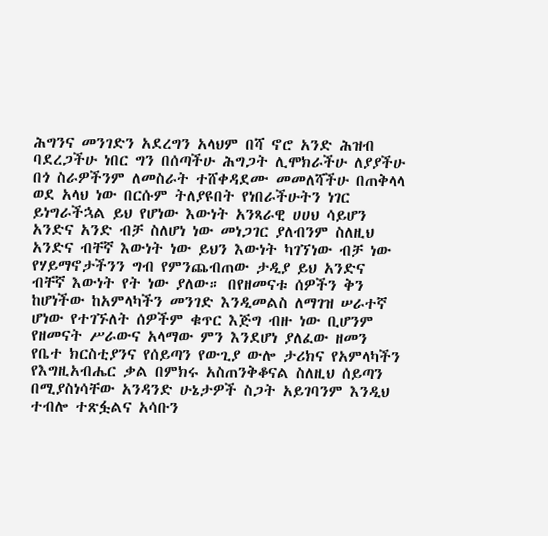ሕግንና መንገድን አደረግን አላህም በሻ ኖሮ አንድ ሕዝብ ባደረጋችሁ ነበር ግን በሰጣችሁ ሕግጋት ሊሞክራችሁ ለያያችሁ በጎ ስራዎችንም ለመስራት ተሸቀዳደሙ መመለሻችሁ በጠቅላላ ወደ አላህ ነው በርሱም ትለያዩበት የነበራችሁትን ነገር ይነግራችኋል ይህ የሆነው እውነት አንጻራዊ ሀሀህ ሳይሆን አንድና አንድ ብቻ ስለሆነ ነው መነጋገር ያለብንም ስለዚህ አንድና ብቸኛ እውነት ነው ይህን እውነት ካገኘነው ብቻ ነው የሃይማኖታችንን ግብ የምንጨብጠው ታዲያ ይህ አንድና ብቸኛ እውነት የት ነው ያለው። በየዘመናቱ ሰዎችን ቅን ከሆነችው ከአምላካችን መንገድ እንዲመልስ ለማገዝ ሠራተኛ ሆነው የተገኙለት ሰዎችም ቁጥር እጅግ ብዙ ነው ቢሆንም የዘመናት ሥራውና አላማው ምን እንደሆነ ያለፈው ዘመን የቤተ ክርስቲያንና የሰይጣን የውጊያ ውሎ ታሪክና የአምላካችን የእግዚአብሔር ቃል በምክሩ አስጠንቅቆናል ስለዚህ ሰይጣን በሚያስነሳቸው አንዳንድ ሁኔታዎች ስጋት አይገባንም እንዲህ ተብሎ ተጽፏልና አሳቡን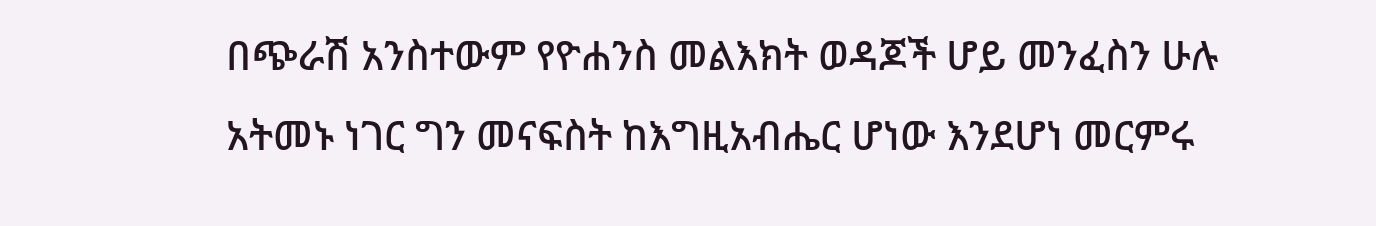በጭራሽ አንስተውም የዮሐንስ መልእክት ወዳጆች ሆይ መንፈስን ሁሉ አትመኑ ነገር ግን መናፍስት ከእግዚአብሔር ሆነው እንደሆነ መርምሩ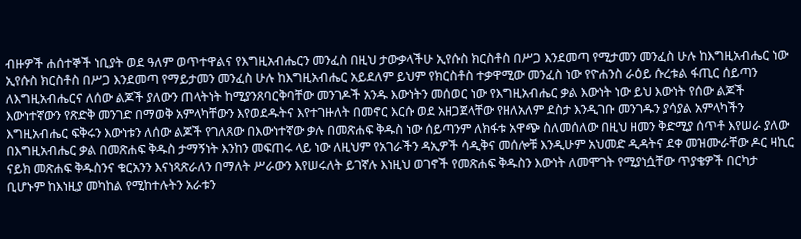ብዙዎች ሐሰተኞች ነቢያት ወደ ዓለም ወጥተዋልና የእግዚአብሔርን መንፈስ በዚህ ታውቃላችሁ ኢየሱስ ክርስቶስ በሥጋ እንደመጣ የሚታመን መንፈስ ሁሉ ከእግዚአብሔር ነው ኢየሱስ ክርስቶስ በሥጋ እንደመጣ የማይታመን መንፈስ ሁሉ ከእግዚአብሔር አይደለም ይህም የክርስቶስ ተቃዋሚው መንፈስ ነው የዮሐንስ ራዕይ ሱረቱል ፋጢር ሰይጣን ለእግዚአብሔርና ለሰው ልጆች ያለውን ጠላትነት ከሚያንጸባርቅባቸው መንገዶች አንዱ እውነትን መሰወር ነው የእግዚአብሔር ቃል እውነት ነው ይህ እውነት የሰው ልጆች እውነተኛውን የጽድቅ መንገድ በማወቅ አምላካቸውን እየወደዱትና እየተገዙለት በመኖር እርሱ ወደ አዘጋጀላቸው የዘለአለም ደስታ እንዲገቡ መንገዱን ያሳያል አምላካችን እግዚአብሔር ፍቅሩን እውነቱን ለሰው ልጆች የገለጸው በእውነተኛው ቃሉ በመጽሐፍ ቅዱስ ነው ሰይጣንም ለክፋቱ አዋጭ ስለመሰለው በዚህ ዘመን ቅድሚያ ሰጥቶ እየሠራ ያለው በእግዚአብሔር ቃል በመጽሐፍ ቅዱስ ታማኝነት እንከን መፍጠሩ ላይ ነው ለዚህም የአገራችን ዳኢዎች ሳዲቅና መሰሎቹ እንዲሁም አህመድ ዲዳትና ደቀ መዝሙራቸው ዶር ዛኪር ናይክ መጽሐፍ ቅዱስንና ቁርአንን እናነጻጽራለን በማለት ሥራውን እየሠሩለት ይገኛሉ እነዚህ ወገኖች የመጽሐፍ ቅዱስን እውነት ለመሞገት የሚያነሷቸው ጥያቄዎች በርካታ ቢሆኑም ከእነዚያ መካከል የሚከተሉትን አራቱን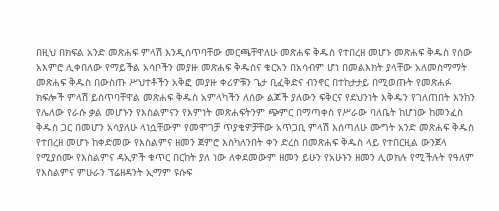በዚህ በክፍል አንድ መጽሐፍ ምላሽ እንዲሰጥባቸው መርጫቸዋለሁ መጽሐፍ ቅዱስ የተበረዘ መሆኑ መጽሐፍ ቅዱስ የሰው አእምሮ ሊቀበለው የማይችል አሳቦችን መያዙ መጽሐፍ ቅዱስና ቁርአን በአሳብም ሆነ በመልእክት ያላቸው አለመስማማት መጽሐፍ ቅዱስ በውስጡ ሥህተቶችን አቅፎ መያዙ ቀሪዎቹን ጌታ ቢፈቅድና ብንኖር በተከታታይ በሚወጡት የመጽሐፉ ክፍሎች ምላሽ ይሰጥባቸዋል መጽሐፍ ቅዱስ አምላካችን ለሰው ልጆች ያለውን ፍቅርና የደህንነት እቅዱን የገለጠበት እንከን የሌለው የራሱ ቃል መሆኑን የእስልምናን የእምነት መጽሐፍትንም ጭምር በማጣቀስ የሥራው ባለቤት ከሆነው ከመንፈስ ቅዱስ ጋር በመሆን አሳያለሁ ላነሷቸውም የመሞገቻ ጥያቄዎቻቸው አጥጋቢ ምላሽ እሰጣለሁ ሙግት አንድ መጽሐፍ ቅዱስ የተበረዘ መሆኑ ከቀድመው የእስልምና ዘመን ጀምሮ እስካለንበት ቀን ድረስ በመጽሐፍ ቅዱስ ላይ የተበርዚል ውንጀላ የሚያሰሙ የእስልምና ዳኢዎች ቁጥር በርከት ያለ ነው ለቀደመውም ዘመን ይሁን የአሁኑን ዘመን ሊወክሉ የሚችሉት የዓለም የእስልምና ምሁራን ፕሬዘዳንት ኢማም ዩሱፍ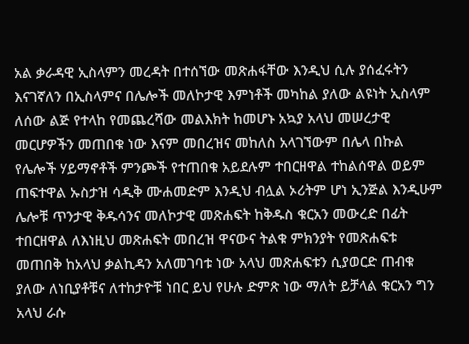አል ቃራዳዊ ኢስላምን መረዳት በተሰኘው መጽሐፋቸው እንዲህ ሲሉ ያሰፈሩትን እናገኛለን በኢስላምና በሌሎች መለኮታዊ እምነቶች መካከል ያለው ልዩነት ኢስላም ለሰው ልጅ የተላከ የመጨረሻው መልእክት ከመሆኑ አኳያ አላህ መሠረታዊ መርሆዎችን መጠበቁ ነው እናም መበረዝና መከለስ አላገኘውም በሌላ በኩል የሌሎች ሃይማኖቶች ምንጮች የተጠበቁ አይደሉም ተበርዘዋል ተከልሰዋል ወይም ጠፍተዋል ኡስታዝ ሳዲቅ ሙሐመድም እንዲህ ብሏል ኦሪትም ሆነ ኢንጅል እንዲሁም ሌሎቹ ጥንታዊ ቅዱሳንና መለኮታዊ መጽሐፍት ከቅዱስ ቁርአን መውረድ በፊት ተበርዘዋል ለእነዚህ መጽሐፍት መበረዝ ዋናውና ትልቁ ምክንያት የመጽሐፍቱ መጠበቅ ከአላህ ቃልኪዳን አለመገባቱ ነው አላህ መጽሐፍቱን ሲያወርድ ጠብቁ ያለው ለነቢያቶቹና ለተከታዮቹ ነበር ይህ የሁሉ ድምጽ ነው ማለት ይቻላል ቁርአን ግን አላህ ራሱ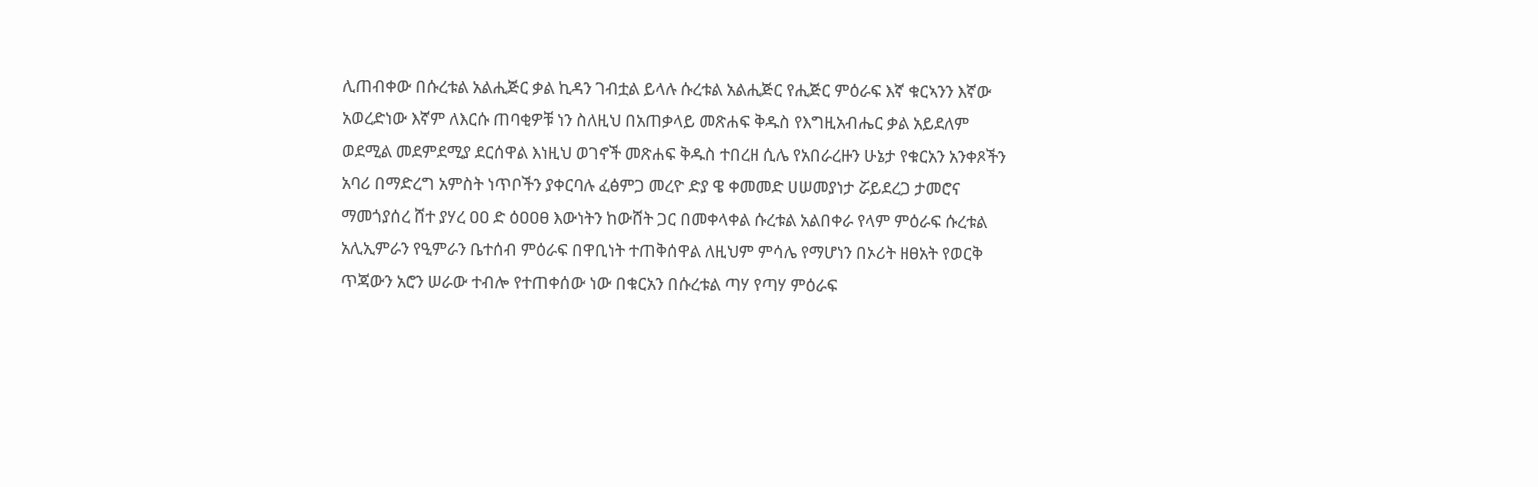ሊጠብቀው በሱረቱል አልሒጅር ቃል ኪዳን ገብቷል ይላሉ ሱረቱል አልሒጅር የሒጅር ምዕራፍ እኛ ቁርኣንን እኛው አወረድነው እኛም ለእርሱ ጠባቂዎቹ ነን ስለዚህ በአጠቃላይ መጽሐፍ ቅዱስ የእግዚአብሔር ቃል አይደለም ወደሚል መደምደሚያ ደርሰዋል እነዚህ ወገኖች መጽሐፍ ቅዱስ ተበረዘ ሲሌ የአበራረዙን ሁኔታ የቁርአን አንቀጾችን አባሪ በማድረግ አምስት ነጥቦችን ያቀርባሉ ፈፅምጋ መረዮ ድያ ዌ ቀመመድ ሀሠመያነታ ሯይደረጋ ታመሮና ማመጎያሰረ ሸተ ያሃረ ዐዐ ድ ዕዐዐፀ እውነትን ከውሸት ጋር በመቀላቀል ሱረቱል አልበቀራ የላም ምዕራፍ ሱረቱል አሊኢምራን የዒምራን ቤተሰብ ምዕራፍ በዋቢነት ተጠቅሰዋል ለዚህም ምሳሌ የማሆነን በኦሪት ዘፀአት የወርቅ ጥጃውን አሮን ሠራው ተብሎ የተጠቀሰው ነው በቁርአን በሱረቱል ጣሃ የጣሃ ምዕራፍ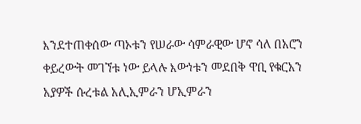እንደተጠቀሰው ጣኦቱን የሠራው ሳምራዊው ሆኖ ሳለ በአሮን ቀይረውት መገኘቱ ነው ይላሉ እውነቱን መደበቅ ዋቢ የቁርአን አያዎች ሱረቱል አሊኢምራን ሆኢምራን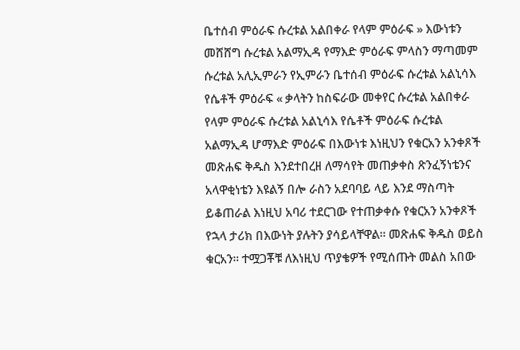ቤተሰብ ምዕራፍ ሱረቱል አልበቀራ የላም ምዕራፍ » እውነቱን መሸሸግ ሱረቱል አልማኢዳ የማእድ ምዕራፍ ምላስን ማጣመም ሱረቱል አሊኢምራን የኢምራን ቤተሰብ ምዕራፍ ሱረቱል አልኒሳእ የሴቶች ምዕራፍ « ቃላትን ከስፍራው መቀየር ሱረቱል አልበቀራ የላም ምዕራፍ ሱረቱል አልኒሳእ የሴቶች ምዕራፍ ሱረቱል አልማኢዳ ሆማእድ ምዕራፍ በእውነቱ እነዚህን የቁርአን አንቀጾች መጽሐፍ ቅዱስ እንደተበረዘ ለማሳየት መጠቃቀስ ጽንፈኝነቴንና አላዋቂነቴን እዩልኝ በሎ ራስን አደባባይ ላይ እንደ ማስጣት ይቆጠራል እነዚህ አባሪ ተደርገው የተጠቃቀሱ የቁርአን አንቀጾች የኋላ ታሪክ በእውነት ያሉትን ያሳይላቸዋል። መጽሐፍ ቅዱስ ወይስ ቁርአን። ተሟጋቾቹ ለእነዚህ ጥያቄዎች የሚሰጡት መልስ አበው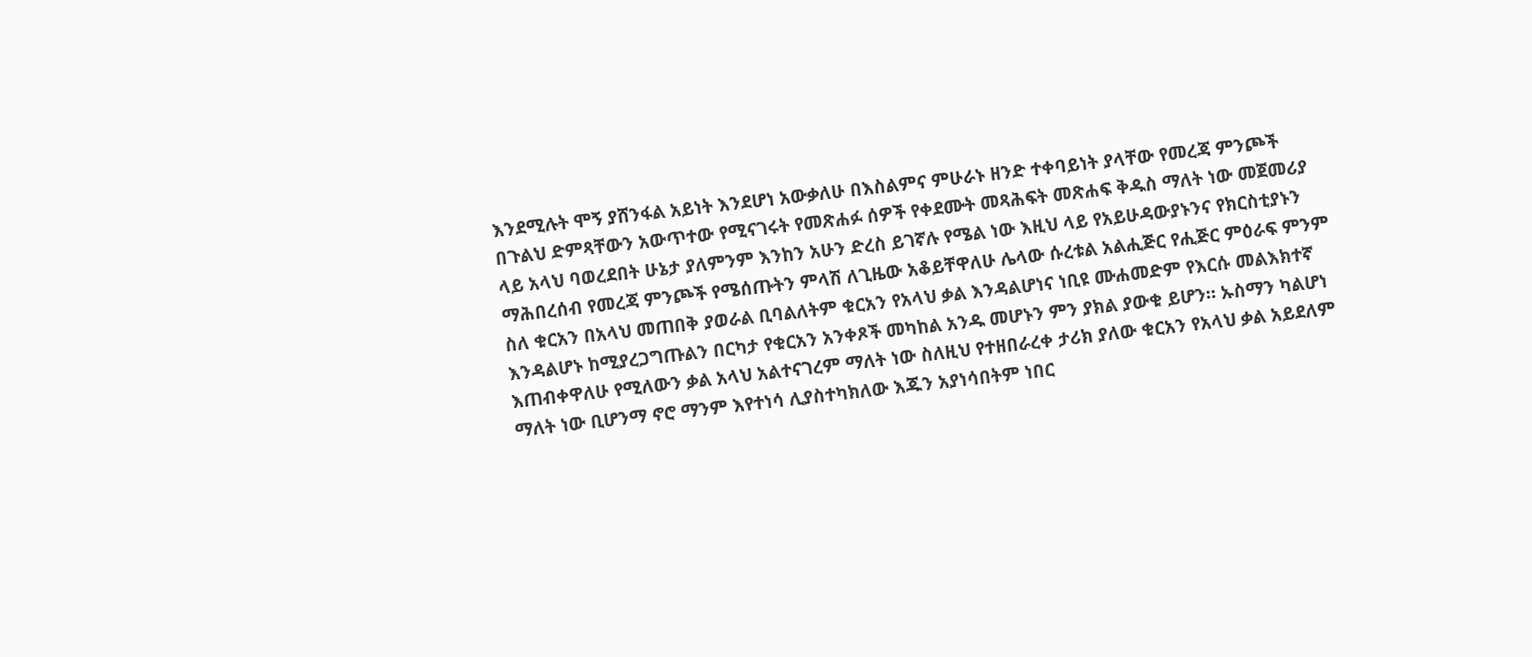እንደሚሉት ሞኝ ያሸንፋል አይነት እንደሆነ አውቃለሁ በእስልምና ምሁራኑ ዘንድ ተቀባይነት ያላቸው የመረጃ ምንጮች በጉልህ ድምጻቸውን አውጥተው የሚናገሩት የመጽሐፉ ሰዎች የቀደሙት መጻሕፍት መጽሐፍ ቅዱስ ማለት ነው መጀመሪያ ላይ አላህ ባወረደበት ሁኔታ ያለምንም እንከን አሁን ድረስ ይገኛሉ የሜል ነው እዚህ ላይ የአይሁዳውያኑንና የክርስቲያኑን ማሕበረሰብ የመረጃ ምንጮች የሜሰጡትን ምላሽ ለጊዜው አቆይቸዋለሁ ሌላው ሱረቱል አልሒጅር የሒጅር ምዕራፍ ምንም ስለ ቁርአን በአላህ መጠበቅ ያወራል ቢባልለትም ቁርአን የአላህ ቃል እንዳልሆነና ነቢዩ ሙሐመድም የእርሱ መልእክተኛ እንዳልሆኑ ከሚያረጋግጡልን በርካታ የቁርአን አንቀጾች መካከል አንዱ መሆኑን ምን ያክል ያውቁ ይሆን። ኡስማን ካልሆነ እጠብቀዋለሁ የሚለውን ቃል አላህ አልተናገረም ማለት ነው ስለዚህ የተዘበራረቀ ታሪክ ያለው ቁርአን የአላህ ቃል አይደለም ማለት ነው ቢሆንማ ኖሮ ማንም እየተነሳ ሊያስተካክለው እጁን አያነሳበትም ነበር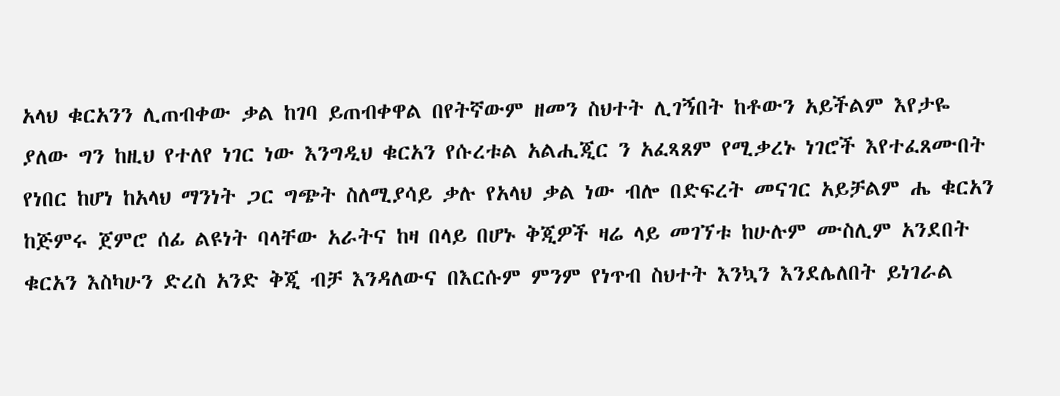አላህ ቁርአንን ሊጠብቀው ቃል ከገባ ይጠብቀዋል በየትኛውም ዘመን ስህተት ሊገኝበት ከቶውን አይችልም እየታዬ ያለው ግን ከዚህ የተለየ ነገር ነው እንግዲህ ቁርአን የሱረቱል አልሒጂር ን አፈጻጸም የሚቃረኑ ነገሮች እየተፈጸሙበት የነበር ከሆነ ከአላህ ማንነት ጋር ግጭት ስለሚያሳይ ቃሉ የአላህ ቃል ነው ብሎ በድፍረት መናገር አይቻልም ሔ ቁርአን ከጅምሩ ጀምሮ ሰፊ ልዩነት ባላቸው አራትና ከዛ በላይ በሆኑ ቅጂዎች ዛሬ ላይ መገኘቱ ከሁሉም ሙስሊም አንደበት ቁርአን እስካሁን ድረስ አንድ ቅጂ ብቻ እንዳለውና በእርሱም ምንም የነጥብ ስህተት እንኳን እንደሌለበት ይነገራል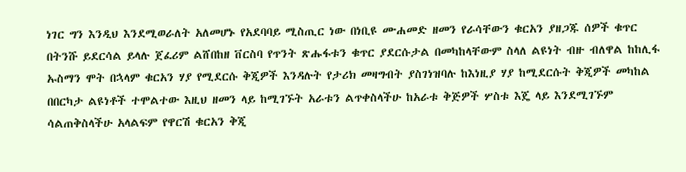ነገር ግን እንዲህ እንደሚወራለት አለመሆኑ የአደባባይ ሚስጢር ነው በነቢዩ ሙሐመድ ዘመን የራሳቸውን ቁርአን ያዘጋጁ ሰዎች ቁጥር በትንሹ ይደርሳል ይላሉ ጀፈሪም ልሸበከዘ ቨርስባ የጥንት ጽሑፋቱን ቁጥር ያደርሱታል በመካከላቸውም ስላለ ልዩነት ብዙ ብለዋል ከከሊፋ ኡስማን ሞት በኋላም ቁርአን ሃያ የሚደርሱ ቅጂዎች እንዳሉት የታሪክ መዛግብት ያስገነዝባሉ ከእነዚያ ሃያ ከሚደርሱት ቅጂዎች መካከል በበርካታ ልዩነቶች ተሞልተው እዚህ ዘመን ላይ ከሚገኙት አራቱን ልጥቀስላችሁ ከአራቱ ቅጅዎች ሦስቱ እጄ ላይ እንደሚገኙም ሳልጠቅስላችሁ አላልፍም የዋርሽ ቁርአን ቅጂ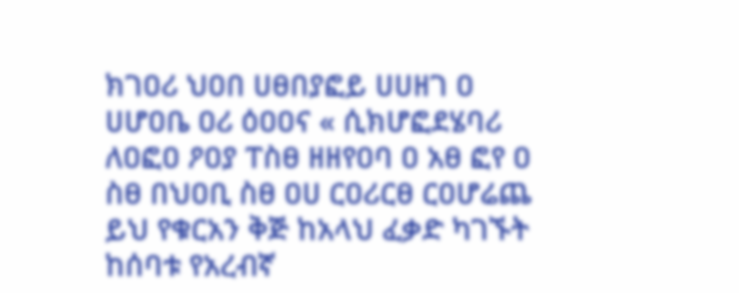ክገዐሪ ህዐበ ሀፀበያፎይ ሀሀዘገ ዐ ሀሆዐቤ ዐሪ ዕዐዐና « ሲክሆፎደሄባሪ ለዐፎዐ ዖዐያ ፐስፀ ዘዘየዐባ ዐ አፀ ፎየ ዐ ስፀ በህዐቢ ስፀ ዐሀ ርዐሪርፀ ርዐሆሬጨ ይህ የቁርአን ቅጅ ከአላህ ፈቃድ ካገኙት ከሰባቱ የአረብኛ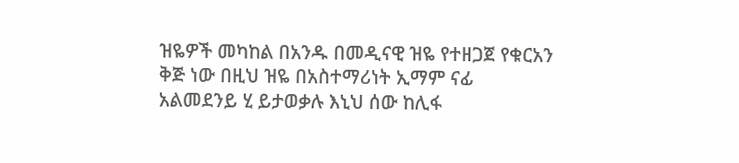ዝዬዎች መካከል በአንዱ በመዲናዊ ዝዬ የተዘጋጀ የቁርአን ቅጅ ነው በዚህ ዝዬ በአስተማሪነት ኢማም ናፊ አልመደንይ ሂ ይታወቃሉ እኒህ ሰው ከሊፋ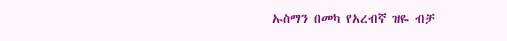ኡስማን በመካ የአረብኛ ዝዬ ብቻ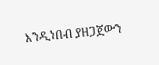እንዲነበብ ያዘጋጀውን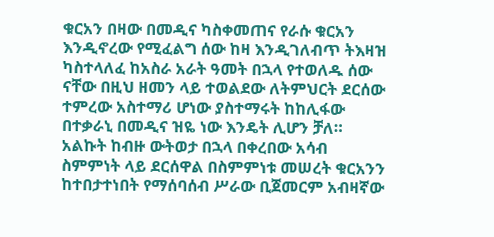ቁርአን በዛው በመዲና ካስቀመጠና የራሱ ቁርአን እንዲኖረው የሚፈልግ ሰው ከዛ እንዲገለብጥ ትእዛዝ ካስተላለፈ ከአስራ አራት ዓመት በኋላ የተወለዱ ሰው ናቸው በዚህ ዘመን ላይ ተወልደው ለትምህርት ደርሰው ተምረው አስተማሪ ሆነው ያስተማሩት ከከሊፋው በተቃራኒ በመዲና ዝዬ ነው እንዴት ሊሆን ቻለ። አልኩት ከብዙ ውትወታ በኋላ በቀረበው አሳብ ስምምነት ላይ ደርሰዋል በስምምነቱ መሠረት ቁርአንን ከተበታተነበት የማሰባሰብ ሥራው ቢጀመርም አብዛኛው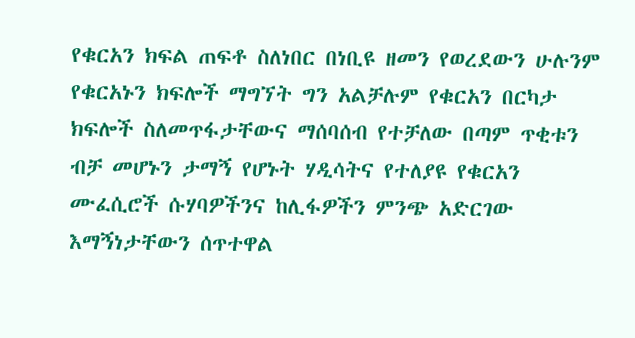የቁርአን ክፍል ጠፍቶ ስለነበር በነቢዩ ዘመን የወረደውን ሁሉንም የቁርአኑን ክፍሎች ማግኘት ግን አልቻሉም የቁርአን በርካታ ክፍሎች ስለመጥፋታቸውና ማሰባሰብ የተቻለው በጣም ጥቂቱን ብቻ መሆኑን ታማኝ የሆኑት ሃዲሳትና የተለያዩ የቁርአን ሙፈሲሮች ሱሃባዎችንና ከሊፋዎችን ምንጭ አድርገው እማኝነታቸውን ሰጥተዋል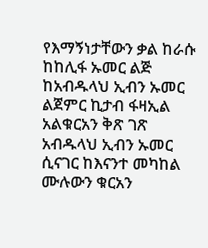የእማኝነታቸውን ቃል ከራሱ ከከሊፋ ኡመር ልጅ ከአብዱላህ ኢብን ኡመር ልጀምር ኪታብ ፋዛኢል አልቁርአን ቅጽ ገጽ አብዱላህ ኢብን ኡመር ሲናገር ከእናንተ መካከል ሙሉውን ቁርአን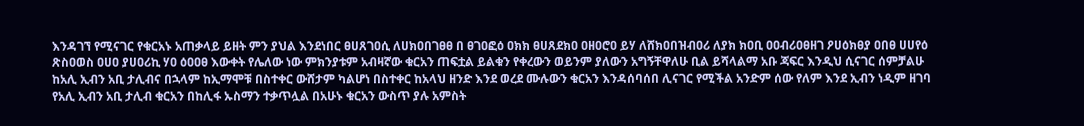እንዳገኘ የሚናገር የቁርአኑ አጠቃላይ ይዘት ምን ያህል እንደነበር ፀሀጸገዐሲ ለሀክዐበገፀፀ በ ፀገዐፎዕ ዐክክ ፀሀጸደክዐ ዐዘዐሮዐ ይሃ ለሸክዐበዝብዐሪ ለያክ ክዐቢ ዐዐብሪዐፀዘገ ዖሀዕክፀያ ዐበፀ ሀሀየዕ ጽስዐወስ ዐሀዐ ያሀዐሪኪ ሃዐ ዕዐዐፀ እውቀት የሌለው ነው ምክንያቱም አብዛኛው ቁርአን ጠፍቷል ይልቁን የቀረውን ወይንም ያለውን አግኝቸዋለሁ ቢል ይሻላልማ አቡ ጃፍር እንዲህ ሲናገር ሰምቻልሁ ከአሊ ኢብን አቢ ታሊብና በኋላም ከኢማሞቹ በስተቀር ውሸታም ካልሆነ በስተቀር ከአላህ ዘንድ እንደ ወረደ ሙሉውን ቁርአን እንዳሰባሰበ ሊናገር የሚችል አንድም ሰው የለም እንደ ኢብን ነዲም ዘገባ የአሊ ኢብን አቢ ታሊብ ቁርአን በከሊፋ ኡስማን ተቃጥሏል በአሁኑ ቁርአን ውስጥ ያሉ አምስት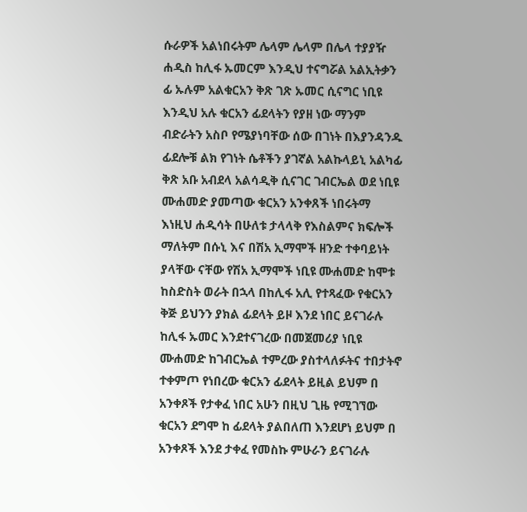ሱራዎች አልነበሩትም ሌላም ሌላም በሌላ ተያያዥ ሐዲስ ከሊፋ ኡመርም እንዲህ ተናግሯል አልኢትቃን ፊ ኡሉም አልቁርአን ቅጽ ገጽ ኡመር ሲናግር ነቢዩ እንዲህ አሉ ቁርአን ፊደላትን የያዘ ነው ማንም ብድራትን አስቦ የሜያነባቸው ሰው በገነት በእያንዳንዱ ፊደሎቹ ልክ የገነት ሴቶችን ያገኛል አልኩላይኒ አልካፊ ቅጽ አቡ አብደላ አልሳዲቅ ሲናገር ገብርኤል ወደ ነቢዩ ሙሐመድ ያመጣው ቁርአን አንቀጸች ነበሩትማ እነዚህ ሐዲሳት በሁለቱ ታላላቅ የእስልምና ክፍሎች ማለትም በሱኒ እና በሽአ ኢማሞች ዘንድ ተቀባይነት ያላቸው ናቸው የሽአ ኢማሞች ነቢዩ ሙሐመድ ከሞቱ ከስድስት ወራት በኋላ በከሊፋ አሊ የተጻፈው የቁርአን ቅጅ ይህንን ያክል ፊደላት ይዞ እንደ ነበር ይናገራሉ ከሊፋ ኡመር እንደተናገረው በመጀመሪያ ነቢዩ ሙሐመድ ከገብርኤል ተምረው ያስተላለፉትና ተበታትኖ ተቀምጦ የነበረው ቁርአን ፊደላት ይዚል ይህም በ አንቀጾች የታቀፈ ነበር አሁን በዚህ ጊዜ የሚገኘው ቁርአን ደግሞ ከ ፊደላት ያልበለጠ እንደሆነ ይህም በ አንቀጾች እንደ ታቀፈ የመስኩ ምሁራን ይናገራሉ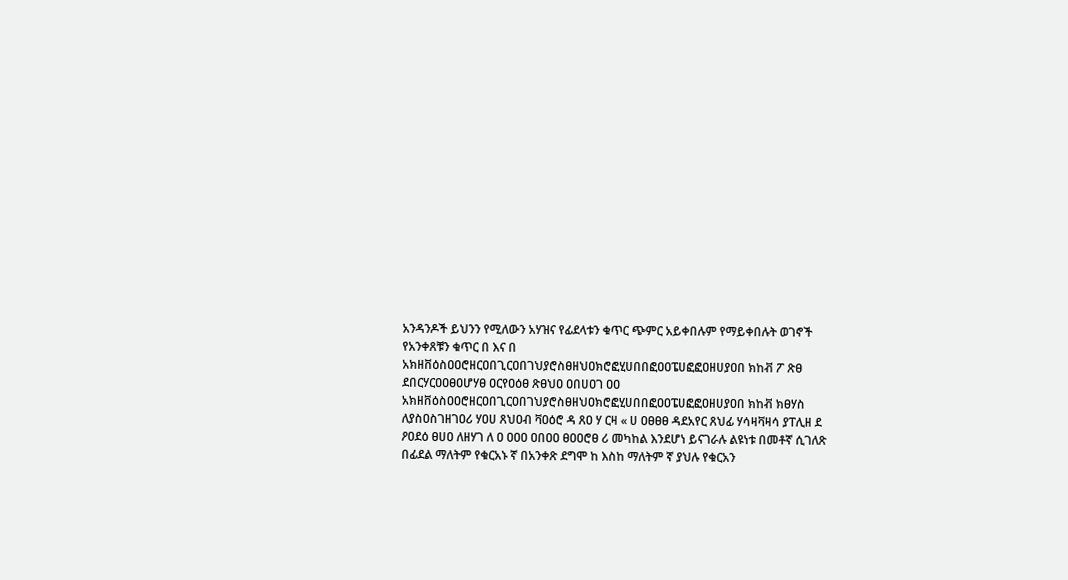አንዳንዶች ይህንን የሚለውን አሃዝና የፊደላቱን ቁጥር ጭምር አይቀበሉም የማይቀበሉት ወገኖች የአንቀጸቹን ቁጥር በ እና በ አክዘቨዕስዐዐሮዘርዐበጊርዐበገህያሮስፀዘህዐክሮፎሂሀበበፎዐዐፔሀፎፎዐዘሀያዐበ ክከቭ ፖ ጽፀ ደበርሃርዐዐፀዐሆሃፀ ዐርየዐዕፀ ጽፀህዐ ዐበሀዐገ ዐዐ አክዘቨዕስዐዐሮዘርዐበጊርዐበገህያሮስፀዘህዐክሮፎሂሀበበፎዐዐፔሀፎፎዐዘሀያዐበ ክከቭ ክፀሃስ ለያስዐስገዘገዐሪ ሃዐሀ ጸህዐብ ቫዐዕሮ ዳ ጸዐ ሃ ርዛ « ሀ ዐፀፀፀ ዳደአየር ጸህፊ ሃሳዛቫዛሳ ያፐሊዘ ደ ዖዐደዕ ፀሀዐ ለዘሃገ ለ ዐ ዐዐዐ ዐበዐዐ ፀዐዐሮፀ ሪ መካከል እንደሆነ ይናገራሉ ልዩነቱ በመቶኛ ሲገለጽ በፊደል ማለትም የቁርአኑ ኛ በአንቀጽ ደግሞ ከ እስከ ማለትም ኛ ያህሉ የቁርአን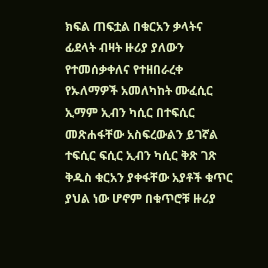ክፍል ጠፍቷል በቁርአን ቃላትና ፊደላት ብዛት ዙሪያ ያለውን የተመሰቃቀለና የተዘበራረቀ የኡለማዎች አመለካከት ሙፈሲር ኢማም ኢብን ካሲር በተፍሲር መጽሐፋቸው አስፍረውልን ይገኛል ተፍሲር ፍሲር ኢብን ካሲር ቅጽ ገጽ ቅዱስ ቁርአን ያቀፋቸው አያቶች ቁጥር ያህል ነው ሆኖም በቁጥሮቹ ዙሪያ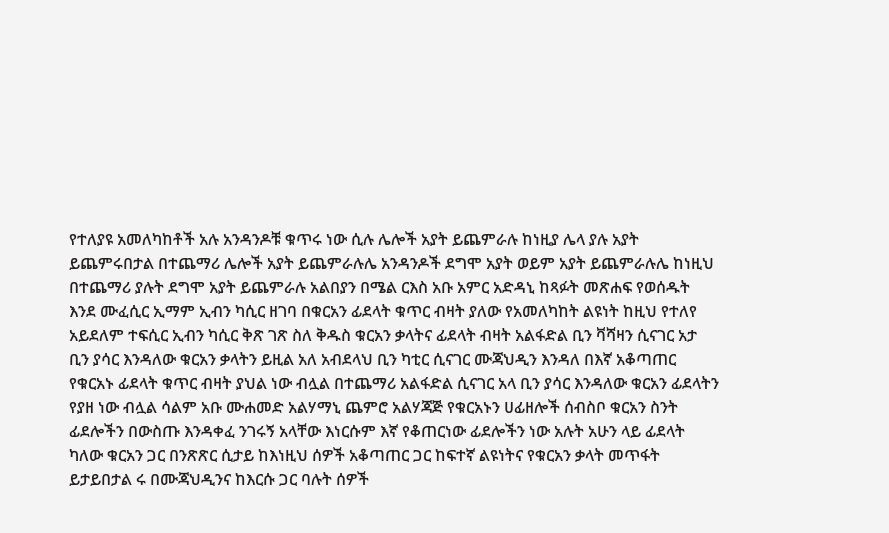የተለያዩ አመለካከቶች አሉ አንዳንዶቹ ቁጥሩ ነው ሲሉ ሌሎች አያት ይጨምራሉ ከነዚያ ሌላ ያሉ አያት ይጨምሩበታል በተጨማሪ ሌሎች አያት ይጨምራሉሌ አንዳንዶች ደግሞ አያት ወይም አያት ይጨምራሉሌ ከነዚህ በተጨማሪ ያሉት ደግሞ አያት ይጨምራሉ አልበያን በሜል ርእስ አቡ አምር አድዳኒ ከጻፉት መጽሐፍ የወሰዱት እንደ ሙፈሲር ኢማም ኢብን ካሲር ዘገባ በቁርአን ፊደላት ቁጥር ብዛት ያለው የአመለካከት ልዩነት ከዚህ የተለየ አይደለም ተፍሲር ኢብን ካሲር ቅጽ ገጽ ስለ ቅዱስ ቁርአን ቃላትና ፊደላት ብዛት አልፋድል ቢን ቫሻዛን ሲናገር አታ ቢን ያሳር እንዳለው ቁርአን ቃላትን ይዚል አለ አብደላህ ቢን ካቲር ሲናገር ሙጃህዲን እንዳለ በእኛ አቆጣጠር የቁርአኑ ፊደላት ቁጥር ብዛት ያህል ነው ብሏል በተጨማሪ አልፋድል ሲናገር አላ ቢን ያሳር እንዳለው ቁርአን ፊደላትን የያዘ ነው ብሏል ሳልም አቡ ሙሐመድ አልሃማኒ ጨምሮ አልሃጃጅ የቁርአኑን ሀፊዘሎች ሰብስቦ ቁርአን ስንት ፊደሎችን በውስጡ እንዳቀፈ ንገሩኝ አላቸው እነርሱም እኛ የቆጠርነው ፊደሎችን ነው አሉት አሁን ላይ ፊደላት ካለው ቁርአን ጋር በንጽጽር ሲታይ ከእነዚህ ሰዎች አቆጣጠር ጋር ከፍተኛ ልዩነትና የቁርአን ቃላት መጥፋት ይታይበታል ሩ በሙጃህዲንና ከእርሱ ጋር ባሉት ሰዎች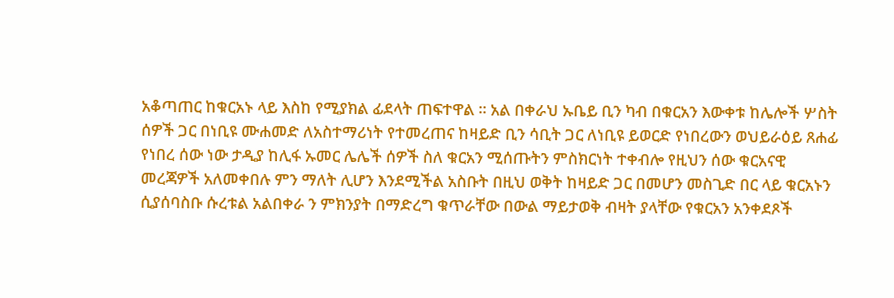አቆጣጠር ከቁርአኑ ላይ እስከ የሚያክል ፊደላት ጠፍተዋል ። አል በቀራህ ኡቤይ ቢን ካብ በቁርአን እውቀቱ ከሌሎች ሦስት ሰዎች ጋር በነቢዩ ሙሐመድ ለአስተማሪነት የተመረጠና ከዛይድ ቢን ሳቢት ጋር ለነቢዩ ይወርድ የነበረውን ወህይራዕይ ጸሐፊ የነበረ ሰው ነው ታዲያ ከሊፋ ኡመር ሌሌች ሰዎች ስለ ቁርአን ሚሰጡትን ምስክርነት ተቀብሎ የዚህን ሰው ቁርአናዊ መረጃዎች አለመቀበሉ ምን ማለት ሊሆን እንደሚችል አስቡት በዚህ ወቅት ከዛይድ ጋር በመሆን መስጊድ በር ላይ ቁርአኑን ሲያሰባስቡ ሱረቱል አልበቀራ ን ምክንያት በማድረግ ቁጥራቸው በውል ማይታወቅ ብዛት ያላቸው የቁርአን አንቀደጾች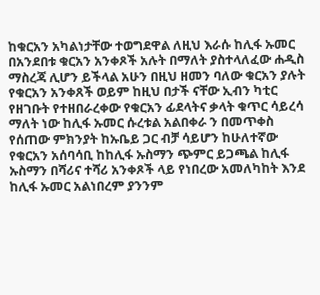ከቁርአን አካልነታቸው ተወግደዋል ለዚህ እራሱ ከሊፋ ኡመር በአንደበቱ ቁርአን አንቀጾች አሉት በማለት ያስተላለፈው ሐዲስ ማስረጃ ሊሆን ይችላል አሁን በዚህ ዘመን ባለው ቁርአን ያሉት የቁርአን አንቀጸች ወይም ከዚህ በታች ናቸው ኢብን ካቲር የዘገቡት የተዘበራረቀው የቁርአን ፊደላትና ቃላት ቁጥር ሳይረሳ ማለት ነው ከሊፋ ኡመር ሱረቱል አልበቀራ ን በመጥቀስ የሰጠው ምክንያት ከኡቤይ ጋር ብቻ ሳይሆን ከሁለተኛው የቁርአን አሰባሳቢ ከከሊፋ ኡስማን ጭምር ይጋጫል ከሊፋ ኡስማን በሻሪና ተሻሪ አንቀጾች ላይ የነበረው አመለካከት እንደ ከሊፋ ኡመር አልነበረም ያንንም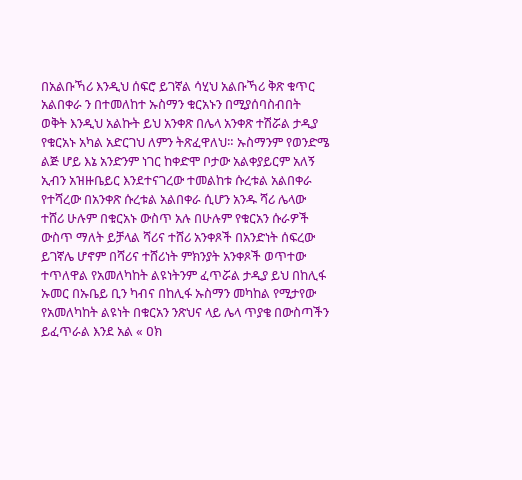በአልቡኻሪ እንዲህ ሰፍሮ ይገኛል ሳሂህ አልቡኻሪ ቅጽ ቁጥር አልበቀራ ን በተመለከተ ኡስማን ቁርአኑን በሚያሰባስብበት ወቅት እንዲህ አልኩት ይህ አንቀጽ በሌላ አንቀጽ ተሽሯል ታዲያ የቁርአኑ አካል አድርገህ ለምን ትጽፈዋለህ። ኡስማንም የወንድሜ ልጅ ሆይ እኔ አንድንም ነገር ከቀድሞ ቦታው አልቀያይርም አለኝ ኢብን አዝዙቤይር እንደተናገረው ተመልከቱ ሱረቱል አልበቀራ የተሻረው በአንቀጽ ሱረቱል አልበቀራ ሲሆን አንዱ ሻሪ ሌላው ተሸሪ ሁሉም በቁርአኑ ውስጥ አሉ በሁሉም የቁርአን ሱራዎች ውስጥ ማለት ይቻላል ሻሪና ተሸሪ አንቀጾች በአንድነት ሰፍረው ይገኛሌ ሆኖም በሻሪና ተሸሪነት ምክንያት አንቀጾች ወጥተው ተጥለዋል የአመለካከት ልዩነትንም ፈጥሯል ታዲያ ይህ በከሊፋ ኡመር በኡቤይ ቢን ካብና በከሊፋ ኡስማን መካከል የሚታየው የአመለካከት ልዩነት በቁርአን ንጽህና ላይ ሌላ ጥያቄ በውስጣችን ይፈጥራል እንደ አል « ዐክ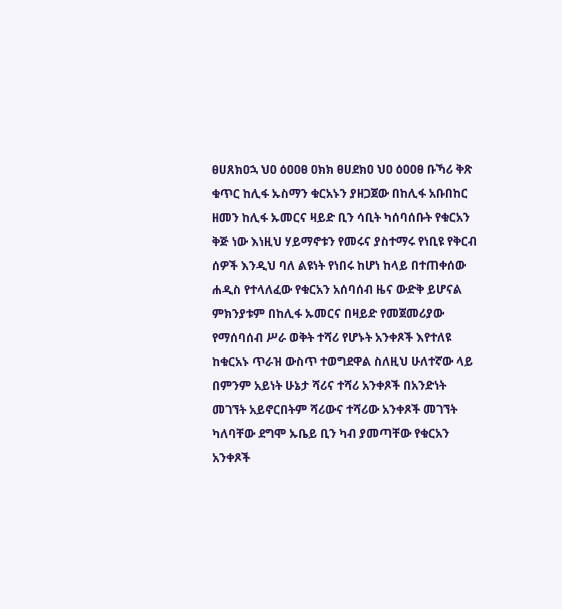ፀሀጸክዐኋ ህዐ ዕዐዐፀ ዐክክ ፀሀደክዐ ህዐ ዕዐዐፀ ቡኻሪ ቅጽ ቁጥር ከሊፋ ኡስማን ቁርአኑን ያዘጋጀው በከሊፋ አቡበከር ዘመን ከሊፋ ኡመርና ዛይድ ቢን ሳቢት ካሰባሰቡት የቁርአን ቅጅ ነው እነዚህ ሃይማኖቱን የመሩና ያስተማሩ የነቢዩ የቅርብ ሰዎች እንዲህ ባለ ልዩነት የነበሩ ከሆነ ከላይ በተጠቀሰው ሐዲስ የተላለፈው የቁርአን አሰባሰብ ዜና ውድቅ ይሆናል ምክንያቱም በከሊፋ ኡመርና በዛይድ የመጀመሪያው የማሰባሰብ ሥራ ወቅት ተሻሪ የሆኑት አንቀጾች እየተለዩ ከቁርአኑ ጥራዝ ውስጥ ተወግደዋል ስለዚህ ሁለተኛው ላይ በምንም አይነት ሁኔታ ሻሪና ተሻሪ አንቀጾች በአንድነት መገኘት አይኖርበትም ሻሪውና ተሻሪው አንቀጾች መገኘት ካለባቸው ደግሞ ኡቤይ ቢን ካብ ያመጣቸው የቁርአን አንቀጾች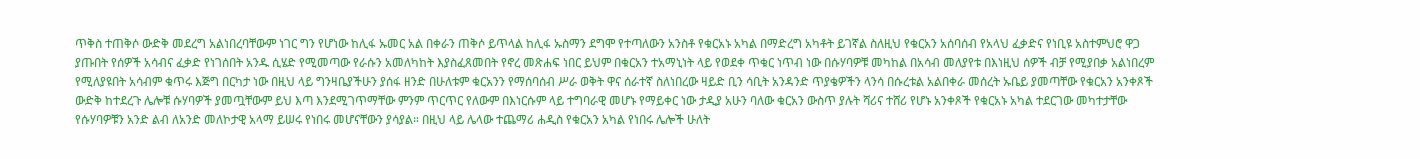ጥቅስ ተጠቅሶ ውድቅ መደረግ አልነበረባቸውም ነገር ግን የሆነው ከሊፋ ኡመር አል በቀራን ጠቅሶ ይጥላል ከሊፋ ኡስማን ደግሞ የተጣለውን አንስቶ የቁርአኑ አካል በማድረግ አካቶት ይገኛል ስለዚህ የቁርአን አሰባሰብ የአላህ ፈቃድና የነቢዩ አስተምህሮ ዋጋ ያጡበት የሰዎች አሳብና ፈቃድ የነገሰበት አንዱ ሲሄድ የሚመጣው የራሱን አመለካከት እያስፈጸመበት የኖረ መጽሐፍ ነበር ይህም በቁርአን ተአማኒነት ላይ የወደቀ ጥቁር ነጥብ ነው በሱሃባዎቹ መካከል በአሳብ መለያየቱ በእነዚህ ሰዎች ብቻ የሚያበቃ አልነበረም የሚለያዩበት አሳብም ቁጥሩ እጅግ በርካታ ነው በዚህ ላይ ግንዛቤያችሁን ያሰፋ ዘንድ በሁለቱም ቁርአንን የማሰባሰብ ሥራ ወቅት ዋና ሰራተኛ ስለነበረው ዛይድ ቢን ሳቢት አንዳንድ ጥያቄዎችን ላንሳ በሱረቱል አልበቀራ መሰረት ኡቤይ ያመጣቸው የቁርአን አንቀጾች ውድቅ ከተደረጉ ሌሎቹ ሱሃባዎች ያመጧቸውም ይህ እጣ እንደሚገጥማቸው ምንም ጥርጥር የለውም በእነርሱም ላይ ተግባራዊ መሆኑ የማይቀር ነው ታዲያ አሁን ባለው ቁርአን ውስጥ ያሉት ሻሪና ተሸሪ የሆኑ አንቀጾች የቁርአኑ አካል ተደርገው መካተታቸው የሱሃባዎቹን አንድ ልብ ለአንድ መለኮታዊ አላማ ይሠሩ የነበሩ መሆናቸውን ያሳያል። በዚህ ላይ ሌላው ተጨማሪ ሐዲስ የቁርአን አካል የነበሩ ሌሎች ሁለት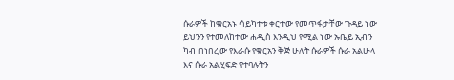ሱራዎች ከቁርአኑ ሳይካተቱ ቀርተው የመጥፋታቸው ጉዳይ ነው ይህንን የተመለከተው ሐዲስ እንዲህ የሚል ነው ኡቤይ ኢብን ካብ በነበረው የእራሱ የቁርአን ቅጅ ሁለት ሱራዎች ሱራ አልሁላ እና ሱራ አልሂፍድ የተባሉትን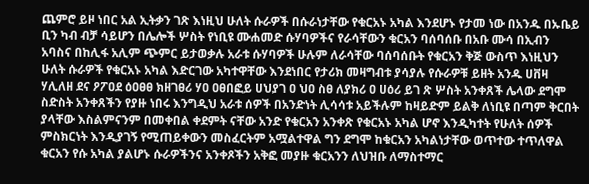ጨምሮ ይዞ ነበር አል ኢትቃን ገጽ እነዚህ ሁለት ሱራዎች በሱራነታቸው የቁርአኑ አካል እንደሆኑ የታመ ነው በአንዱ በኡቤይ ቢን ካብ ብቻ ሳይሆን በሌሎች ሦስት የነቢዩ ሙሐመድ ሱሃባዎችና የራሳቸውን ቁርአን ባሰባሰቡ በአቡ ሙሳ በኢብን አባስና በከሊፋ አሊም ጭምር ይታወቃሉ አራቱ ሱሃባዎች ሁሉም ለራሳቸው ባሰባሰቡት የቁርአን ቅጅ ውስጥ እነዚህን ሁለት ሱራዎች የቁርአኑ አካል እድርገው አካተዋቸው እንደነበር የታሪክ መዛግብቱ ያሳያሉ የሱራዎቹ ይዘት አንዱ ሀቨዛ ሃሊለዘ ደና ዖፖዐደ ዕዐፀፀ ክዘገፀሪ ሃዐ ዐፀበፎይ ሀህያገ ዐ ህዐ ስፀ ለያክሪ ዐ ሀዕሪ ይገ ጽ ሦስት አንቀጸች ሌላው ደግሞ ስድስት አንቀጸችን የያዙ ነበሩ እንግዲህ አራቱ ሰዎች በአንድነት ሊሳሳቱ አይችሉም ከዛይድም ይልቅ ለነቢዩ በጣም ቅርበት ያላቸው እስልምናንም በመቀበል ቀደምት ናቸው አንድ የቁርአን አንቀጽ የቁርአኑ አካል ሆኖ እንዲካተት የሁለት ሰዎች ምስክርነት እንዲያገኝ የሚጠይቀውን መስፈርትም አሟልተዋል ግን ደግሞ ከቁርአን አካልነታቸው ወጥተው ተጥለዋል ቁርአን የሱ አካል ያልሆኑ ሱራዎችንና አንቀጾችን አቅፎ መያዙ ቁርአንን ለህዝቡ ለማስተማር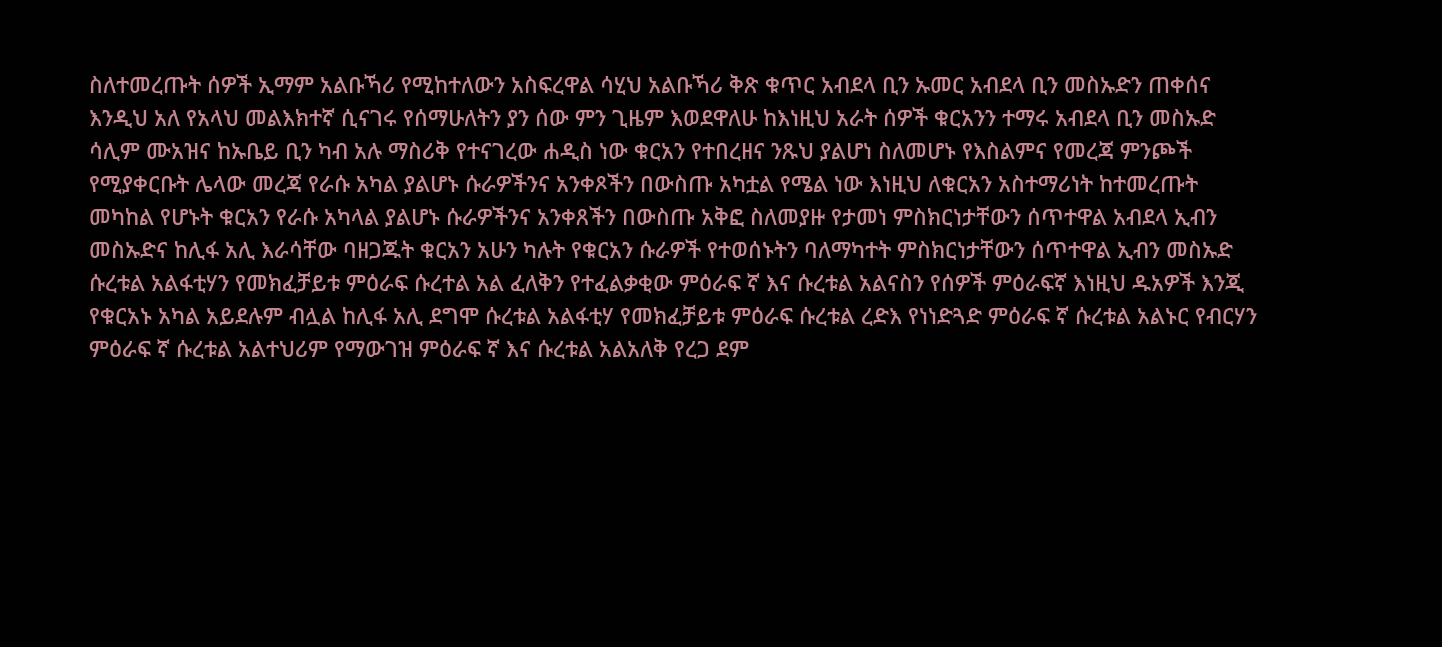ስለተመረጡት ሰዎች ኢማም አልቡኻሪ የሚከተለውን አስፍረዋል ሳሂህ አልቡኻሪ ቅጽ ቁጥር አብደላ ቢን ኡመር አብደላ ቢን መስኡድን ጠቀሰና እንዲህ አለ የአላህ መልእክተኛ ሲናገሩ የሰማሁለትን ያን ሰው ምን ጊዜም እወደዋለሁ ከእነዚህ አራት ሰዎች ቁርአንን ተማሩ አብደላ ቢን መስኡድ ሳሊም ሙአዝና ከኡቤይ ቢን ካብ አሉ ማስሪቅ የተናገረው ሐዲስ ነው ቁርአን የተበረዘና ንጹህ ያልሆነ ስለመሆኑ የእስልምና የመረጃ ምንጮች የሚያቀርቡት ሌላው መረጃ የራሱ አካል ያልሆኑ ሱራዎችንና አንቀጾችን በውስጡ አካቷል የሜል ነው እነዚህ ለቁርአን አስተማሪነት ከተመረጡት መካከል የሆኑት ቁርአን የራሱ አካላል ያልሆኑ ሱራዎችንና አንቀጸችን በውስጡ አቅፎ ስለመያዙ የታመነ ምስክርነታቸውን ሰጥተዋል አብደላ ኢብን መስኡድና ከሊፋ አሊ እራሳቸው ባዘጋጁት ቁርአን አሁን ካሉት የቁርአን ሱራዎች የተወሰኑትን ባለማካተት ምስክርነታቸውን ሰጥተዋል ኢብን መስኡድ ሱረቱል አልፋቲሃን የመክፈቻይቱ ምዕራፍ ሱረተል አል ፈለቅን የተፈልቃቂው ምዕራፍ ኛ እና ሱረቱል አልናስን የሰዎች ምዕራፍኛ እነዚህ ዱአዎች እንጂ የቁርአኑ አካል አይደሉም ብሏል ከሊፋ አሊ ደግሞ ሱረቱል አልፋቲሃ የመክፈቻይቱ ምዕራፍ ሱረቱል ረድእ የነነድጓድ ምዕራፍ ኛ ሱረቱል አልኑር የብርሃን ምዕራፍ ኛ ሱረቱል አልተህሪም የማውገዝ ምዕራፍ ኛ እና ሱረቱል አልአለቅ የረጋ ደም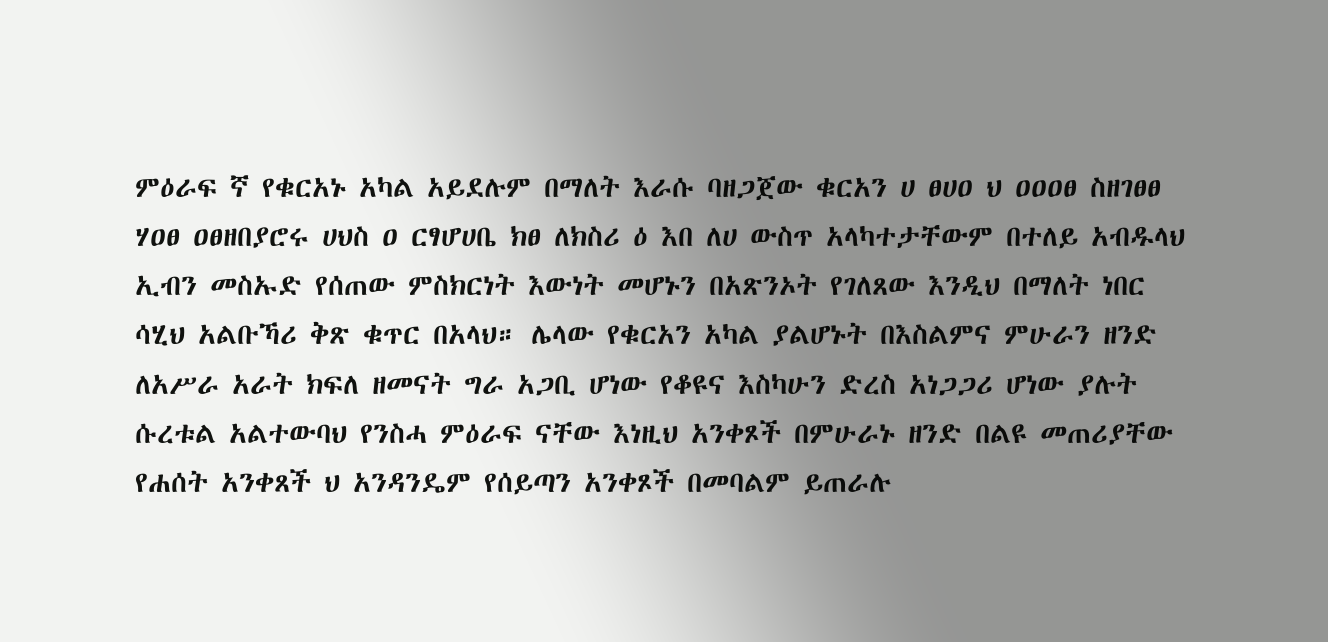ምዕራፍ ኛ የቁርአኑ አካል አይደሉም በማለት እራሱ ባዘጋጀው ቁርአን ሀ ፀሀዐ ህ ዐዐዐፀ ስዘገፀፀ ሃዐፀ ዐፀዘበያሮሩ ሀህስ ዐ ርፃሆሀቤ ክፀ ለክስሪ ዕ እበ ለሀ ውስጥ አላካተታቸውም በተለይ አብዱላህ ኢብን መስኡድ የሰጠው ምስክርነት እውነት መሆኑን በአጽንኦት የገለጸው እንዲህ በማለት ነበር ሳሂህ አልቡኻሪ ቅጽ ቁጥር በአላህ። ሌላው የቁርአን አካል ያልሆኑት በእስልምና ምሁራን ዘንድ ለአሥራ አራት ክፍለ ዘመናት ግራ አጋቢ ሆነው የቆዩና እስካሁን ድረስ አነጋጋሪ ሆነው ያሉት ሱረቱል አልተውባህ የንስሓ ምዕራፍ ናቸው እነዚህ አንቀጾች በምሁራኑ ዘንድ በልዩ መጠሪያቸው የሐሰት አንቀጸች ህ አንዳንዴም የሰይጣን አንቀጾች በመባልም ይጠራሉ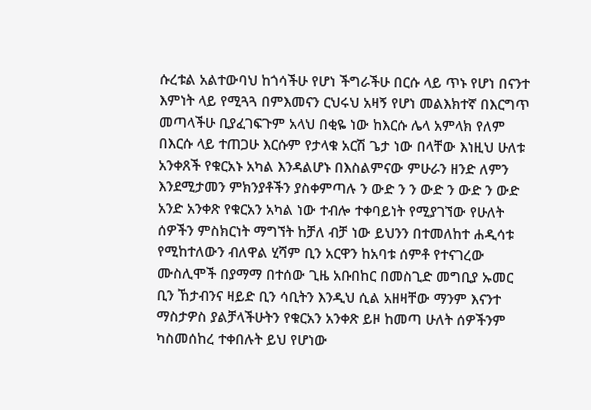ሱረቱል አልተውባህ ከጎሳችሁ የሆነ ችግራችሁ በርሱ ላይ ጥኑ የሆነ በናንተ እምነት ላይ የሚጓጓ በምእመናን ርህሩህ አዛኝ የሆነ መልእክተኛ በእርግጥ መጣላችሁ ቢያፈገፍጉም አላህ በቂዬ ነው ከእርሱ ሌላ አምላክ የለም በእርሱ ላይ ተጠጋሁ እርሱም የታላቁ አርሽ ጌታ ነው በላቸው እነዚህ ሁለቱ አንቀጸች የቁርአኑ አካል እንዳልሆኑ በእስልምናው ምሁራን ዘንድ ለምን እንደሚታመን ምክንያቶችን ያስቀምጣሉ ን ውድ ን ን ውድ ን ውድ ን ውድ አንድ አንቀጽ የቁርአን አካል ነው ተብሎ ተቀባይነት የሚያገኘው የሁለት ሰዎችን ምስክርነት ማግኘት ከቻለ ብቻ ነው ይህንን በተመለከተ ሐዲሳቱ የሚከተለውን ብለዋል ሂሻም ቢን አርዋን ከአባቱ ሰምቶ የተናገረው ሙስሊሞች በያማማ በተሰው ጊዜ አቡበከር በመስጊድ መግቢያ ኡመር ቢን ኸታብንና ዛይድ ቢን ሳቢትን እንዲህ ሲል አዘዛቸው ማንም እናንተ ማስታዎስ ያልቻላችሁትን የቁርአን አንቀጽ ይዞ ከመጣ ሁለት ሰዎችንም ካስመሰከረ ተቀበሉት ይህ የሆነው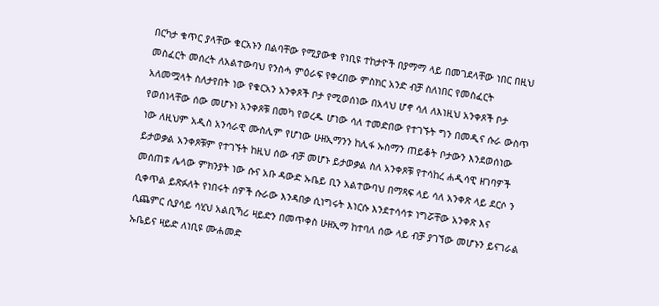በርካታ ቁጥር ያላቸው ቁርአኑን በልባቸው የሚያውቁ የነቢዩ ተከታዮች በያማማ ላይ በመገደላቸው ነበር በዚህ መስፈርት መሰረት ለአልተውባህ የንስሓ ምዕራፍ የቀረበው ምስክር አንድ ብቻ ስለነበር የመስፈርት አለመሟላት ስለታየበት ነው የቁርአን አንቀጾች ቦታ የሚወሰነው በአላህ ሆኖ ሳለ ለእነዚህ አንቀጾች ቦታ የወሰነላቸው ሰው መሆኑነ አንቀጾቹ በመካ የወረዱ ሆነው ሳለ ተመድበው የተገኙት ግን በመዲና ሱራ ውስጥ ነው ለዚህም አዲስ አንሳራዊ ሙስሊም የሆነው ሁዘኢማንን ከሊፋ ኡስማን ጠይቆት ቦታውን እንደወሰነው ይታወቃል አንቀጾቹም የተገኙት ከዚህ ሰው ብቻ መሆኑ ይታወቃል ስለ አንቀጾቹ የተሳከረ ሐዲሳዊ ዘገባዎች መሰጠቱ ሌላው ምክንያት ነው ሱና አቡ ዳውድ ኡቤይ ቢን አልተውባህ በማጻፍ ላይ ሳለ አንቀጽ ላይ ደርሶ ን ሲቀጥል ይጽፉለት የነበሩት ሰዎች ሱራው እንዳበቃ ሲነግሩት እነርሱ እንደተሳሳቱ ነግሯቸው አንቀጽ እና ሲጨምር ሲያሳይ ሳሂህ አልቢኻሪ ዛይድን በመጥቀስ ሁዘኢማ ከተባለ ሰው ላይ ብቻ ያገኘው መሆኑን ይናገራል ኡቤይና ዛይድ ለነቢዩ ሙሐመድ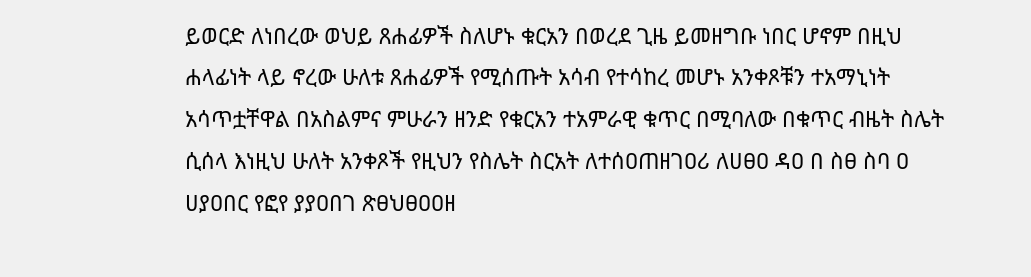ይወርድ ለነበረው ወህይ ጸሐፊዎች ስለሆኑ ቁርአን በወረደ ጊዜ ይመዘግቡ ነበር ሆኖም በዚህ ሐላፊነት ላይ ኖረው ሁለቱ ጸሐፊዎች የሚሰጡት አሳብ የተሳከረ መሆኑ አንቀጾቹን ተአማኒነት አሳጥቷቸዋል በአስልምና ምሁራን ዘንድ የቁርአን ተአምራዊ ቁጥር በሚባለው በቁጥር ብዜት ስሌት ሲሰላ እነዚህ ሁለት አንቀጾች የዚህን የስሌት ስርአት ለተሰዐጠዘገዐሪ ለሀፀዐ ዳዐ በ ስፀ ስባ ዐ ሀያዐበር የፎየ ያያዐበገ ጽፀህፀዐዐዘ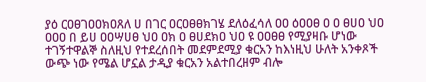ያዕ ርዐፀገዐዐክዐጸለ ሀ በገር ዐርዐፀፀክገሄ ደለዕፈሳለ ዐዐ ዕዐዐፀ ዐ ዐ ፀሀዐ ህዐ ዐዐዐ በ ይሀ ዐዐሣሀፀ ህዐ ዐክ ዐ ፀሀደክዐ ህዐ ዩ ዐዐፀፀ የሚያዛቡ ሆነው ተገኝተዋልኞ ስለዚህ የተደረሰበት መደምደሚያ ቁርአን ከእነዚህ ሁለት አንቀጾች ውጭ ነው የሜል ሆኗል ታዲያ ቁርአን አልተበረዘም ብሎ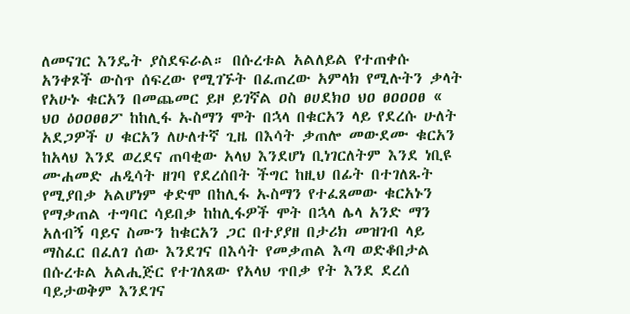ለመናገር እንዴት ያስደፍራል። በሱረቱል አልለይል የተጠቀሱ አንቀጾች ውስጥ ሰፍረው የሚገኙት በፈጠረው አምላክ የሚሉትን ቃላት የአሁኑ ቁርአን በመጨመር ይዞ ይገኛል ዐስ ፀሀደክዐ ህዐ ፀዐዐዐፀ « ህዐ ዕዐዐፀፀፖ ከከሊፋ ኡስማን ሞት በኋላ በቁርአን ላይ የደረሱ ሁለት አደጋዎች ሀ ቁርአን ለሁለተኛ ጊዜ በእሳት ቃጠሎ መውደሙ ቁርአን ከአላህ እንደ ወረደና ጠባቂው አላህ እንደሆነ ቢነገርለትም እንደ ነቢዩ ሙሐመድ ሐዲሳት ዘገባ የደረሰበት ችግር ከዚህ በፊት በተገለጹት የሚያበቃ አልሆነም ቀድሞ በከሊፋ ኡስማን የተፈጸመው ቁርአኑን የማቃጠል ተግባር ሳይበቃ ከከሊፋዎች ሞት በኋላ ሌላ አንድ ማን አለብኝ ባይና ስሙን ከቁርአን ጋር በተያያዘ በታሪክ መዝገብ ላይ ማስፈር በፈለገ ሰው እንደገና በእሳት የመቃጠል እጣ ወድቆበታል በሱረቱል አልሒጅር የተገለጸው የአላህ ጥበቃ የት እንደ ደረሰ ባይታወቅም እንደገና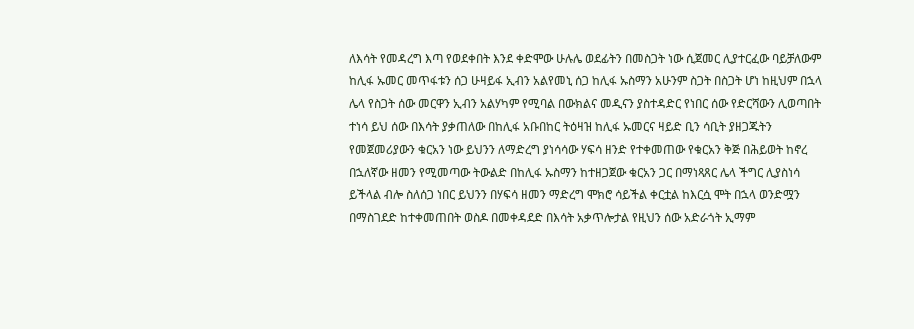ለእሳት የመዳረግ እጣ የወደቀበት እንደ ቀድሞው ሁሉሌ ወደፊትን በመስጋት ነው ሲጀመር ሊያተርፈው ባይቻለውም ከሊፋ ኡመር መጥፋቱን ሰጋ ሁዛይፋ ኢብን አልየመኒ ሰጋ ከሊፋ ኡስማን አሁንም ስጋት በስጋት ሆነ ከዚህም በኋላ ሌላ የስጋት ሰው መርዋን ኢብን አልሃካም የሚባል በውክልና መዲናን ያስተዳድር የነበር ሰው የድርሻውን ሊወጣበት ተነሳ ይህ ሰው በእሳት ያቃጠለው በከሊፋ አቡበከር ትዕዛዝ ከሊፋ ኡመርና ዛይድ ቢን ሳቢት ያዘጋጁትን የመጀመሪያውን ቁርአን ነው ይህንን ለማድረግ ያነሳሳው ሃፍሳ ዘንድ የተቀመጠው የቁርአን ቅጅ በሕይወት ከኖረ በኋለኛው ዘመን የሚመጣው ትውልድ በከሊፋ ኡስማን ከተዘጋጀው ቁርአን ጋር በማነጻጸር ሌላ ችግር ሊያስነሳ ይችላል ብሎ ስለሰጋ ነበር ይህንን በሃፍሳ ዘመን ማድረግ ሞክሮ ሳይችል ቀርቷል ከእርሷ ሞት በኋላ ወንድሟን በማስገደድ ከተቀመጠበት ወስዶ በመቀዳደድ በእሳት አቃጥሎታል የዚህን ሰው አድራጎት ኢማም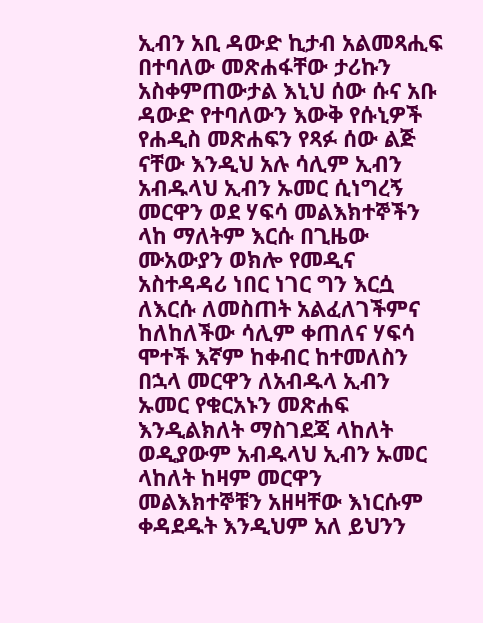ኢብን አቢ ዳውድ ኪታብ አልመጻሒፍ በተባለው መጽሐፋቸው ታሪኩን አስቀምጠውታል እኒህ ሰው ሱና አቡ ዳውድ የተባለውን እውቅ የሱኒዎች የሐዲስ መጽሐፍን የጻፉ ሰው ልጅ ናቸው እንዲህ አሉ ሳሊም ኢብን አብዱላህ ኢብን ኡመር ሲነግረኝ መርዋን ወደ ሃፍሳ መልእክተኞችን ላከ ማለትም እርሱ በጊዜው ሙአውያን ወክሎ የመዲና አስተዳዳሪ ነበር ነገር ግን እርሷ ለእርሱ ለመስጠት አልፈለገችምና ከለከለችው ሳሊም ቀጠለና ሃፍሳ ሞተች እኛም ከቀብር ከተመለስን በኋላ መርዋን ለአብዱላ ኢብን ኡመር የቁርአኑን መጽሐፍ እንዲልክለት ማስገደጃ ላከለት ወዲያውም አብዱላህ ኢብን ኡመር ላከለት ከዛም መርዋን መልእክተኞቹን አዘዛቸው እነርሱም ቀዳደዱት እንዲህም አለ ይህንን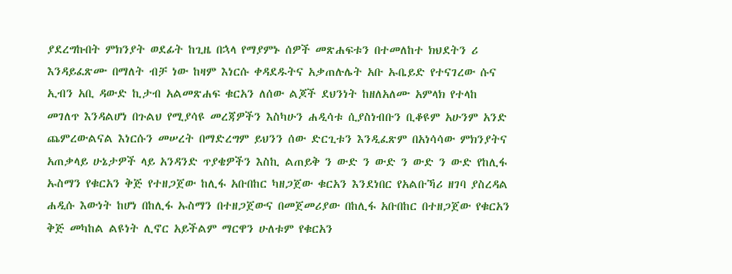ያደረግኩበት ምክንያት ወደፊት ከጊዜ በኋላ የማያምኑ ሰዎች መጽሐፍቱን በተመለከተ ክህደትን ሪ እንዳይፈጽሙ በማለት ብቻ ነው ከዛም እነርሱ ቀዳደዱትና አቃጠሉሌት አቡ ኡቤይድ የተናገረው ሱና ኢብን አቢ ዳውድ ኪታብ አልመጽሐፍ ቁርአን ለሰው ልጆች ደህንነት ከዘለአለሙ አምላክ የተላከ መገለጥ እንዳልሆነ በጉልህ የሚያሳዩ መረጃዎችን እስካሁን ሐዲሳቱ ሲያስነብቡን ቢቆዩም አሁንም አንድ ጨምረውልናል እነርሱን መሠረት በማድረግም ይህንን ሰው ድርጊቱን እንዲፈጽም በአነሳሳው ምክንያትና አጠቃላይ ሁኔታዎች ላይ አንዳንድ ጥያቄዎችን እስኪ ልጠይቅ ን ውድ ን ውድ ን ውድ ን ውድ የከሊፋ ኡስማን የቁርአን ቅጅ የተዘጋጀው ከሊፋ አቡበከር ካዘጋጀው ቁርአን እንደነበር የአልቡኻሪ ዘገባ ያስረዳል ሐዲሱ እውነት ከሆነ በከሊፋ ኡስማን በተዘጋጀውና በመጀመሪያው በከሊፋ አቡበከር በተዘጋጀው የቁርአን ቅጅ መካከል ልዩነት ሊኖር አይችልም ማርዋን ሁለቱም የቁርአን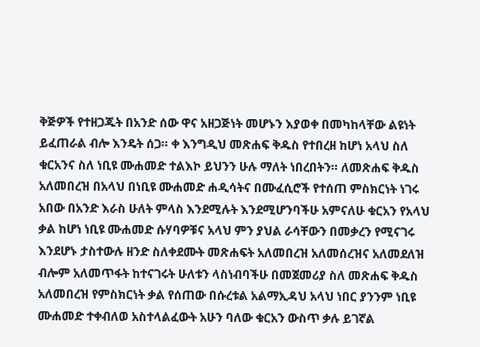ቅጅዎች የተዘጋጁት በአንድ ሰው ዋና አዘጋጅነት መሆኑን እያወቀ በመካከላቸው ልዩነት ይፈጠራል ብሎ እንዴት ሰጋ። ቀ እንግዲህ መጽሐፍ ቅዱስ የተበረዘ ከሆነ አላህ ስለ ቁርአንና ስለ ነቢዩ ሙሐመድ ተልእኮ ይህንን ሁሉ ማለት ነበረበትን። ለመጽሐፍ ቅዱስ አለመበረዝ በአላህ በነቢዩ ሙሐመድ ሐዲሳትና በሙፈሲሮች የተሰጠ ምስክርነት ነገሩ አበው በአንድ እራስ ሁለት ምላስ እንደሚሉት እንደሚሆንባችሁ አምናለሁ ቁርአን የአላህ ቃል ከሆነ ነቢዩ ሙሐመድ ሱሃባዎቹና አላህ ምን ያህል ራሳቸውን በመቃረን የሚናገሩ እንደሆኑ ታስተውሉ ዘንድ ስለቀደሙት መጽሐፍት አለመበረዝ አለመሰረዝና አለመደለዝ ብሎም አለመጥፋት ከተናገሩት ሁለቱን ላስነብባችሁ በመጀመሪያ ስለ መጽሐፍ ቅዱስ አለመበረዝ የምስክርነት ቃል የሰጠው በሱረቱል አልማኢዳህ አላህ ነበር ያንንም ነቢዩ ሙሐመድ ተቀብለወ አስተላልፈውት አሁን ባለው ቁርአን ውስጥ ቃሉ ይገኛል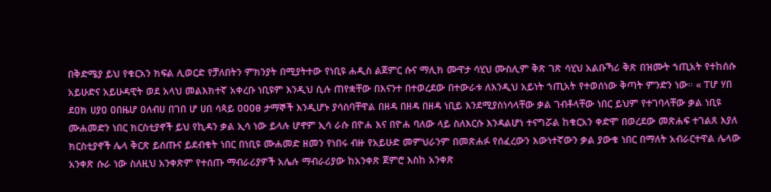በቅድሜያ ይህ የቁርአን ክፍል ሊወርድ የቻለበትን ምክንያት በሚያትተው የነቢዩ ሐዲስ ልጀምር ሱና ማሊክ ሙዋታ ሳሂህ ሙስሊም ቅጽ ገጽ ሳሂህ አልቡኻሪ ቅጽ በዝሙት ኀጢአት የተከሰሱ አይሁድና አይሁዳዊት ወደ አላህ መልእክተኛ አቀረቡ ነቢዩም እንዲህ ሲሉ ጠየቋቸው በእናንተ በተወረደው በተውራቱ ለእንዲህ አይነት ኀጢአት የተወሰነው ቅጣት ምንድን ነው። « ፐሆ ሃበ ደዐክ ሀያዐ ዐበዜሆ ዐለብሀ በገበ ሆ ሀበ ሳጳይ ዐዐዐፀ ታማኞች እንዲሆኑ ያሳስባቸዋል በዘዳ በዘዳ በዘዳ ነቢይ እንደሚያስነሳላቸው ቃል ገብቶላቸው ነበር ይህም የተገባላቸው ቃል ነቢዩ ሙሐመድን ነበር ክርስቲያኖች ይህ የኪዳን ቃል ኢሳ ነው ይላሉ ሆኖም ኢሳ ራሱ በዮሐ እና በዮሐ ባለው ላይ ስለእርሱ እንዳልሆነ ተናግሯል ከቁርአን ቀድሞ በወረደው መጽሐፍ ተገልጸ እያለ ክርስቲያኖች ሌላ ቅርጽ ይሰጡና ይደብቁት ነበር በነቢዩ ሙሐመድ ዘመን የነበሩ ብዙ የአይሁድ መምህራንም በመጽሐፉ የሰፈረውን እውነተኛውን ቃል ያውቁ ነበር በማለት አብራርተዋል ሌላው አንቀጽ ሱራ ነው ስለዚህ አንቀጽም የተሰጡ ማብራሪያዎች አሌሉ ማብራሪያው ከአንቀጽ ጀምሮ እስከ አንቀጽ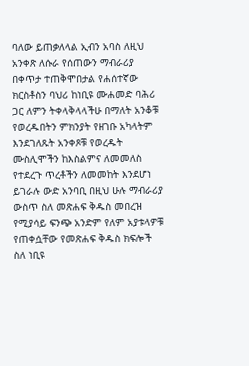ባለው ይጠቃለላል ኢብን አባስ ለዚህ አንቀጽ ለሱራ የሰጠውን ማብራሪያ በቀጥታ ተጠቅሞበታል የሐሰተኛው ክርስቶስን ባህሪ ከነቢዩ ሙሐመድ ባሕሪ ጋር ለምን ትቀላቅላላችሁ በማለት አንቆቹ የወረዱበትን ምክንያት የዘገቡ አካላትም እንደገለጹት አንቀጾቹ የወረዱት ሙስሊሞችን ከእስልምና ለመመለስ የተደረጉ ጥረቶችን ለመመከት እንደሆነ ይገራሉ ውድ አንባቢ በዚህ ሁሉ ማብራሪያ ውስጥ ስለ መጽሐፍ ቅዱስ መበረዝ የሚያሳይ ፍንጭ አንድም የለም አያቱላዎቹ የጠቀሷቸው የመጽሐፍ ቅዱስ ክፍሎች ስለ ነቢዩ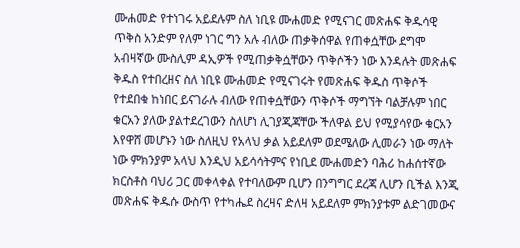ሙሐመድ የተነገሩ አይደሉም ስለ ነቢዩ ሙሐመድ የሚናገር መጽሐፍ ቅዱሳዊ ጥቅስ አንድም የለም ነገር ግን አሉ ብለው ጠቃቅሰዋል የጠቀሷቸው ደግሞ አብዛኛው ሙስሊም ዳኢዎች የሚጠቃቅሷቸውን ጥቅሶችን ነው እንዳሉት መጽሐፍ ቅዱስ የተበረዘና ስለ ነቢዩ ሙሐመድ የሚናገሩት የመጽሐፍ ቅዱስ ጥቅሶች የተደበቁ ከነበር ይናገራሉ ብለው የጠቀሷቸውን ጥቅሶች ማግኘት ባልቻሉም ነበር ቁርአን ያለው ያልተደረገውን ስለሆነ ሊገያጂጃቸው ችለዋል ይህ የሚያሳየው ቁርአን እየዋሸ መሆኑን ነው ስለዚህ የአላህ ቃል አይደለም ወደሜለው ሊመራን ነው ማለት ነው ምክንያም አላህ እንዲህ አይሳሳትምና የነቢደ ሙሐመድን ባሕሪ ከሐሰተኛው ክርስቶስ ባህሪ ጋር መቀላቀል የተባለውም ቢሆን በንግግር ደረጃ ሊሆን ቢችል እንጂ መጽሐፍ ቅዱሱ ውስጥ የተካሔደ ስረዛና ድለዛ አይደለም ምክንያቱም ልድገመውና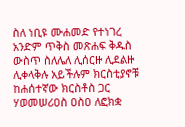ስለ ነቢዩ ሙሐመድ የተነገረ አንድም ጥቅስ መጽሐፍ ቅዱስ ውስጥ ስለሌለ ሊሰርዙ ሊደልዙ ሊቀላቅሉ አይችሉም ክርስቲያኖቹ ከሐሰተኛው ክርስቶስ ጋር ሃወመሠሪዐስ ዐስዐ ለፎክቋ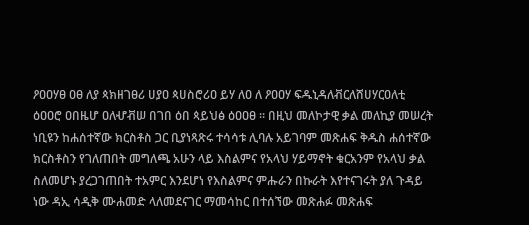ዖዐዐሃፀ ዐፀ ለያ ጳክዘገፀሪ ሀያዐ ጳሀስሮሪዐ ይሃ ለዐ ለ ዖዐዐሃ ፍዱኒዳለቭርለሸሀሃርዐለቲ ዕዐዐሮ ዐበዜሆ ዐለሇቭሠ በገበ ዕበ ጳይህፅ ዕዐዐፀ ። በዚህ መለኮታዊ ቃል መለኪያ መሠረት ነቢዩን ከሐሰተኛው ክርስቶስ ጋር ቢያነጻጽሩ ተሳሳቱ ሊባሉ አይገባም መጽሐፍ ቅዱስ ሐሰተኛው ክርስቶስን የገለጠበት መግለጫ አሁን ላይ እስልምና የአላህ ሃይማኖት ቁርአንም የአላህ ቃል ስለመሆኑ ያረጋገጠበት ተአምር እንደሆነ የእስልምና ምሑራን በኩራት እየተናገሩት ያለ ጉዳይ ነው ዳኢ ሳዲቅ ሙሐመድ ላለመደናገር ማመሳከር በተሰኘው መጽሐፉ መጽሐፍ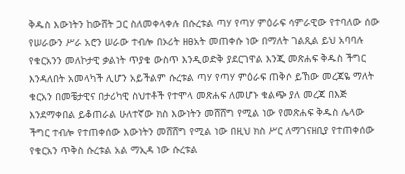ቅዱስ እውነትን ከውሸት ጋር ስለመቀላቀሉ በሱረቱል ጣሃ የጣሃ ምዕራፍ ሳምራዊው የተባለው ሰው የሠራውን ሥራ አሮን ሠራው ተብሎ በኦሪት ዘፀአት መጠቀሱ ነው በማለት ገልጺል ይህ አባባሉ የቁርአንን መለኮታዊ ቃልነት ጥያቄ ውስጥ እንዲወድቅ ያደርገዋል እንጂ መጽሐፍ ቅዱስ ችግር እንዳለበት አመላካች ሊሆን አይችልም ሱረቱል ጣሃ የጣሃ ምዕራፍ ጠቅሶ ይኸው መረጃዬ ማለት ቁርአን በመቼታዊና በታሪካዊ ስህተቶች የተሞላ መጽሐፍ ለመሆኑ ቁልጭ ያለ መረጃ በእጅ እንደማቀበል ይቆጠራል ሁለተኛው ክስ እውነትን መሸሸግ የሚል ነው የመጽሐፍ ቅዱስ ሌላው ችግር ተብሎ የተጠቀሰው እውነትን መሸሸግ የሚል ነው በዚህ ክስ ሥር ለማገናዘቢያ የተጠቀሰው የቁርአን ጥቅስ ሱረቱል አል ማኢዳ ነው ሱረቱል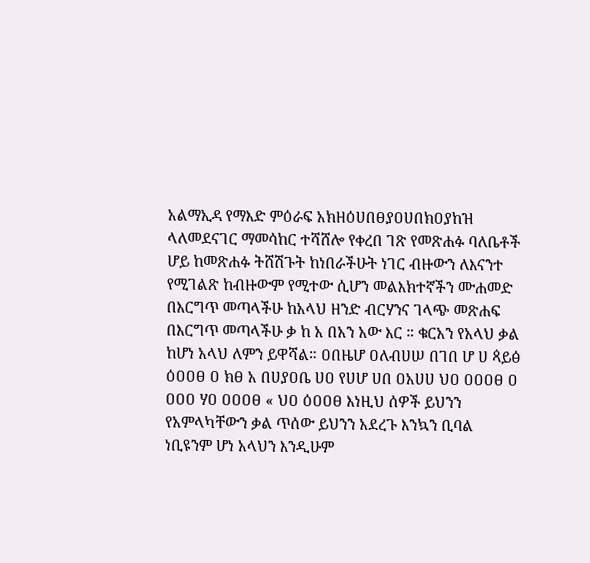አልማኢዳ የማእድ ምዕራፍ አክዘዕሀበፀያዐሀበክዐያከዝ ላለመደናገር ማመሳከር ተሻሸሎ የቀረበ ገጽ የመጽሐፉ ባለቤቶች ሆይ ከመጽሐፉ ትሸሽጉት ከነበራችሁት ነገር ብዙውን ለእናንተ የሚገልጽ ከብዙውም የሚተው ሲሆን መልእክተኛችን ሙሐመድ በእርግጥ መጣላችሁ ከአላህ ዘንድ ብርሃንና ገላጭ መጽሐፍ በእርግጥ መጣላችሁ ቃ ከ አ በአን አው እር ። ቁርአን የአላህ ቃል ከሆነ አላህ ለምን ይዋሻል። ዐበዜሆ ዐለብሀሠ በገበ ሆ ሀ ጳይፅ ዕዐዐፀ ዐ ክፀ አ በሀያዐቤ ሀዐ የሀሆ ሀበ ዐአሀሀ ህዐ ዐዐዐፀ ዐ ዐዐዐ ሃዐ ዐዐዐፀ « ህዐ ዕዐዐፀ እነዚህ ሰዎች ይህንን የአምላካቸውን ቃል ጥሰው ይህንን አደረጉ እንኳን ቢባል ነቢዩንም ሆነ አላህን እንዲሁም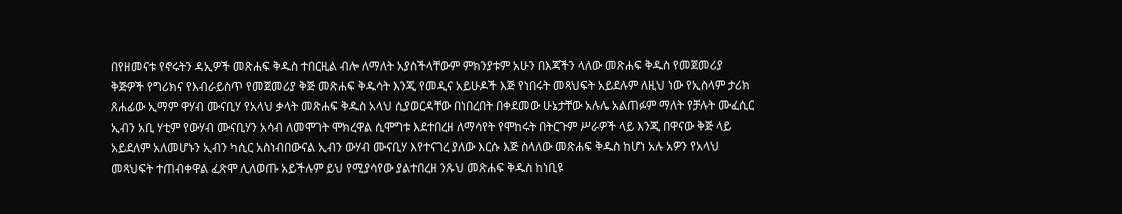በየዘመናቱ የኖሩትን ዳኢዎች መጽሐፍ ቅዱስ ተበርዚል ብሎ ለማለት አያስችላቸውም ምክንያቱም አሁን በእጃችን ላለው መጽሐፍ ቅዱስ የመጀመሪያ ቅጅዎች የግሪክና የእብራይስጥ የመጀመሪያ ቅጅ መጽሐፍ ቅዱሳት እንጂ የመዲና አይሁዶች እጅ የነበሩት መጻህፍት አይደሉም ለዚህ ነው የኢስላም ታሪክ ጸሐፊው ኢማም ዋሃብ ሙናቢሃ የአላህ ቃላት መጽሐፍ ቅዱስ አላህ ሲያወርዳቸው በነበረበት በቀደመው ሁኔታቸው አሉሌ አልጠፉም ማለት የቻሉት ሙፈሲር ኢብን አቢ ሃቲም የውሃብ ሙናቢሃን አሳብ ለመሞገት ሞክረዋል ሲሞግቱ እደተበረዘ ለማሳየት የሞከሩት በትርጉም ሥራዎች ላይ እንጂ በዋናው ቅጅ ላይ አይደለም አለመሆኑን ኢብን ካሲር አስነብበውናል ኢብን ውሃብ ሙናቢሃ እየተናገረ ያለው እርሱ እጅ ስላለው መጽሐፍ ቅዱስ ከሆነ አሉ አዎን የአላህ መጻህፍት ተጠብቀዋል ፈጽሞ ሊለወጡ አይችሉም ይህ የሚያሳየው ያልተበረዘ ንጹህ መጽሐፍ ቅዱስ ከነቢዩ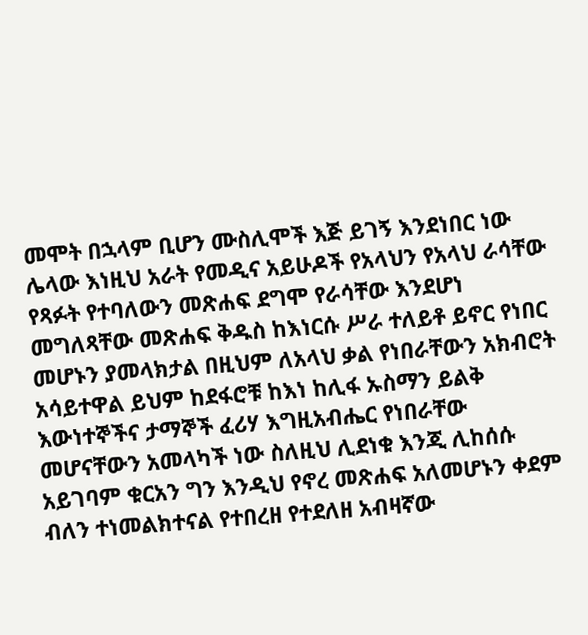መሞት በኋላም ቢሆን ሙስሊሞች እጅ ይገኝ እንደነበር ነው ሌላው እነዚህ አራት የመዲና አይሁዶች የአላህን የአላህ ራሳቸው የጻፉት የተባለውን መጽሐፍ ደግሞ የራሳቸው እንደሆነ መግለጻቸው መጽሐፍ ቅዱስ ከእነርሱ ሥራ ተለይቶ ይኖር የነበር መሆኑን ያመላክታል በዚህም ለአላህ ቃል የነበራቸውን አክብሮት አሳይተዋል ይህም ከደፋሮቹ ከእነ ከሊፋ ኡስማን ይልቅ እውነተኞችና ታማኞች ፈሪሃ እግዚአብሔር የነበራቸው መሆናቸውን አመላካች ነው ስለዚህ ሊደነቁ እንጂ ሊከሰሱ አይገባም ቁርአን ግን እንዲህ የኖረ መጽሐፍ አለመሆኑን ቀደም ብለን ተነመልክተናል የተበረዘ የተደለዘ አብዛኛው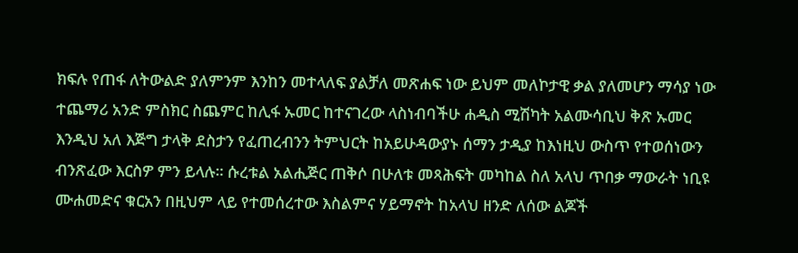ክፍሉ የጠፋ ለትውልድ ያለምንም እንከን መተላለፍ ያልቻለ መጽሐፍ ነው ይህም መለኮታዊ ቃል ያለመሆን ማሳያ ነው ተጨማሪ አንድ ምስክር ስጨምር ከሊፋ ኡመር ከተናገረው ላስነብባችሁ ሐዲስ ሚሽካት አልሙሳቢህ ቅጽ ኡመር እንዲህ አለ እጅግ ታላቅ ደስታን የፈጠረብንን ትምህርት ከአይሁዳውያኑ ሰማን ታዲያ ከእነዚህ ውስጥ የተወሰነውን ብንጽፈው እርስዎ ምን ይላሉ። ሱረቱል አልሒጅር ጠቅሶ በሁለቱ መጻሕፍት መካከል ስለ አላህ ጥበቃ ማውራት ነቢዩ ሙሐመድና ቁርአን በዚህም ላይ የተመሰረተው እስልምና ሃይማኖት ከአላህ ዘንድ ለሰው ልጆች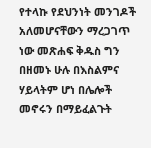የተላኩ የደህንነት መንገዶች አለመሆናቸውን ማረጋገጥ ነው መጽሐፍ ቅዱስ ግን በዘመኑ ሁሉ በእስልምና ሃይላትም ሆነ በሌሎች መኖሩን በማይፈልጉት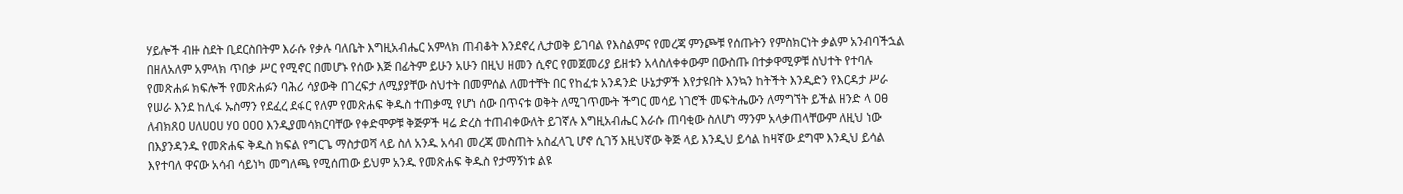ሃይሎች ብዙ ስደት ቢደርስበትም እራሱ የቃሉ ባለቤት እግዚአብሔር አምላክ ጠብቆት እንደኖረ ሊታወቅ ይገባል የእስልምና የመረጃ ምንጮቹ የሰጡትን የምስክርነት ቃልም አንብባችኋል በዘለአለም አምላክ ጥበቃ ሥር የሚኖር በመሆኑ የሰው እጅ በፊትም ይሁን አሁን በዚህ ዘመን ሲኖር የመጀመሪያ ይዘቱን አላስለቀቀውም በውስጡ በተቃዋሚዎቹ ስህተት የተባሉ የመጽሐፉ ክፍሎች የመጽሐፉን ባሕሪ ሳያውቅ በገረፍታ ለሚያያቸው ስህተት በመምሰል ለመተቸት በር የከፈቱ አንዳንድ ሁኔታዎች እየታዩበት እንኳን ከትችት እንዲድን የእርዳታ ሥራ የሠራ እንደ ከሊፋ ኡስማን የደፈረ ደፋር የለም የመጽሐፍ ቅዱስ ተጠቃሚ የሆነ ሰው በጥናቱ ወቅት ለሚገጥሙት ችግር መሳይ ነገሮች መፍትሔውን ለማግኘት ይችል ዘንድ ላ ዐፀ ለብክጸዐ ሀለሀዐሀ ሃዐ ዐዐዐ እንዲያመሳክርባቸው የቀድሞዎቹ ቅጅዎች ዛሬ ድረስ ተጠብቀውለት ይገኛሉ እግዚአብሔር እራሱ ጠባቂው ስለሆነ ማንም አላቃጠላቸውም ለዚህ ነው በእያንዳንዱ የመጽሐፍ ቅዱስ ክፍል የግርጌ ማስታወሻ ላይ ስለ አንዱ አሳብ መረጃ መስጠት አስፈላጊ ሆኖ ሲገኝ እዚህኛው ቅጅ ላይ እንዲህ ይሳል ከዛኛው ደግሞ እንዲህ ይሳል እየተባለ ዋናው አሳብ ሳይነካ መግለጫ የሚሰጠው ይህም አንዱ የመጽሐፍ ቅዱስ የታማኝነቱ ልዩ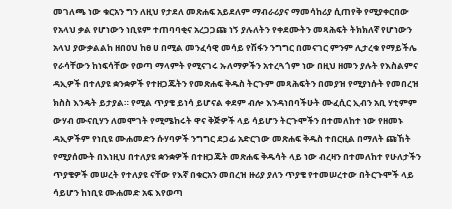መገለጫ ነው ቁርአን ግን ለዚህ የታደለ መጽሐፍ አይደለም ማብራሪያና ማመሳከሪያ ሲጠየቅ የሚያቀርበው የአላህ ቃል የሆነውን ነቢዩም ተጠባባቂና አረጋጋጩ ነኝ ያሉለትን የቀደሙትን መጻሕፍት ትክክለኛ የሆነውን አላህ ያውቃልልከ ዘበዐህ ከፀ ሀ በሚል መንፈሳዊ መሳይ የሽፋን ንግግር በመናገር ምንም ሊታረቁ የማይችሌ የራሳቸውን ከነፍሳቸው የወጣ ማላምት የሚናገሩ ኡለማዎችን አተረጓጎም ነው በዚህ ዘመን ያሉት የእስልምና ዳኢዎች በተለያዩ ቋንቋዎች የተዘጋጁትን የመጽሐፍ ቅዱስ ትርጉም መጻሕፍትን በመያዝ የሚያነሱት የመበረዝ ክስስ እንዴት ይታያል። የሚል ጥያቄ ይነሳ ይሆናል ቀደም ብሎ እንዳነበባችሁት ሙፈሲር ኢብን አቢ ሃቲምም ውሃብ ሙናቢሃን ለመሞገት የሚሜከሩት ዋና ቅጅዎች ላይ ሳይሆን ትርጉሞችን በተመለከተ ነው የዘመኑ ዳኢዎችም የነቢዩ ሙሐመድን ሱሃባዎች ንግግር ደጋፊ አድርገው መጽሐፍ ቅዱስ ተበርዚል በማለት ጩኸት የሚያሰሙት በእነዚህ በተለያዩ ቋንቋዎች በተዘጋጁት መጽሐፍ ቅዱሳት ላይ ነው ብረዛን በተመለከተ የሁለታችን ጥያቄዎች መሠረት የተለያዩ ናቸው የእኛ በቁርአን መበረዝ ዙሪያ ያለን ጥያቄ የተመሠረተው በትርጉሞች ላይ ሳይሆን ከነቢዩ ሙሐመድ አፍ እየወጣ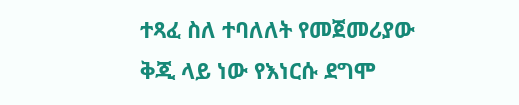ተጻፈ ስለ ተባለለት የመጀመሪያው ቅጂ ላይ ነው የእነርሱ ደግሞ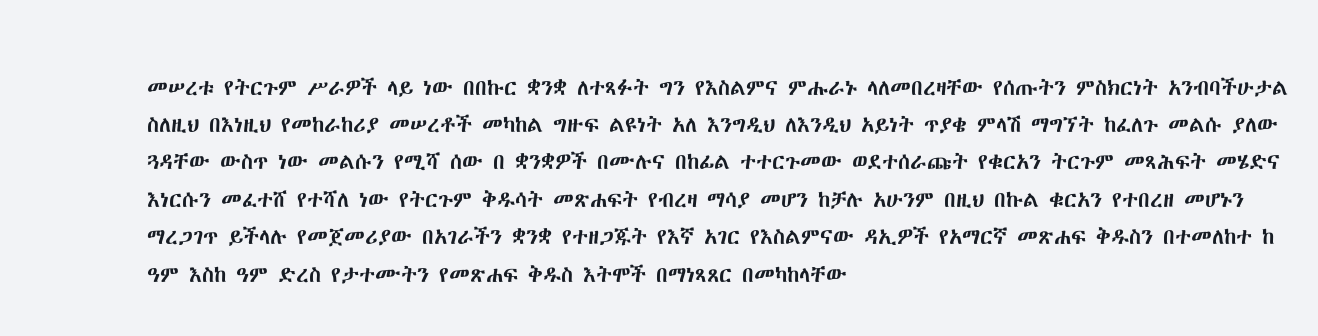መሠረቱ የትርጉም ሥራዎች ላይ ነው በበኩር ቋንቋ ለተጻፉት ግን የእስልምና ምሑራኑ ላለመበረዛቸው የሰጡትን ምስክርነት አንብባችሁታል ስለዚህ በእነዚህ የመከራከሪያ መሠረቶች መካከል ግዙፍ ልዩነት አለ እንግዲህ ለእንዲህ አይነት ጥያቄ ምላሽ ማግኘት ከፈለጉ መልሱ ያለው ጓዳቸው ውስጥ ነው መልሱን የሚሻ ሰው በ ቋንቋዎች በሙሉና በከፊል ተተርጉመው ወደተሰራጩት የቁርአን ትርጉም መጻሕፍት መሄድና እነርሱን መፈተሸ የተሻለ ነው የትርጉም ቅዱሳት መጽሐፍት የብረዛ ማሳያ መሆን ከቻሉ አሁንም በዚህ በኩል ቁርአን የተበረዘ መሆኑን ማረጋገጥ ይችላሉ የመጀመሪያው በአገራችን ቋንቋ የተዘጋጁት የእኛ አገር የእስልምናው ዳኢዎች የአማርኛ መጽሐፍ ቅዱስን በተመለከተ ከ ዓም እስከ ዓም ድረስ የታተሙትን የመጽሐፍ ቅዱስ እትሞች በማነጻጸር በመካከላቸው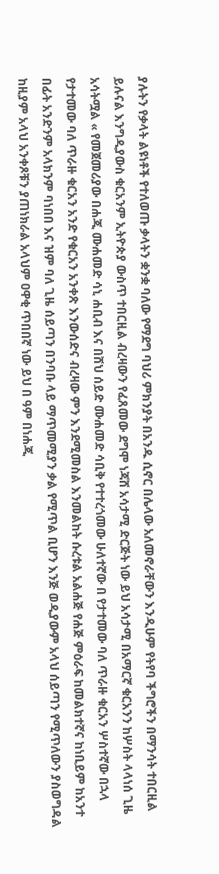ያሉትን የቃላት ልዩነቶች የተለወጡ ቃላትን ቋንቋ ባለው የማደግ ባህሪ ምክንያት በአንዱ ሲኖር በሌላው አለመኖራቸውን እንዲሁም የትየባ ችግሮችን በማንሳት ተበርዚል ይሉናል እንግዲያውስ ቁርአንም ኢትዮጵያ ውስጥ ተበርዚል ብረዛውን የፈጸመው ደግሞ ነጃሸ አሳታሚ ድርጅት ነው ይህ አሳታሚ በአማርኛ ቁርአንን ከሦስት ላላነሰ ጊዜ አሳትሟል « የመጀመሪያው በሐጂ ሙሐመድ ሳኒ ሐቢብ እና በሸህ ሰይድ ሙሐመድ ሳቢቅ የተተረጎመው ሁለተኛው በ የታተመው ባለ ጥራዙ ቁርአን ሦስተኛው በኋላ የታተመው ባለ ጥራዙ ቁርአን አንድ የቁርአን አንቀጽ እንውሰድና ብረዛው ምን እንደሚመስል እንመልከት ሱረቱል አልሐጅ የሐጅ ምዕራፍ ከመልክተኛና ከነቢይም ከአንተ በፊት አንድንም አላክንም ባነበበ እና ዝም ባለ ጊዜ ሰይጣን በንባቡ ላይ ማጥመሚያን ቃል የሚጥል ቢሆን እንጅ ወዲያውም አላህ ሰይጣን የሚጥለውን ያስወግዳል ከዚያም አላህ አንቀጾቹን ያጠነክራል አላህም ዐዋቂ ጥበበኛ ነው ይህ በ ዓም በነሐጂ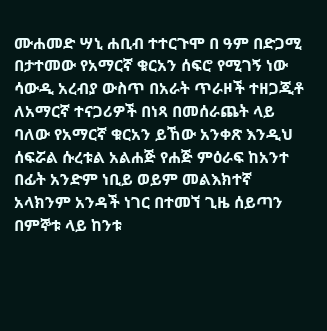ሙሐመድ ሣኒ ሐቢብ ተተርጉሞ በ ዓም በድጋሚ በታተመው የአማርኛ ቁርአን ሰፍሮ የሚገኝ ነው ሳውዲ አረብያ ውስጥ በአራት ጥራዞች ተዘጋጂቶ ለአማርኛ ተናጋሪዎች በነጻ በመሰራጨት ላይ ባለው የአማርኛ ቁርአን ይኸው አንቀጽ እንዲህ ሰፍሯል ሱረቱል አልሐጅ የሐጅ ምዕራፍ ከአንተ በፊት አንድም ነቢይ ወይም መልእክተኛ አላክንም አንዳች ነገር በተመኘ ጊዜ ሰይጣን በምኞቱ ላይ ከንቱ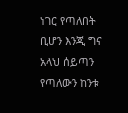ነገር የጣለበት ቢሆን እንጂ ግና አላህ ሰይጣን የጣለውን ከንቱ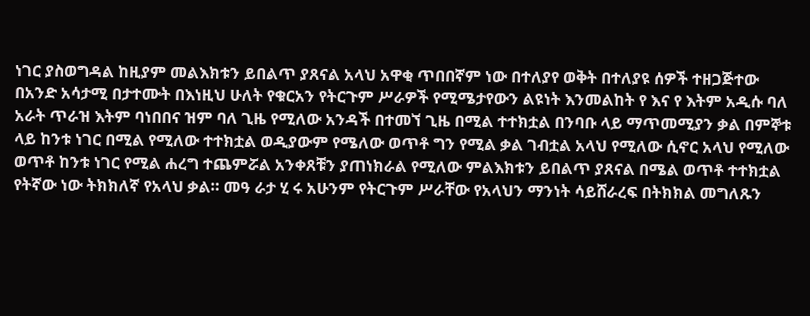ነገር ያስወግዳል ከዚያም መልእክቱን ይበልጥ ያጸናል አላህ አዋቂ ጥበበኛም ነው በተለያየ ወቅት በተለያዩ ሰዎች ተዘጋጅተው በአንድ አሳታሚ በታተሙት በእነዚህ ሁለት የቁርአን የትርጉም ሥራዎች የሚሜታየውን ልዩነት እንመልከት የ እና የ እትም አዲሱ ባለ አራት ጥራዝ እትም ባነበበና ዝም ባለ ጊዜ የሚለው አንዳች በተመኘ ጊዜ በሚል ተተክቷል በንባቡ ላይ ማጥመሚያን ቃል በምኞቱ ላይ ከንቱ ነገር በሚል የሚለው ተተክቷል ወዲያውም የሜለው ወጥቶ ግን የሚል ቃል ገብቷል አላህ የሚለው ሲኖር አላህ የሚለው ወጥቶ ከንቱ ነገር የሚል ሐረግ ተጨምሯል አንቀጸቹን ያጠነክራል የሚለው ምልእክቱን ይበልጥ ያጸናል በሜል ወጥቶ ተተክቷል የትኛው ነው ትክክለኛ የአላህ ቃል። መዓ ራታ ሂ ሩ አሁንም የትርጉም ሥራቸው የአላህን ማንነት ሳይሸራረፍ በትክክል መግለጹን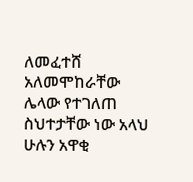ለመፈተሸ አለመሞከራቸው ሌላው የተገለጠ ስህተታቸው ነው አላህ ሁሉን አዋቂ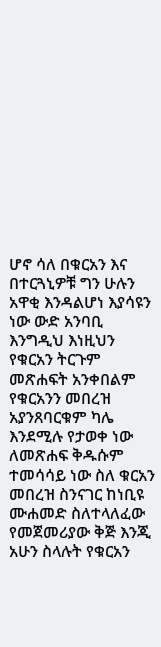ሆኖ ሳለ በቁርአን እና በተርጓኒዎቹ ግን ሁሉን አዋቂ እንዳልሆነ እያሳዩን ነው ውድ አንባቢ እንግዲህ እነዚህን የቁርአን ትርጉም መጽሐፍት አንቀበልም የቁርአንን መበረዝ አያንጸባርቁም ካሌ እንደሚሉ የታወቀ ነው ለመጽሐፍ ቅዱሱም ተመሳሳይ ነው ስለ ቁርአን መበረዝ ስንናገር ከነቢዩ ሙሐመድ ስለተላለፈው የመጀመሪያው ቅጅ እንጂ አሁን ስላሉት የቁርአን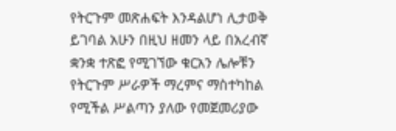የትርጉም መጽሐፍት እንዳልሆነ ሊታወቅ ይገባል አሁን በዚህ ዘመን ላይ በአረብኛ ቋንቋ ተጽፎ የሚገኘው ቁርአን ሌሎቹን የትርጉም ሥራዎች ማረምና ማስተካከል የሚችል ሥልጣን ያለው የመጀመሪያው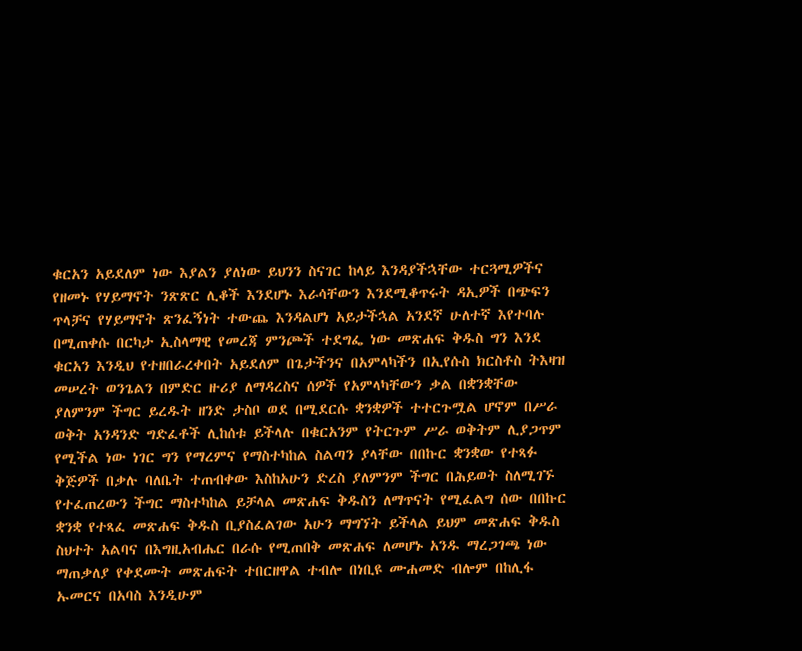ቁርአን አይደለም ነው እያልን ያለነው ይህንን ስናገር ከላይ እንዳያችኋቸው ተርጓሚዎችና የዘመኑ የሃይማኖት ንጽጽር ሊቆች እንደሆኑ እራሳቸውን እንደሚቆጥሩት ዳኢዎች በጭፍን ጥላቻና የሃይማኖት ጽንፈኝነት ተውጨ እንዳልሆነ አይታችኋል አንደኛ ሁለተኛ እየተባሉ በሚጠቀሱ በርካታ ኢስላማዊ የመረጃ ምንጮች ተደግፌ ነው መጽሐፍ ቅዱስ ግን እንደ ቁርአን እንዲህ የተዘበራረቀበት አይደለም በጌታችንና በአምላካችን በኢየሱስ ክርስቶስ ትእዛዝ መሠረት ወንጌልን በምድር ዙሪያ ለማዳረስና ሰዎች የአምላካቸውን ቃል በቋንቋቸው ያለምንም ችግር ይረዱት ዘንድ ታስቦ ወደ በሚደርሱ ቋንቋዎች ተተርጉሟል ሆኖም በሥራ ወቅት አንዳንድ ግድፈቶች ሊከሰቱ ይችላሉ በቁርአንም የትርጉም ሥራ ወቅትም ሊያጋጥም የሚችል ነው ነገር ግን የማረምና የማስተካከል ስልጣን ያላቸው በበኩር ቋንቋው የተጻፉ ቅጅዎች በቃሉ ባለቤት ተጠብቀው እስከአሁን ድረስ ያለምንም ችግር በሕይወት ስለሚገኙ የተፈጠረውን ችግር ማስተካከል ይቻላል መጽሐፍ ቅዱስን ለማጥናት የሚፈልግ ሰው በበኩር ቋንቋ የተጻፈ መጽሐፍ ቅዱስ ቢያስፈልገው አሁን ማግኘት ይችላል ይህም መጽሐፍ ቅዱስ ስህተት አልባና በእግዚአብሔር በራሱ የሚጠበቅ መጽሐፍ ለመሆኑ አንዱ ማረጋገጫ ነው ማጠቃለያ የቀደሙት መጽሐፍት ተበርዘዋል ተብሎ በነቢዩ ሙሐመድ ብሎም በከሊፋ ኡመርና በአባስ እንዲሁም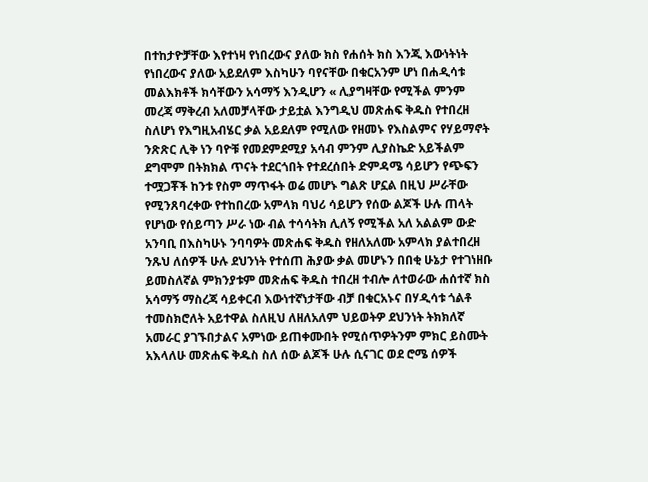በተከታዮቻቸው እየተነዛ የነበረውና ያለው ክስ የሐሰት ክስ እንጂ እውነትነት የነበረውና ያለው አይደለም እስካሁን ባየናቸው በቁርአንም ሆነ በሐዲሳቱ መልእክቶች ክሳቸውን አሳማኝ እንዲሆን « ሊያግዛቸው የሚችል ምንም መረጃ ማቅረብ አለመቻላቸው ታይቷል እንግዲህ መጽሐፍ ቅዱስ የተበረዘ ስለሆነ የእግዚአብሄር ቃል አይደለም የሚለው የዘመኑ የእስልምና የሃይማኖት ንጽጽር ሊቅ ነን ባዮቹ የመደምደሚያ አሳብ ምንም ሊያስኬድ አይችልም ደግሞም በትክክል ጥናት ተደርጎበት የተደረሰበት ድምዳሜ ሳይሆን የጭፍን ተሟጋቾች ከንቱ የስም ማጥፋት ወሬ መሆኑ ግልጽ ሆኗል በዚህ ሥራቸው የሚንጸባረቀው የተከበረው አምላክ ባህሪ ሳይሆን የሰው ልጆች ሁሉ ጠላት የሆነው የሰይጣን ሥራ ነው ብል ተሳሳትክ ሊለኝ የሚችል አለ አልልም ውድ አንባቢ በእስካሁኑ ንባባዎት መጽሐፍ ቅዱስ የዘለአለሙ አምላክ ያልተበረዘ ንጹህ ለሰዎች ሁሉ ደህንነት የተሰጠ ሕያው ቃል መሆኑን በበቂ ሁኔታ የተገነዘቡ ይመስለኛል ምክንያቱም መጽሐፍ ቅዱስ ተበረዘ ተብሎ ለተወራው ሐሰተኛ ክስ አሳማኝ ማስረጃ ሳይቀርብ እውነተኛነታቸው ብቻ በቁርአኑና በሃዲሳቱ ጎልቶ ተመስክሮለት አይተዋል ስለዚህ ለዘለአለም ህይወትዎ ደህንነት ትክክለኛ አመራር ያገኙበታልና አምነው ይጠቀሙበት የሚሰጥዎትንም ምክር ይስሙት አእላለሁ መጽሐፍ ቅዱስ ስለ ሰው ልጆች ሁሉ ሲናገር ወደ ሮሜ ሰዎች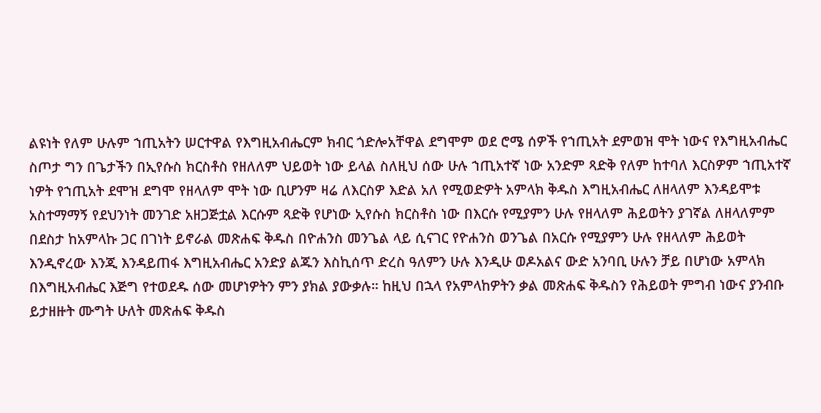ልዩነት የለም ሁሉም ኀጢአትን ሠርተዋል የእግዚአብሔርም ክብር ጎድሎአቸዋል ደግሞም ወደ ሮሜ ሰዎች የኀጢአት ደምወዝ ሞት ነውና የእግዚአብሔር ስጦታ ግን በጌታችን በኢየሱስ ክርስቶስ የዘለለም ህይወት ነው ይላል ስለዚህ ሰው ሁሉ ኀጢአተኛ ነው አንድም ጻድቅ የለም ከተባለ እርስዎም ኀጢአተኛ ነዎት የኀጢአት ደሞዝ ደግሞ የዘላለም ሞት ነው ቢሆንም ዛሬ ለእርስዎ እድል አለ የሚወድዎት አምላክ ቅዱስ እግዚአብሔር ለዘላለም እንዳይሞቱ አስተማማኝ የደህንነት መንገድ አዘጋጅቷል እርሱም ጻድቅ የሆነው ኢየሱስ ክርስቶስ ነው በእርሱ የሚያምን ሁሉ የዘላለም ሕይወትን ያገኛል ለዘላለምም በደስታ ከአምላኩ ጋር በገነት ይኖራል መጽሐፍ ቅዱስ በዮሐንስ መንጌል ላይ ሲናገር የዮሐንስ ወንጌል በአርሱ የሚያምን ሁሉ የዘላለም ሕይወት እንዲኖረው እንጂ እንዳይጠፋ እግዚአብሔር አንድያ ልጁን እስኪሰጥ ድረስ ዓለምን ሁሉ እንዲሁ ወዶአልና ውድ አንባቢ ሁሉን ቻይ በሆነው አምላክ በእግዚአብሔር እጅግ የተወደዱ ሰው መሆነዎትን ምን ያክል ያውቃሉ። ከዚህ በኋላ የአምላከዎትን ቃል መጽሐፍ ቅዱስን የሕይወት ምግብ ነውና ያንብቡ ይታዘዙት ሙግት ሁለት መጽሐፍ ቅዱስ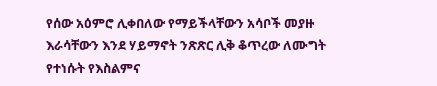የሰው አዕምሮ ሊቀበለው የማይችላቸውን አሳቦች መያዙ እራሳቸውን እንደ ሃይማኖት ንጽጽር ሊቅ ቆጥረው ለሙግት የተነሱት የእስልምና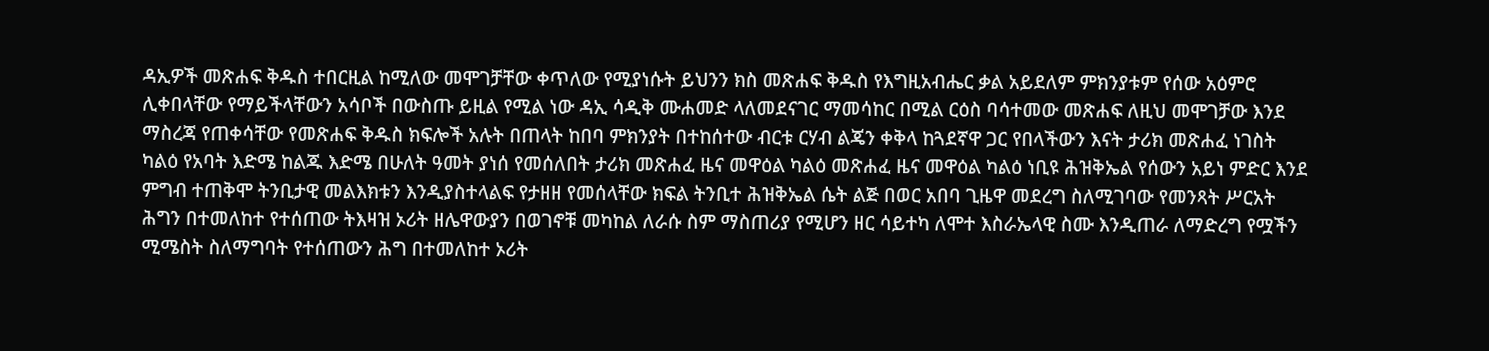ዳኢዎች መጽሐፍ ቅዱስ ተበርዚል ከሚለው መሞገቻቸው ቀጥለው የሚያነሱት ይህንን ክስ መጽሐፍ ቅዱስ የእግዚአብሔር ቃል አይደለም ምክንያቱም የሰው አዕምሮ ሊቀበላቸው የማይችላቸውን አሳቦች በውስጡ ይዚል የሚል ነው ዳኢ ሳዲቅ ሙሐመድ ላለመደናገር ማመሳከር በሚል ርዕስ ባሳተመው መጽሐፍ ለዚህ መሞገቻው እንደ ማስረጃ የጠቀሳቸው የመጽሐፍ ቅዱስ ክፍሎች አሉት በጠላት ከበባ ምክንያት በተከሰተው ብርቱ ርሃብ ልጄን ቀቅላ ከጓደኛዋ ጋር የበላችውን እናት ታሪክ መጽሐፈ ነገስት ካልዕ የአባት እድሜ ከልጁ እድሜ በሁለት ዓመት ያነሰ የመሰለበት ታሪክ መጽሐፈ ዜና መዋዕል ካልዕ መጽሐፈ ዜና መዋዕል ካልዕ ነቢዩ ሕዝቅኤል የሰውን አይነ ምድር እንደ ምግብ ተጠቅሞ ትንቢታዊ መልእክቱን እንዲያስተላልፍ የታዘዘ የመሰላቸው ክፍል ትንቢተ ሕዝቅኤል ሴት ልጅ በወር አበባ ጊዜዋ መደረግ ስለሚገባው የመንጻት ሥርአት ሕግን በተመለከተ የተሰጠው ትእዛዝ ኦሪት ዘሌዋውያን በወገኖቹ መካከል ለራሱ ስም ማስጠሪያ የሚሆን ዘር ሳይተካ ለሞተ እስራኤላዊ ስሙ እንዲጠራ ለማድረግ የሟችን ሚሜስት ስለማግባት የተሰጠውን ሕግ በተመለከተ ኦሪት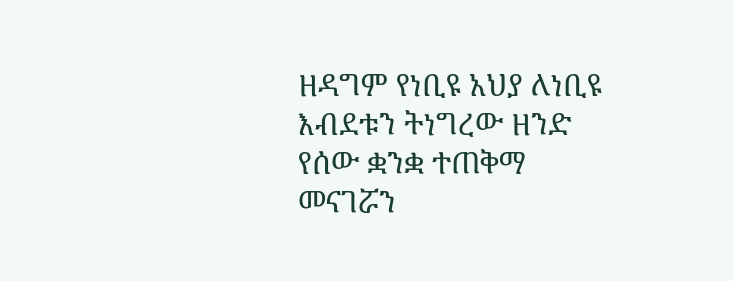ዘዳግም የነቢዩ አህያ ለነቢዩ እብደቱን ትነግረው ዘንድ የሰው ቋንቋ ተጠቅማ መናገሯን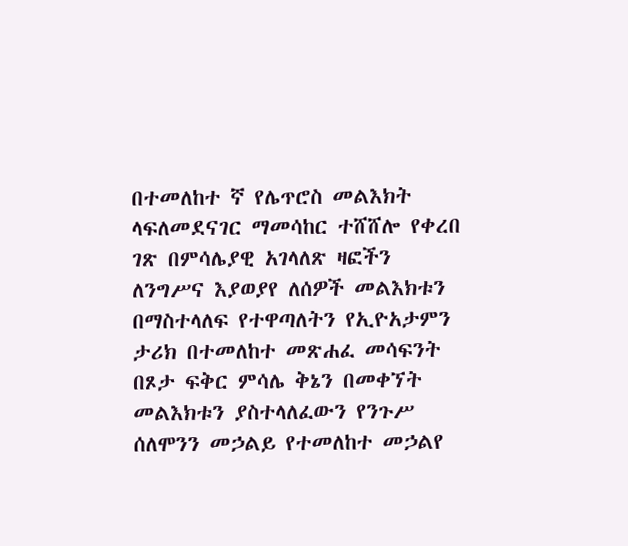በተመለከተ ኛ የሌጥሮስ መልእክት ላፍለመደናገር ማመሳከር ተሸሸሎ የቀረበ ገጽ በምሳሌያዊ አገላለጽ ዛፎችን ለንግሥና እያወያየ ለሰዎች መልእክቱን በማስተላለፍ የተዋጣለትን የኢዮአታምን ታሪክ በተመለከተ መጽሐፈ መሳፍንት በጾታ ፍቅር ምሳሌ ቅኔን በመቀኘት መልእክቱን ያስተላለፈውን የንጉሥ ሰለሞንን መኃልይ የተመለከተ መኃልየ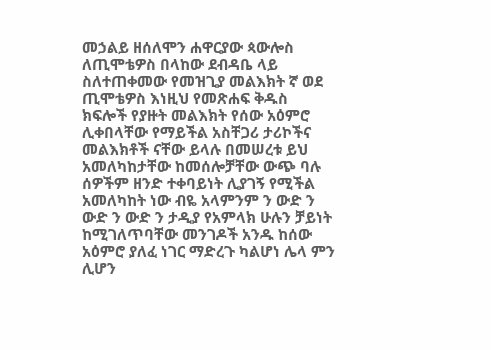መኃልይ ዘሰለሞን ሐዋርያው ጳውሎስ ለጢሞቴዎስ በላከው ደብዳቤ ላይ ስለተጠቀመው የመዝጊያ መልእክት ኛ ወደ ጢሞቴዎስ እነዚህ የመጽሐፍ ቅዱስ ክፍሎች የያዙት መልእክት የሰው አዕምሮ ሊቀበላቸው የማይችል አስቸጋሪ ታሪኮችና መልእክቶች ናቸው ይላሉ በመሠረቱ ይህ አመለካከታቸው ከመሰሎቻቸው ውጭ ባሉ ሰዎችም ዘንድ ተቀባይነት ሊያገኝ የሚችል አመለካከት ነው ብዬ አላምንም ን ውድ ን ውድ ን ውድ ን ታዲያ የአምላክ ሁሉን ቻይነት ከሚገለጥባቸው መንገዶች አንዱ ከሰው አዕምሮ ያለፈ ነገር ማድረጉ ካልሆነ ሌላ ምን ሊሆን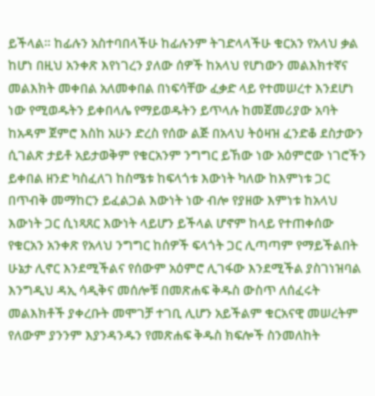ይችላል። ከፊሉን አስተባበላችሁ ከፊሉንም ትገድላላችሁ ቁርአን የአላህ ቃል ከሆነ በዚህ አንቀጽ እየነገረን ያለው ሰዎች ከአላህ የሆነውን መልእክተኛና መልእክት መቀበል አለመቀበል በነፍሳቸው ፈቃድ ላይ የተመሠረተ እንደሆነ ነው የሚወዱትን ይቀበላሌ የማይወዱትን ይጥላሉ ከመጀመሪያው አባት ከአዳም ጀምሮ እስከ አሁን ድረስ የሰው ልጅ በአላህ ትዕዛዝ ፈንድቆ ደስታውን ሲገልጽ ታይቶ አይታወቅም የቁርአንም ንግግር ይኸው ነው አዕምሮው ነገሮችን ይቀበል ዘንድ ካስፈለገ ከስሜቱ ከፍላጎቱ እውነት ካለው ከእምነቱ ጋር በጥብቅ መማከርን ይፈልጋል እውነት ነው ብሎ የያዘው እምነቱ ከአላህ እውነት ጋር ሲነጻጸር እውነት ላይሆን ይችላል ሆኖም ከላይ የተጠቀሰው የቁርአን አንቀጽ የአላህ ንግግር ከሰዎች ፍላጎት ጋር ሊጣጣም የማይችልበት ሁኔታ ሊኖር እንደሚችልና የሰውም አዕምሮ ሊገፋው እንደሚችል ያስገነዝባል እንግዲህ ዳኢ ሳዲቅና መሰሎቹ በመጽሐፍ ቅዱስ ውስጥ ለሰፈሩት መልእክቶች ያቀረቡት መሞገቻ ተገቢ ሊሆን አይችልም ቁርአናዊ መሠረትም የለውም ያንንም እያንዳንዱን የመጽሐፍ ቅዱስ ክፍሎች ስንመለከት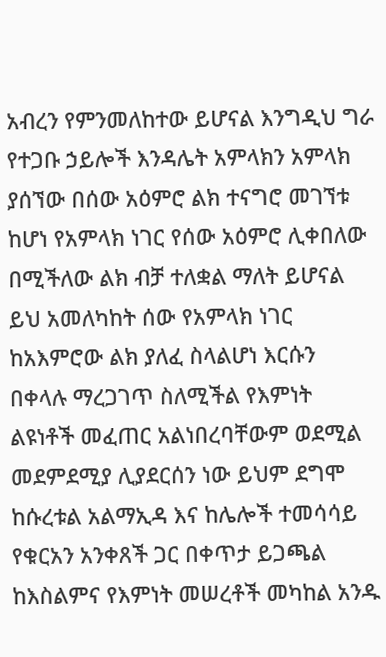አብረን የምንመለከተው ይሆናል እንግዲህ ግራ የተጋቡ ኃይሎች እንዳሌት አምላክን አምላክ ያሰኘው በሰው አዕምሮ ልክ ተናግሮ መገኘቱ ከሆነ የአምላክ ነገር የሰው አዕምሮ ሊቀበለው በሚችለው ልክ ብቻ ተለቋል ማለት ይሆናል ይህ አመለካከት ሰው የአምላክ ነገር ከአእምሮው ልክ ያለፈ ስላልሆነ እርሱን በቀላሉ ማረጋገጥ ስለሚችል የእምነት ልዩነቶች መፈጠር አልነበረባቸውም ወደሚል መደምደሚያ ሊያደርሰን ነው ይህም ደግሞ ከሱረቱል አልማኢዳ እና ከሌሎች ተመሳሳይ የቁርአን አንቀጸች ጋር በቀጥታ ይጋጫል ከእስልምና የእምነት መሠረቶች መካከል አንዱ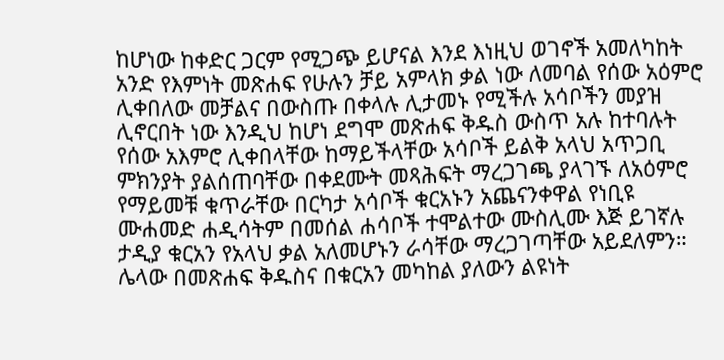ከሆነው ከቀድር ጋርም የሚጋጭ ይሆናል እንደ እነዚህ ወገኖች አመለካከት አንድ የእምነት መጽሐፍ የሁሉን ቻይ አምላክ ቃል ነው ለመባል የሰው አዕምሮ ሊቀበለው መቻልና በውስጡ በቀላሉ ሊታመኑ የሚችሉ አሳቦችን መያዝ ሊኖርበት ነው እንዲህ ከሆነ ደግሞ መጽሐፍ ቅዱስ ውስጥ አሉ ከተባሉት የሰው አእምሮ ሊቀበላቸው ከማይችላቸው አሳቦች ይልቅ አላህ አጥጋቢ ምክንያት ያልሰጠባቸው በቀደሙት መጻሕፍት ማረጋገጫ ያላገኙ ለአዕምሮ የማይመቹ ቁጥራቸው በርካታ አሳቦች ቁርአኑን አጨናንቀዋል የነቢዩ ሙሐመድ ሐዲሳትም በመሰል ሐሳቦች ተሞልተው ሙስሊሙ እጅ ይገኛሉ ታዲያ ቁርአን የአላህ ቃል አለመሆኑን ራሳቸው ማረጋገጣቸው አይደለምን። ሌላው በመጽሐፍ ቅዱስና በቁርአን መካከል ያለውን ልዩነት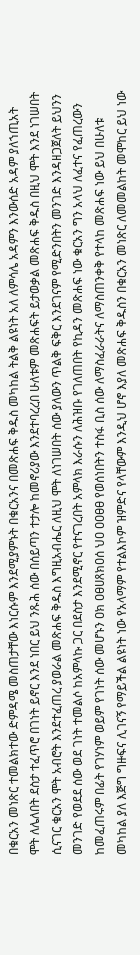በቁርአን መነጽር ተመልክተው ድምዳሜ መስጠታቸው እነርሱም እንደሚያምኑት በቁርአንና በመጽሐፍ ቅዱስ መካከል ትልቅ ልዩነት አለ ለምሳሌ አዳምን እንውሰድ አዳም ያለኀጢአት ሞት ለሌለበት ደስታ ተፈጥሮ በገነት ይኖር እንደ ነበር ይህ ንጹሕ ሰው በሰይጣን ተታሎ ከመኖሪያው እንደተባረረበ ሁለቱም መጽሐፍት ይታወቃል መጽሐፍ ቅዱስ በዚህ ሞት እንደ ነገሠበት ሲናገር ቁርአን ሞት አብሮት እንደተፈጠረ ያወራል መጽሐፍ ቅዱስ እግዚአብሔር ለዚህ ሞት ለነገሠበት ሰው ያለውን ጥልቅ ፍቅር እንደገናም የሚድንበትን መንገድ እንዳዘጋጀለት ይህንን መንገድ የወደደ ሰው ወደ ገነት ተመልሶ ከአምላኩ ጋር በደስታ እንደሚኖር የተናገረበት አምላክ እራሱን ለሕዝቡ የገለጠበት የኪዳን መጽሐፍ ነው ቁርአን ግን አላህ ለፈተና የፈጠረውን ከመፈጠሩም በፊት የገሃነም ወይም የገነት ሰው መሆኑን ዐክ ዐፀሀጸክዐሰ ህዐ ዐዐፀፀ የወሰነበትን ተስፋ ቢስ ሰው ለማስፈራራትና ለማስጠንቀቅ የተላከ መጽሐፍ ነው ይህ በሁለቱ መካከል ያለ እጅግ ግዙፍና ሊገናኝ የማይችል ልዩነት ነው የአላማም የተልእኮም ዝምድና የላቸውም እንዲህ ሆኖ እያለ መጽሐፍ ቅዱስን በቁርአን መነጽር ለመመልከት መሞከር ይህ ነው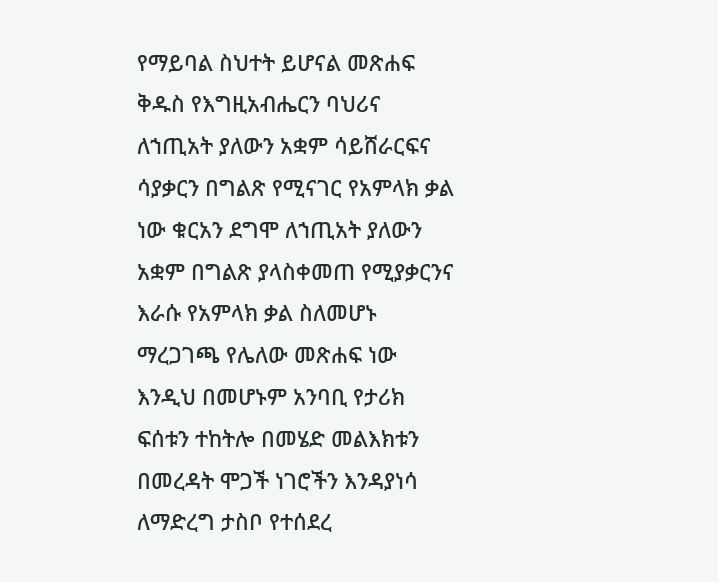የማይባል ስህተት ይሆናል መጽሐፍ ቅዱስ የእግዚአብሔርን ባህሪና ለኀጢአት ያለውን አቋም ሳይሸራርፍና ሳያቃርን በግልጽ የሚናገር የአምላክ ቃል ነው ቁርአን ደግሞ ለኀጢአት ያለውን አቋም በግልጽ ያላስቀመጠ የሚያቃርንና እራሱ የአምላክ ቃል ስለመሆኑ ማረጋገጫ የሌለው መጽሐፍ ነው እንዲህ በመሆኑም አንባቢ የታሪክ ፍሰቱን ተከትሎ በመሄድ መልእክቱን በመረዳት ሞጋች ነገሮችን እንዳያነሳ ለማድረግ ታስቦ የተሰደረ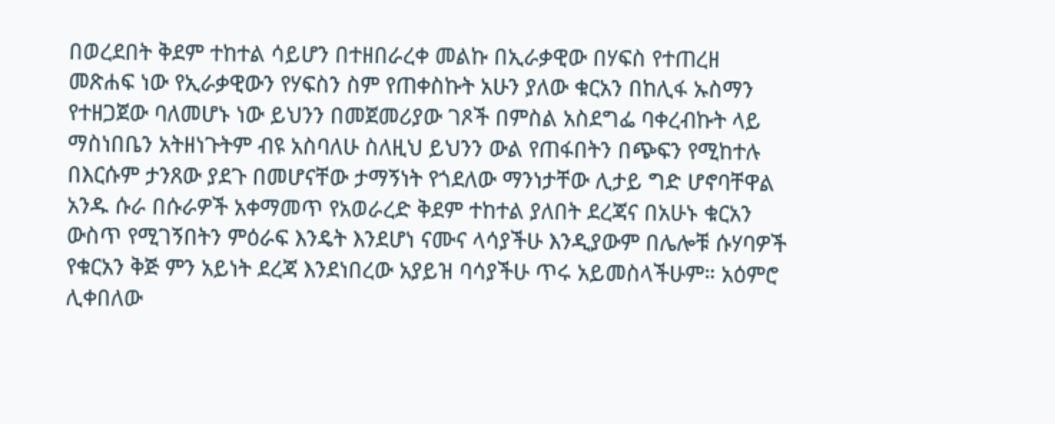በወረደበት ቅደም ተከተል ሳይሆን በተዘበራረቀ መልኩ በኢራቃዊው በሃፍስ የተጠረዘ መጽሐፍ ነው የኢራቃዊውን የሃፍስን ስም የጠቀስኩት አሁን ያለው ቁርአን በከሊፋ ኡስማን የተዘጋጀው ባለመሆኑ ነው ይህንን በመጀመሪያው ገጾች በምስል አስደግፌ ባቀረብኩት ላይ ማስነበቤን አትዘነጉትም ብዩ አስባለሁ ስለዚህ ይህንን ውል የጠፋበትን በጭፍን የሚከተሉ በእርሱም ታንጸው ያደጉ በመሆናቸው ታማኝነት የጎደለው ማንነታቸው ሊታይ ግድ ሆኖባቸዋል አንዱ ሱራ በሱራዎች አቀማመጥ የአወራረድ ቅደም ተከተል ያለበት ደረጃና በአሁኑ ቁርአን ውስጥ የሚገኝበትን ምዕራፍ እንዴት እንደሆነ ናሙና ላሳያችሁ እንዲያውም በሌሎቹ ሱሃባዎች የቁርአን ቅጅ ምን አይነት ደረጃ እንደነበረው አያይዝ ባሳያችሁ ጥሩ አይመስላችሁም። አዕምሮ ሊቀበለው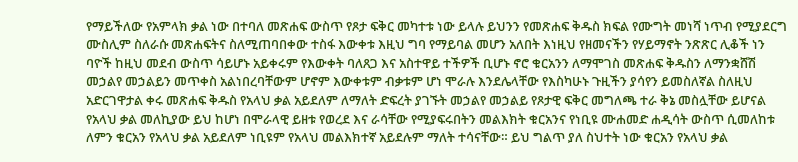የማይችለው የአምላክ ቃል ነው በተባለ መጽሐፍ ውስጥ የጾታ ፍቅር መካተቱ ነው ይላሉ ይህንን የመጽሐፍ ቅዱስ ክፍል የሙግት መነሻ ነጥብ የሚያደርግ ሙስሊም ስለራሱ መጽሐፍትና ስለሚጠባበቀው ተስፋ እውቀቱ እዚህ ግባ የማይባል መሆን አለበት እነዚህ የዘመናችን የሃይማኖት ንጽጽር ሊቆች ነን ባዮች ከዚህ መደብ ውስጥ ሳይሆኑ አይቀሩም የእውቀት ባለጸጋ እና አስተዋይ ተችዎች ቢሆኑ ኖሮ ቁርአንን ለማሞገስ መጽሐፍ ቅዱስን ለማንቋሸሽ መኃልየ መኃልይን መጥቀስ አልነበረባቸውም ሆኖም እውቀቱም ብቃቱም ሆነ ሞራሉ እንደሌላቸው የእስካሁኑ ጉዚችን ያሳየን ይመስለኛል ስለዚህ አድርገዋታል ቀሩ መጽሐፍ ቅዱስ የአላህ ቃል አይደለም ለማለት ድፍረት ያገኙት መኃልየ መኃልይ የጾታዊ ፍቅር መግለጫ ተራ ቅኔ መስሏቸው ይሆናል የአላህ ቃል መለኪያው ይህ ከሆነ በሞራላዊ ይዘቱ የወረደ እና ራሳቸው የሚያፍሩበትን መልእክት ቁርአንና የነቢዩ ሙሐመድ ሐዲሳት ውስጥ ሲመለከቱ ለምን ቁርአን የአላህ ቃል አይደለም ነቢዩም የአላህ መልእክተኛ አይደሉም ማለት ተሳናቸው። ይህ ግልጥ ያለ ስህተት ነው ቁርአን የአላህ ቃል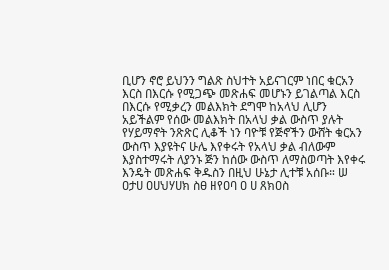ቢሆን ኖሮ ይህንን ግልጽ ስህተት አይናገርም ነበር ቁርአን እርስ በእርሱ የሚጋጭ መጽሐፍ መሆኑን ይገልጣል እርስ በእርሱ የሚቃረን መልእክት ደግሞ ከአላህ ሊሆን አይችልም የሰው መልእክት በአላህ ቃል ውስጥ ያሉት የሃይማኖት ንጽጽር ሊቆች ነን ባዮቹ የጅኖችን ውሸት ቁርአን ውስጥ እያዩትና ሁሌ እየቀሩት የአላህ ቃል ብለውም እያስተማሩት ለያንኑ ጅን ከሰው ውስጥ ለማስወጣት እየቀሩ እንዴት መጽሐፍ ቅዱስን በዚህ ሁኔታ ሊተቹ አሰቡ። ሠ ዐታሀ ዐሀህሃሀክ ስፀ ዘየዐባ ዐ ሀ ጸክዐስ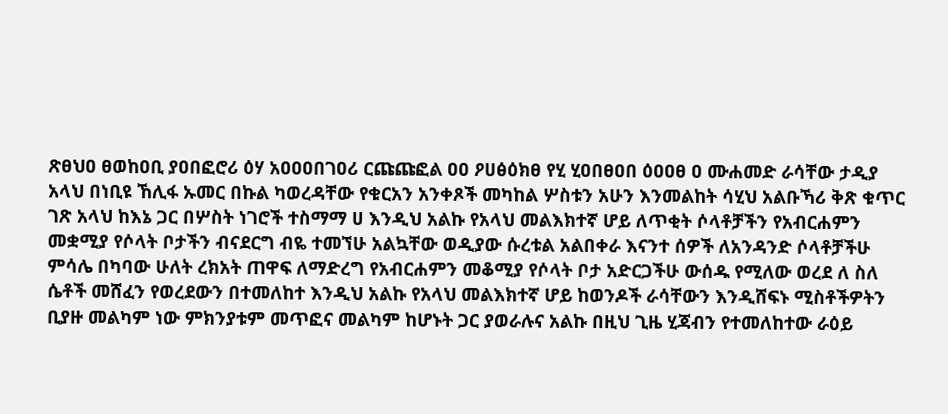ጽፀህዐ ፀወከዐቢ ያዐበፎሮሪ ዕሃ አዐዐዐበገዐሪ ርጩጩፎል ዐዐ ዖሀፅዕክፀ የሂ ሂዐበፀዐበ ዕዐዐፀ ዐ ሙሐመድ ራሳቸው ታዲያ አላህ በነቢዩ ኸሊፋ ኡመር በኩል ካወረዳቸው የቁርአን አንቀጾች መካከል ሦስቱን አሁን እንመልከት ሳሂህ አልቡኻሪ ቅጽ ቁጥር ገጽ አላህ ከእኔ ጋር በሦስት ነገሮች ተስማማ ሀ እንዲህ አልኩ የአላህ መልእክተኛ ሆይ ለጥቂት ሶላቶቻችን የአብርሐምን መቋሚያ የሶላት ቦታችን ብናደርግ ብዬ ተመኘሁ አልኳቸው ወዲያው ሱረቱል አልበቀራ እናንተ ሰዎች ለአንዳንድ ሶላቶቻችሁ ምሳሌ በካባው ሁለት ረክአት ጠዋፍ ለማድረግ የአብርሐምን መቆሚያ የሶላት ቦታ አድርጋችሁ ውሰዱ የሚለው ወረደ ለ ስለ ሴቶች መሸፈን የወረደውን በተመለከተ እንዲህ አልኩ የአላህ መልእክተኛ ሆይ ከወንዶች ራሳቸውን እንዲሸፍኑ ሚስቶችዎትን ቢያዙ መልካም ነው ምክንያቱም መጥፎና መልካም ከሆኑት ጋር ያወራሉና አልኩ በዚህ ጊዜ ሂጃብን የተመለከተው ራዕይ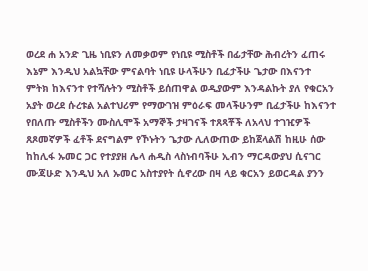ወረደ ሐ አንድ ጊዜ ነቢዩን ለመቃወም የነቢዩ ሚስቶች በፊታቸው ሕብረትን ፈጠሩ እኔም እንዲህ አልኳቸው ምናልባት ነቢዩ ሁላችሁን ቢፈታችሁ ጌታው በእናንተ ምትክ ከእናንተ የተሻሉትን ሚስቶች ይሰጠዋል ወዲያውም እንዳልኩት ያለ የቁርአን አያት ወረደ ሱረቱል አልተህሪም የማውገዝ ምዕራፍ መላችሁንም ቢፈታችሁ ከእናንተ የበለጡ ሚስቶችን ሙስሊሞች አማኞች ታዛገናች ተጸጻቾች ለአላህ ተገዢዎች ጸጾመኛዎች ፈቶች ደናግልም የኾኑትን ጌታው ሊለውጠው ይከጀላልሽ ከዚሁ ሰው ከከሊፋ ኡመር ጋር የተያያዘ ሌላ ሐዲስ ላስነብባችሁ ኢብን ማርዳውያህ ሲናገር ሙጃሁድ እንዲህ አለ ኡመር አስተያየት ሲኖረው በዛ ላይ ቁርአን ይወርዳል ያንን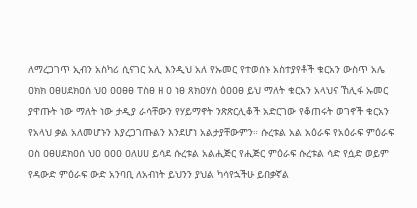ለማረጋገጥ ኢብን አስካሪ ሲናገር አሊ እንዲህ አለ የኡመር የተወሰኑ አስተያየቶች ቁርአን ውስጥ አሌ ዐክክ ዐፀሀደክዐሰ ህዐ ዐዐፀፀ ፐስፀ ዘ ዐ ነፀ ጸክዐሃስ ዕዐዐፀ ይህ ማለት ቁርአን አላህና ኸሊፋ ኡመር ያዋጡት ነው ማለት ነው ታዲያ ራሳቸውን የሃይማኖት ንጽጽርሊቆች አድርገው የቆጠሩት ወገኖች ቁርአን የአላህ ቃል አለመሆኑን እያረጋገጡልን እንደሆነ አልታያቸውምን። ሱረቱል አል አዕራፍ የአዕራፍ ምዕራፍ ዐስ ዐፀሀደክዐሰ ህዐ ዐዐዐ ዐለሀሀ ይሳደ ሱረቱል አልሒጅር የሒጅር ምዕራፍ ሱረቱል ሳድ የሷድ ወይም የዳውድ ምዕራፍ ውድ አንባቢ ለአብነት ይህንን ያህል ካሳየኋችሁ ይበቃኛል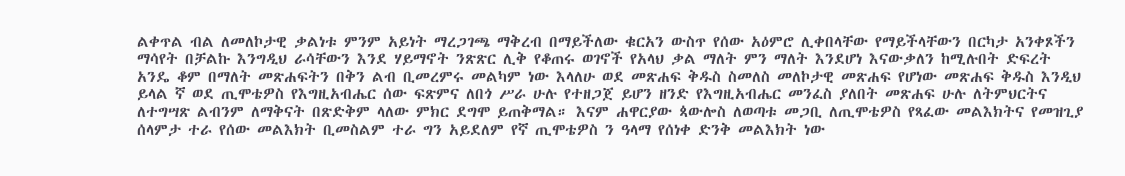ልቀጥል ብል ለመለኮታዊ ቃልነቱ ምንም አይነት ማረጋገጫ ማቅረብ በማይችለው ቁርአን ውስጥ የሰው አዕምሮ ሊቀበላቸው የማይችላቸውን በርካታ አንቀጾችን ማሳየት በቻልኩ እንግዲህ ራሳቸውን እንደ ሃይማኖት ንጽጽር ሊቅ የቆጠሩ ወገኖች የአላህ ቃል ማለት ምን ማለት እንደሆነ እናውቃለን ከሚሉበት ድፍረት አንዴ ቆም በማለት መጽሐፍትን በቅን ልብ ቢመረምሩ መልካም ነው እላለሁ ወደ መጽሐፍ ቅዱስ ስመለስ መለኮታዊ መጽሐፍ የሆነው መጽሐፍ ቅዱስ እንዲህ ይላል ኛ ወደ ጢሞቴዎስ የእግዚአብሔር ሰው ፍጽምና ለበጎ ሥራ ሁሉ የተዘጋጀ ይሆን ዘንድ የእግዚአብሔር መንፈስ ያለበት መጽሐፍ ሁሉ ለትምህርትና ለተግሣጽ ልብንም ለማቅናት በጽድቅም ላለው ምክር ደግሞ ይጠቅማል። እናም ሐዋርያው ጳውሎስ ለወጣቱ መጋቢ ለጢሞቴዎስ የጻፈው መልእክትና የመዝጊያ ሰላምታ ተራ የሰው መልእክት ቢመስልም ተራ ግን አይደለም የኛ ጢሞቴዎስ ን ዓላማ የሰነቀ ድንቅ መልእክት ነው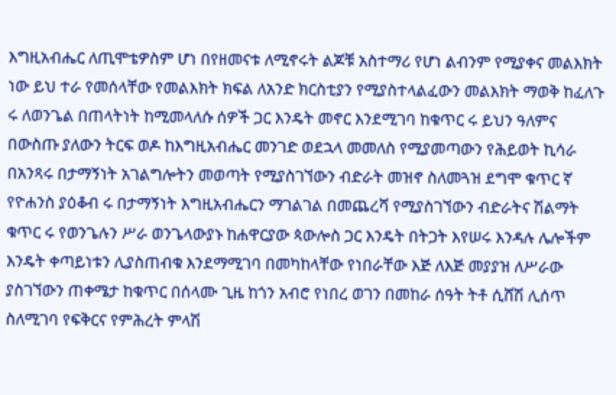እግዚአብሔር ለጢሞቴዎስም ሆነ በየዘመናቱ ለሚኖሩት ልጆቹ አስተማሪ የሆነ ልብንም የሚያቀና መልእክት ነው ይህ ተራ የመሰላቸው የመልእክት ክፍል ለአንድ ክርስቲያን የሚያስተላልፈውን መልእክት ማወቅ ከፈለጉ ሩ ለወንጌል በጠላትነት ከሚመላለሱ ሰዎች ጋር እንዴት መኖር እንደሚገባ ከቁጥር ሩ ይህን ዓለምና በውስጡ ያለውን ትርፍ ወዶ ከእግዚአብሔር መንገድ ወደኋላ መመለስ የሚያመጣውን የሕይወት ኪሳራ በአንጻሩ በታማኝነት አገልግሎትን መወጣት የሚያስገኘውን ብድራት መዝኖ ስለመጓዝ ደግሞ ቁጥር ኛ የዮሐንስ ያዕቆብ ሩ በታማኝነት እግዚአብሔርን ማገልገል በመጨረሻ የሚያስገኘውን ብድራትና ሽልማት ቁጥር ሩ የወንጌሉን ሥራ ወንጌላውያኑ ከሐዋርያው ጳውሎስ ጋር እንዴት በትጋት እየሠሩ እንዳሉ ሌሎችም እንዴት ቀጣይነቱን ሊያስጠብቁ እንደማሚገባ በመካከላቸው የነበራቸው እጅ ለእጅ መያያዝ ለሥራው ያስገኘውን ጠቀሜታ ከቁጥር በሰላሙ ጊዜ ከጎን አብሮ የነበረ ወገን በመከራ ሰዓት ትቶ ሲሸሽ ሊሰጥ ስለሚገባ የፍቅርና የምሕረት ምላሽ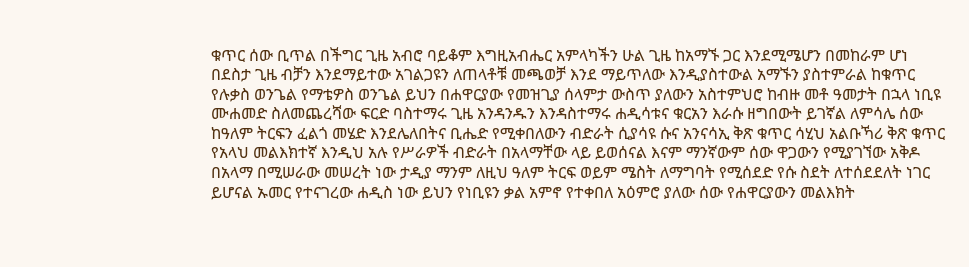ቁጥር ሰው ቢጥል በችግር ጊዜ አብሮ ባይቆም እግዚአብሔር አምላካችን ሁል ጊዜ ከአማኙ ጋር እንደሚሜሆን በመከራም ሆነ በደስታ ጊዜ ብቻን እንደማይተው አገልጋዩን ለጠላቶቹ መጫወቻ እንደ ማይጥለው እንዲያስተውል አማኙን ያስተምራል ከቁጥር የሉቃስ ወንጌል የማቴዎስ ወንጌል ይህን በሐዋርያው የመዝጊያ ሰላምታ ውስጥ ያለውን አስተምህሮ ከብዙ መቶ ዓመታት በኋላ ነቢዩ ሙሐመድ ስለመጨረሻው ፍርድ ባስተማሩ ጊዜ አንዳንዱን እንዳስተማሩ ሐዲሳቱና ቁርአን እራሱ ዘግበውት ይገኛል ለምሳሌ ሰው ከዓለም ትርፍን ፈልጎ መሄድ እንደሌለበትና ቢሔድ የሚቀበለውን ብድራት ሲያሳዩ ሱና አንናሳኢ ቅጽ ቁጥር ሳሂህ አልቡኻሪ ቅጽ ቁጥር የአላህ መልእክተኛ እንዲህ አሉ የሥራዎች ብድራት በአላማቸው ላይ ይወሰናል እናም ማንኛውም ሰው ዋጋውን የሚያገኘው አቅዶ በአላማ በሚሠራው መሠረት ነው ታዲያ ማንም ለዚህ ዓለም ትርፍ ወይም ሜስት ለማግባት የሚሰደድ የሱ ስደት ለተሰደደለት ነገር ይሆናል ኡመር የተናገረው ሐዲስ ነው ይህን የነቢዩን ቃል አምኖ የተቀበለ አዕምሮ ያለው ሰው የሐዋርያውን መልእክት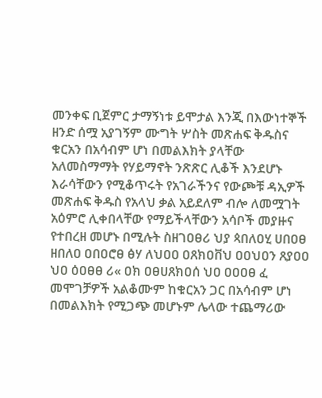መንቀፍ ቢጀምር ታማኝነቱ ይሞታል እንጂ በእውነተኞች ዘንድ ሰሟ አያገኝም ሙግት ሦስት መጽሐፍ ቅዱስና ቁርአን በአሳብም ሆነ በመልእክት ያላቸው አለመስማማት የሃይማኖት ንጽጽር ሊቆች እንደሆኑ እራሳቸውን የሚቆጥሩት የአገራችንና የውጮቹ ዳኢዎች መጽሐፍ ቅዱስ የአላህ ቃል አይደለም ብሎ ለመሟገት አዕምሮ ሊቀበላቸው የማይችላቸውን አሳቦች መያዙና የተበረዘ መሆኑ በሚሉት ስዘገዐፀሪ ህያ ጳበለዐሂ ሀበዐፀ ዘበለዐ ዐበዐሮፀ ፅሃ ለህዐዐ ዐጸክዐቨህ ዐዐህዐን ጸያዐዐ ህዐ ዕዐፀፀ ሪ« ዐክ ዐፀሀጸክዐሰ ህዐ ዐዐዐፀ ፈ መሞገቻዎች አልቆሙም ከቁርአን ጋር በአሳብም ሆነ በመልእክት የሚጋጭ መሆኑም ሌላው ተጨማሪው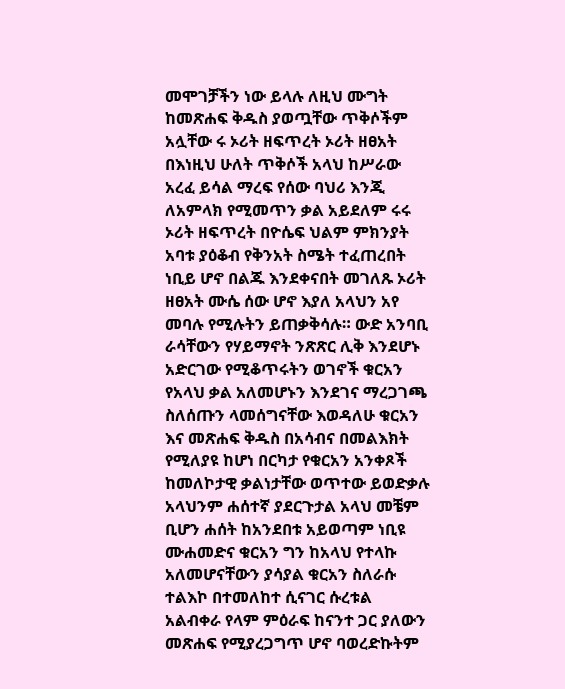መሞገቻችን ነው ይላሉ ለዚህ ሙግት ከመጽሐፍ ቅዱስ ያወጧቸው ጥቅሶችም አሏቸው ሩ ኦሪት ዘፍጥረት ኦሪት ዘፀአት በእነዚህ ሁለት ጥቅሶች አላህ ከሥራው አረፈ ይሳል ማረፍ የሰው ባህሪ እንጂ ለአምላክ የሚመጥን ቃል አይደለም ሩሩ ኦሪት ዘፍጥረት በዮሴፍ ህልም ምክንያት አባቱ ያዕቆብ የቅንአት ስሜት ተፈጠረበት ነቢይ ሆኖ በልጁ እንደቀናበት መገለጹ ኦሪት ዘፀአት ሙሴ ሰው ሆኖ እያለ አላህን አየ መባሉ የሚሉትን ይጠቃቅሳሉ። ውድ አንባቢ ራሳቸውን የሃይማኖት ንጽጽር ሊቅ እንደሆኑ አድርገው የሚቆጥሩትን ወገኖች ቁርአን የአላህ ቃል አለመሆኑን እንደገና ማረጋገጫ ስለሰጡን ላመሰግናቸው እወዳለሁ ቁርአን እና መጽሐፍ ቅዱስ በአሳብና በመልእክት የሚለያዩ ከሆነ በርካታ የቁርአን አንቀጾች ከመለኮታዊ ቃልነታቸው ወጥተው ይወድቃሉ አላህንም ሐሰተኛ ያደርጉታል አላህ መቼም ቢሆን ሐሰት ከአንደበቱ አይወጣም ነቢዩ ሙሐመድና ቁርአን ግን ከአላህ የተላኩ አለመሆናቸውን ያሳያል ቁርአን ስለራሱ ተልእኮ በተመለከተ ሲናገር ሱረቱል አልብቀራ የላም ምዕራፍ ከናንተ ጋር ያለውን መጽሐፍ የሚያረጋግጥ ሆኖ ባወረድኩትም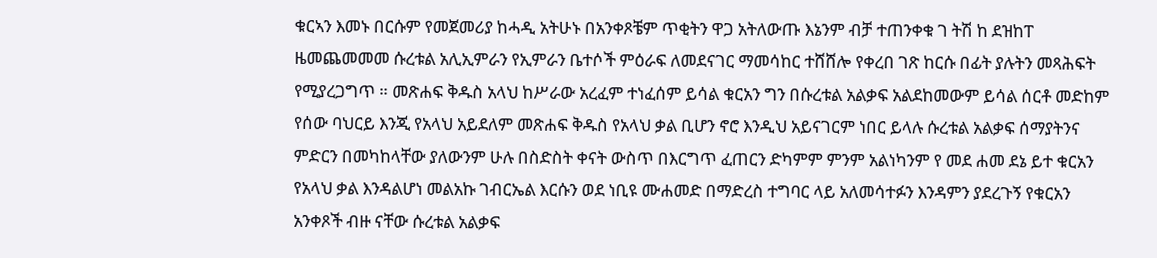ቁርኣን እመኑ በርሱም የመጀመሪያ ከሓዲ አትሁኑ በአንቀጾቼም ጥቂትን ዋጋ አትለውጡ እኔንም ብቻ ተጠንቀቁ ገ ትሽ ከ ደዝከፐ ዜመጨመመመ ሱረቱል አሊኢምራን የኢምራን ቤተሶች ምዕራፍ ለመደናገር ማመሳከር ተሸሸሎ የቀረበ ገጽ ከርሱ በፊት ያሉትን መጻሕፍት የሚያረጋግጥ ። መጽሐፍ ቅዱስ አላህ ከሥራው አረፈም ተነፈሰም ይሳል ቁርአን ግን በሱረቱል አልቃፍ አልደከመውም ይሳል ሰርቶ መድከም የሰው ባህርይ እንጂ የአላህ አይደለም መጽሐፍ ቅዱስ የአላህ ቃል ቢሆን ኖሮ እንዲህ አይናገርም ነበር ይላሉ ሱረቱል አልቃፍ ሰማያትንና ምድርን በመካከላቸው ያለውንም ሁሉ በስድስት ቀናት ውስጥ በእርግጥ ፈጠርን ድካምም ምንም አልነካንም የ መደ ሐመ ደኔ ይተ ቁርአን የአላህ ቃል እንዳልሆነ መልአኩ ገብርኤል እርሱን ወደ ነቢዩ ሙሐመድ በማድረስ ተግባር ላይ አለመሳተፉን እንዳምን ያደረጉኝ የቁርአን አንቀጾች ብዙ ናቸው ሱረቱል አልቃፍ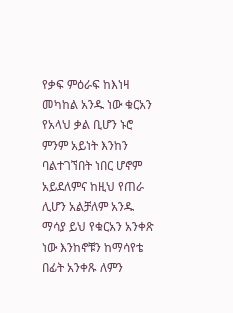የቃፍ ምዕራፍ ከእነዛ መካከል አንዱ ነው ቁርአን የአላህ ቃል ቢሆን ኑሮ ምንም አይነት እንከን ባልተገኘበት ነበር ሆኖም አይደለምና ከዚህ የጠራ ሊሆን አልቻለም አንዱ ማሳያ ይህ የቁርአን አንቀጽ ነው እንከኖቹን ከማሳየቴ በፊት አንቀጹ ለምን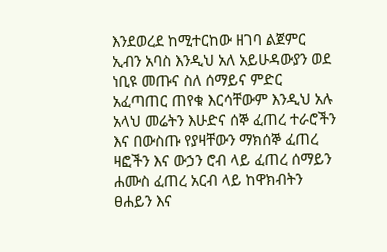እንደወረደ ከሚተርከው ዘገባ ልጀምር ኢብን አባስ እንዲህ አለ አይሁዳውያን ወደ ነቢዩ መጡና ስለ ሰማይና ምድር አፈጣጠር ጠየቁ እርሳቸውም እንዲህ አሉ አላህ መሬትን እሁድና ሰኞ ፈጠረ ተራሮችን እና በውስጡ የያዛቸውን ማክሰኞ ፈጠረ ዛፎችን እና ውኃን ሮብ ላይ ፈጠረ ሰማይን ሐሙስ ፈጠረ አርብ ላይ ከዋክብትን ፀሐይን እና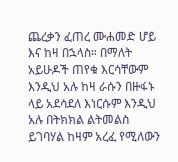ጨረቃን ፈጠረ ሙሐመድ ሆይ እና ከዛ በኋላስ። በማለት አይሁዶች ጠየቁ እርሳቸውም እንዲህ አሉ ከዛ ራሱን በዙፋኑ ላይ አደሳደለ እነርሱም እንዲህ አሉ በትክክል ልትመልስ ይገባሃል ከዛም አረፈ የሚለውን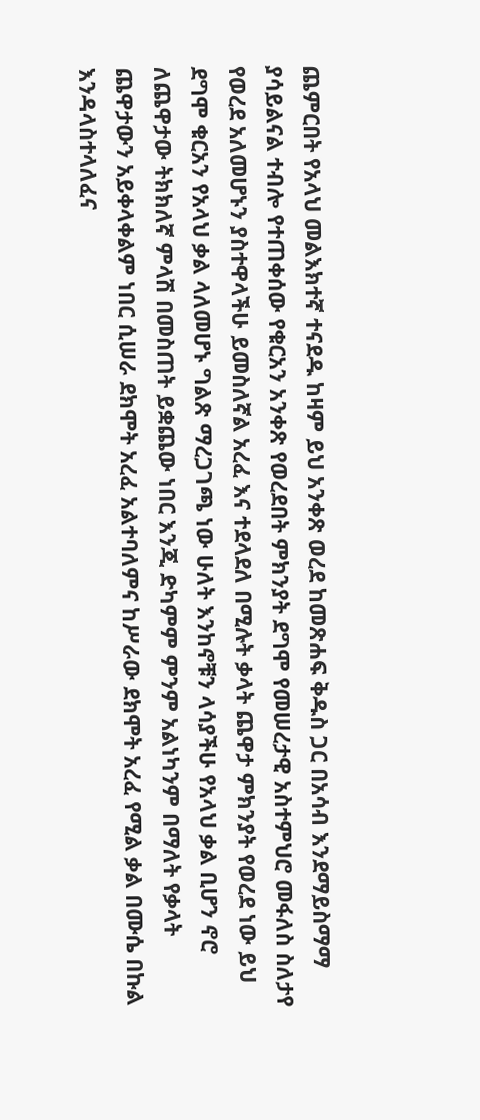ጨምርበት የአላህ መልእክተኛ ተናደዱ ከዛም ይህ አንቀጽ ወረደ ከመጽሐፍ ቅዱስ ጋር በአሳብ እንደማይስማማ ያሳይልናል ተብሎ የተጠቀሰው የቁርአን አንቀጽ የወረደበት ምክንያት ደግሞ የመሠረታዊ አስተምህሮ መፋለስ ስለታየ የወረደ አለመሆኑን ያስተዋላችሁ ይመስለኛል አረፈ እና ተደላደለ በሚሉት ቃላት ጨዋታ ምክንያት የወረደ ነው ይህ ደግሞ ቁርአን የአላህ ቃል ላለመሆኑ ግልጽ ማረጋገጫ ነው ሁለት እንከኖቹን ላሳያችሁ የአላህ ቃል ቢሆን ኖሮ ለጨዋታው ትክክለኛ ምላሽ በመስጠት ይቋጨው ነበር እንጂ ድካምም ምንም አልነካንም በማለት የቃላት ጨዋታውን አይቀላቀልም ነበር ሲሠራ ደክሞት አረፈ አልተባለምና ከሥራው ደክሞት አረፈ የሚል ቃል በሙሴ በኩል እንዳላስተላለፈና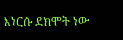እነርሱ ደክሞት ነው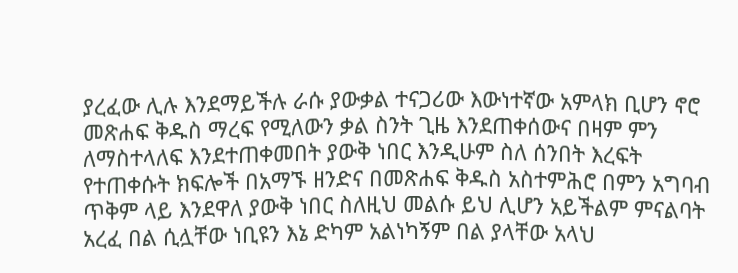ያረፈው ሊሉ እንደማይችሉ ራሱ ያውቃል ተናጋሪው እውነተኛው አምላክ ቢሆን ኖሮ መጽሐፍ ቅዱስ ማረፍ የሚለውን ቃል ስንት ጊዜ እንደጠቀሰውና በዛም ምን ለማስተላለፍ እንደተጠቀመበት ያውቅ ነበር እንዲሁም ስለ ሰንበት እረፍት የተጠቀሱት ክፍሎች በአማኙ ዘንድና በመጽሐፍ ቅዱስ አስተምሕሮ በምን አግባብ ጥቅም ላይ እንደዋለ ያውቅ ነበር ስለዚህ መልሱ ይህ ሊሆን አይችልም ምናልባት አረፈ በል ሲሏቸው ነቢዩን እኔ ድካም አልነካኝም በል ያላቸው አላህ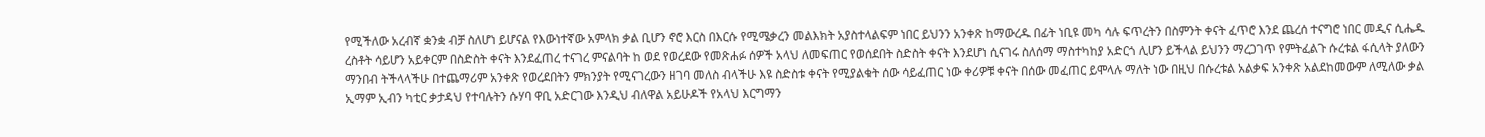የሚችለው አረብኛ ቋንቋ ብቻ ስለሆነ ይሆናል የእውነተኛው አምላክ ቃል ቢሆን ኖሮ እርስ በእርሱ የሚሜቃረን መልእክት አያስተላልፍም ነበር ይህንን አንቀጽ ከማውረዱ በፊት ነቢዩ መካ ሳሉ ፍጥረትን በስምንት ቀናት ፈጥሮ እንደ ጨረሰ ተናግሮ ነበር መዲና ሲሔዱ ረስቶት ሳይሆን አይቀርም በስድስት ቀናት እንደፈጠረ ተናገረ ምናልባት ከ ወደ የወረደው የመጽሐፉ ሰዎች አላህ ለመፍጠር የወሰደበት ስድስት ቀናት እንደሆነ ሲናገሩ ስለሰማ ማስተካከያ አድርጎ ሊሆን ይችላል ይህንን ማረጋገጥ የምትፈልጉ ሱረቱል ፋሲላት ያለውን ማንበብ ትችላላችሁ በተጨማሪም አንቀጽ የወረደበትን ምክንያት የሚናገረውን ዘገባ መለስ ብላችሁ እዩ ስድስቱ ቀናት የሚያልቁት ሰው ሳይፈጠር ነው ቀሪዎቹ ቀናት በሰው መፈጠር ይሞላሉ ማለት ነው በዚህ በሱረቱል አልቃፍ አንቀጽ አልደከመውም ለሚለው ቃል ኢማም ኢብን ካቲር ቃታዳህ የተባሉትን ሱሃባ ዋቢ አድርገው እንዲህ ብለዋል አይሁዶች የአላህ እርግማን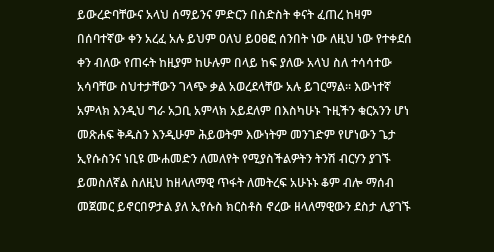ይውረድባቸውና አላህ ሰማይንና ምድርን በስድስት ቀናት ፈጠረ ከዛም በሰባተኛው ቀን አረፈ አሉ ይህም ዐለህ ይዐፀፎ ሰንበት ነው ለዚህ ነው የተቀደሰ ቀን ብለው የጠሩት ከዚያም ከሁሉም በላይ ከፍ ያለው አላህ ስለ ተሳሳተው አሳባቸው ስህተታቸውን ገላጭ ቃል አወረደላቸው አሉ ይገርማል። እውነተኛ አምላክ እንዲህ ግራ አጋቢ አምላክ አይደለም በእስካሁኑ ጉዚችን ቁርአንን ሆነ መጽሐፍ ቅዱስን እንዲሁም ሕይወትም እውነትም መንገድም የሆነውን ጌታ ኢየሱስንና ነቢዩ ሙሐመድን ለመለየት የሚያስችልዎትን ትንሽ ብርሃን ያገኙ ይመስለኛል ስለዚህ ከዘላለማዊ ጥፋት ለመትረፍ አሁኑኑ ቆም ብሎ ማሰብ መጀመር ይኖርበዎታል ያለ ኢየሱስ ክርስቶስ ኖረው ዘላለማዊውን ደስታ ሊያገኙ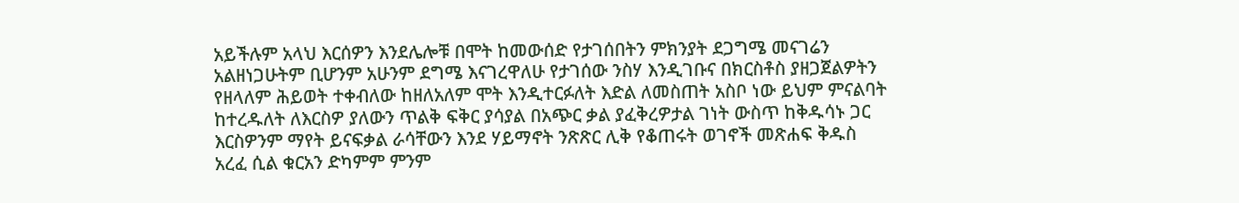አይችሉም አላህ እርሰዎን እንደሌሎቹ በሞት ከመውሰድ የታገሰበትን ምክንያት ደጋግሜ መናገሬን አልዘነጋሁትም ቢሆንም አሁንም ደግሜ እናገረዋለሁ የታገሰው ንስሃ እንዲገቡና በክርስቶስ ያዘጋጀልዎትን የዘላለም ሕይወት ተቀብለው ከዘለአለም ሞት እንዲተርፉለት እድል ለመስጠት አስቦ ነው ይህም ምናልባት ከተረዱለት ለእርስዎ ያለውን ጥልቅ ፍቅር ያሳያል በአጭር ቃል ያፈቅረዎታል ገነት ውስጥ ከቅዱሳኑ ጋር እርስዎንም ማየት ይናፍቃል ራሳቸውን እንደ ሃይማኖት ንጽጽር ሊቅ የቆጠሩት ወገኖች መጽሐፍ ቅዱስ አረፈ ሲል ቁርአን ድካምም ምንም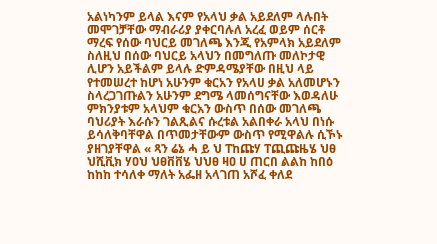አልነካንም ይላል እናም የአላህ ቃል አይደለም ላሉበት መሞገቻቸው ማብራሪያ ያቀርባሉለ አረፈ ወይም ሰርቶ ማረፍ የሰው ባህርይ መገለጫ እንጂ የአምላክ አይደለም ስለዚህ በሰው ባህርይ አላህን በመግለጡ መለኮታዊ ሊሆን አይችልም ይላሉ ድምዳሜያቸው በዚህ ላይ የተመሠረተ ከሆነ አሁንም ቁርአን የአላሀ ቃል አለመሆኑን ስላረጋገጡልን አሁንም ደግሜ ላመሰግናቸው እወዳለሁ ምክንያቱም አላህም ቁርአን ውስጥ በሰው መገለጫ ባህሪያት እራሱን ገልጺልና ሱረቱል አልበቀራ አላህ በነሱ ይሳለቅባቸዋል በጥመታቸውም ውስጥ የሚዋልሉ ሲኾኑ ያዘገያቸዋል « ጻን ሬኔ ሓ ይ ህ ፐከጩሃ ፐጪጩዜሄ ህፀ ህሺቪክ ሃዐህ ህፀቨቨሄ ህህፀ ዛዐ ሀ ጠርበ ልልከ ከበዕ ከከከ ተሳለቀ ማለት አፌዘ አላገጠ አሾፈ ቀለደ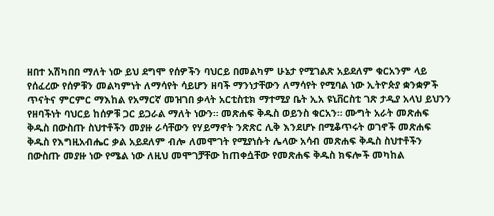ዘበተ አሽካበበ ማለት ነው ይህ ደግሞ የሰዎችን ባህርይ በመልካም ሁኔታ የሚገልጽ አይደለም ቁርአንም ላይ የሰፈረው የሰዎቹን መልካምነት ለማሳየት ሳይሆን ዘባች ማንነታቸውን ለማሳየት የሚባል ነው ኢትዮጵያ ቋንቋዎች ጥናትና ምርምር ማእከል የአማርኛ መዝገበ ቃላት አርቲስቲክ ማተሚያ ቤት ኢአ ዩኒቨርስቲ ገጽ ታዲያ አላህ ይህንን የዘባችነት ባህርይ ከሰዎቹ ጋር ይጋራል ማለት ነውን። መጽሐፍ ቅዱስ ወይንስ ቁርአን። ሙግት አራት መጽሐፍ ቅዱስ በውስጡ ስህተቶችን መያዙ ራሳቸውን የሃይማኖት ንጽጽር ሊቅ እንደሆኑ በሚቆጥሩት ወገኖች መጽሐፍ ቅዱስ የእግዚአብሔር ቃል አይደለም ብሎ ለመሞገት የሚያነሱት ሌላው አሳብ መጽሐፍ ቅዱስ ስህተቶችን በውስጡ መያዙ ነው የሜል ነው ለዚህ መሞገቻቸው ከጠቀሷቸው የመጽሐፍ ቅዱስ ክፍሎች መካከል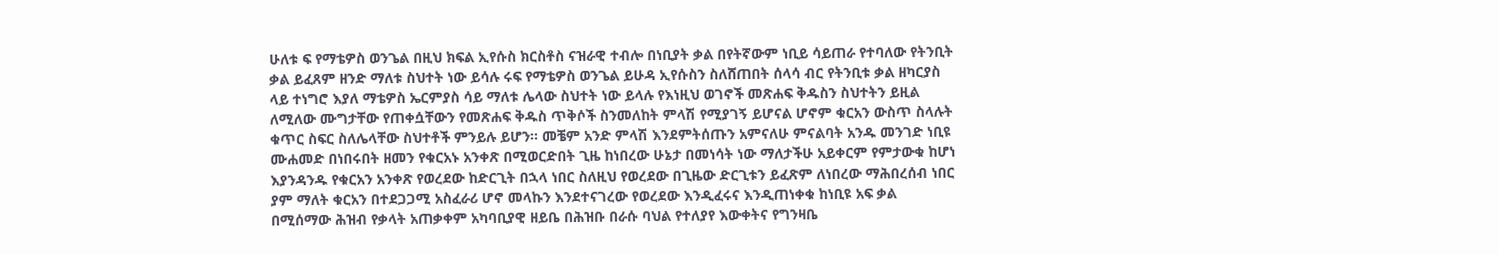ሁለቱ ፍ የማቴዎስ ወንጌል በዚህ ክፍል ኢየሱስ ክርስቶስ ናዝራዊ ተብሎ በነቢያት ቃል በየትኛውም ነቢይ ሳይጠራ የተባለው የትንቢት ቃል ይፈጸም ዘንድ ማለቱ ስህተት ነው ይሳሉ ሩፍ የማቴዎስ ወንጌል ይሁዳ ኢየሱስን ስለሸጠበት ሰላሳ ብር የትንቢቱ ቃል ዘካርያስ ላይ ተነግሮ እያለ ማቴዎስ ኤርምያስ ሳይ ማለቱ ሌላው ስህተት ነው ይላሉ የእነዚህ ወገኖች መጽሐፍ ቅዱስን ስህተትን ይዚል ለሚለው ሙግታቸው የጠቀሷቸውን የመጽሐፍ ቅዱስ ጥቅሶች ስንመለከት ምላሽ የሚያገኝ ይሆናል ሆኖም ቁርአን ውስጥ ስላሉት ቁጥር ስፍር ስለሌላቸው ስህተቶች ምንይሉ ይሆን። መቼም አንድ ምላሽ እንደምትሰጡን አምናለሁ ምናልባት አንዱ መንገድ ነቢዩ ሙሐመድ በነበሩበት ዘመን የቁርአኑ አንቀጽ በሚወርድበት ጊዜ ከነበረው ሁኔታ በመነሳት ነው ማለታችሁ አይቀርም የምታውቁ ከሆነ እያንዳንዱ የቁርአን አንቀጽ የወረደው ከድርጊት በኋላ ነበር ስለዚህ የወረደው በጊዜው ድርጊቱን ይፈጽም ለነበረው ማሕበረሰብ ነበር ያም ማለት ቁርአን በተደጋጋሚ አስፈራሪ ሆኖ መላኩን እንደተናገረው የወረደው እንዲፈሩና እንዲጠነቀቁ ከነቢዩ አፍ ቃል በሚሰማው ሕዝብ የቃላት አጠቃቀም አካባቢያዊ ዘይቤ በሕዝቡ በራሱ ባህል የተለያየ እውቀትና የግንዛቤ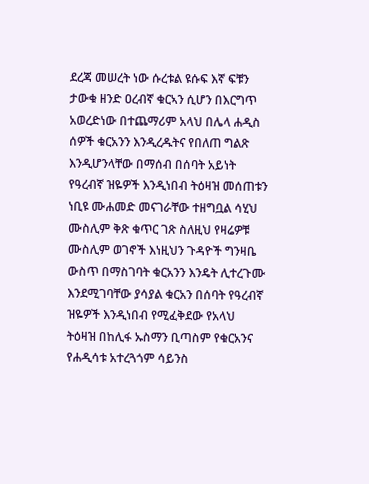ደረጃ መሠረት ነው ሱረቱል ዩሱፍ እኛ ፍቹን ታውቁ ዘንድ ዐረብኛ ቁርኣን ሲሆን በእርግጥ አወረድነው በተጨማሪም አላህ በሌላ ሐዲስ ሰዎች ቁርአንን እንዲረዱትና የበለጠ ግልጽ እንዲሆንላቸው በማሰብ በሰባት አይነት የዓረብኛ ዝዬዎች እንዲነበብ ትዕዛዝ መሰጠቱን ነቢዩ ሙሐመድ መናገራቸው ተዘግቧል ሳሂህ ሙስሊም ቅጽ ቁጥር ገጽ ስለዚህ የዛሬዎቹ ሙስሊም ወገኖች እነዚህን ጉዳዮች ግንዛቤ ውስጥ በማስገባት ቁርአንን እንዴት ሊተረጉሙ እንደሚገባቸው ያሳያል ቁርአን በሰባት የዓረብኛ ዝዬዎች እንዲነበብ የሚፈቅደው የአላህ ትዕዛዝ በከሊፋ ኡስማን ቢጣስም የቁርአንና የሐዲሳቱ አተረጓጎም ሳይንስ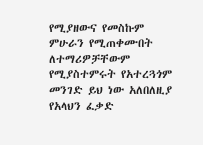የሚያዘውና የመስኩም ምሁራን የሚጠቀሙበት ለተማሪዎቻቸውም የሚያስተምሩት የአተረጓጎም መንገድ ይህ ነው አለበለዚያ የአላህን ፈቃድ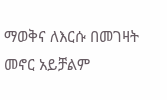ማወቅና ለእርሱ በመገዛት መኖር አይቻልም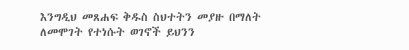እንግዲህ መጸሐፍ ቅዱስ ስህተትን መያዙ በማለት ለመሞገት የተነሱት ወገኖች ይህንን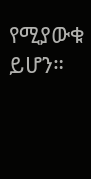የሚያውቁ ይሆን።